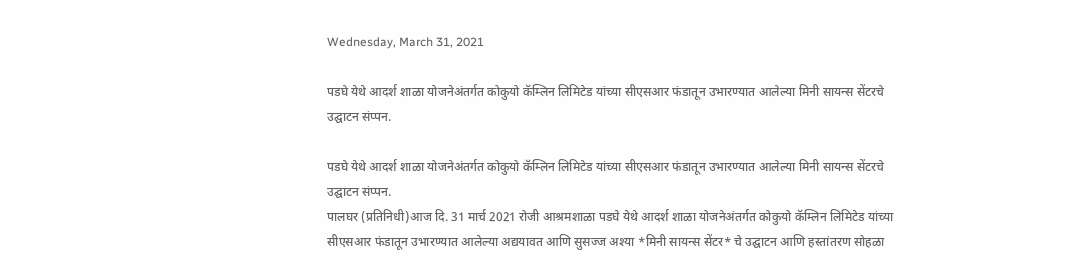Wednesday, March 31, 2021

पडघे येथे आदर्श शाळा योजनेअंतर्गत कोकुयो कॅम्लिन लिमिटेड यांच्या सीएसआर फंडातून उभारण्यात आलेल्या मिनी सायन्स सेंटरचे उद्घाटन संप्पन.

पडघे येथे आदर्श शाळा योजनेअंतर्गत कोकुयो कॅम्लिन लिमिटेड यांच्या सीएसआर फंडातून उभारण्यात आलेल्या मिनी सायन्स सेंटरचे उद्घाटन संप्पन.
पालघर (प्रतिनिधी)आज दि. 31 मार्च 2021 रोजी आश्रमशाळा पडघे येथे आदर्श शाळा योजनेअंतर्गत कोकुयो कॅम्लिन लिमिटेड यांच्या सीएसआर फंडातून उभारण्यात आलेल्या अद्ययावत आणि सुसज्ज अश्या *मिनी सायन्स सेंटर* चे उद्घाटन आणि हस्तांतरण सोहळा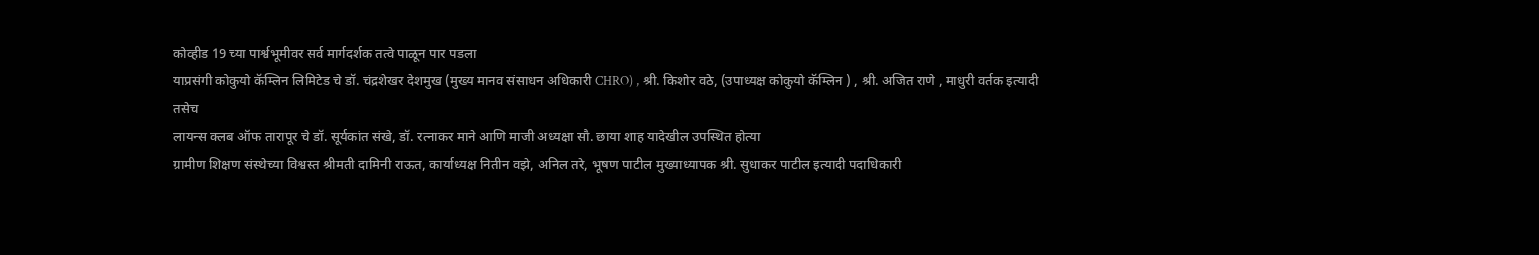कोव्हीड 19 च्या पार्श्वभूमीवर सर्व मार्गदर्शक तत्वे पाळून पार पडला
याप्रसंगी कोकुयो कॅम्लिन लिमिटेड चे डॉ. चंद्रशेखर देशमुख (मुख्य मानव संसाधन अधिकारी CHRO) , श्री. किशोर वठे, (उपाध्यक्ष कोकुयो कॅम्लिन ) , श्री. अजित राणे , माधुरी वर्तक इत्यादी
तसेच
लायन्स क्लब ऑफ तारापूर चे डॉ. सूर्यकांत संखे, डॉ. रत्नाकर माने आणि माजी अध्यक्षा सौ. छाया शाह यादेखील उपस्थित होत्या
ग्रामीण शिक्षण संस्थेच्या विश्वस्त श्रीमती दामिनी राऊत, कार्याध्यक्ष नितीन वझे, अनिल तरे, भूषण पाटील मुख्याध्यापक श्री. सुधाकर पाटील इत्यादी पदाधिकारी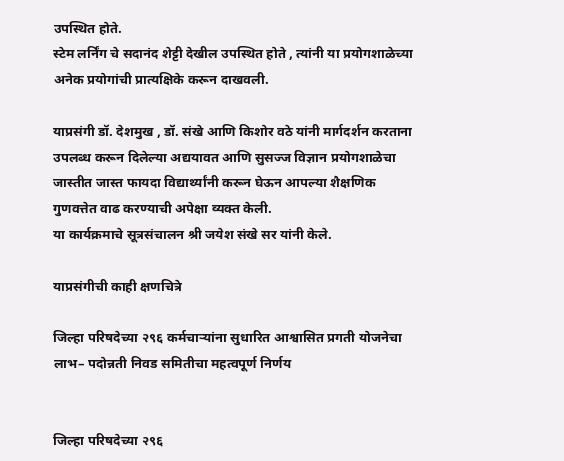उपस्थित होते.
स्टेम लर्निंग चे सदानंद शेट्टी देखील उपस्थित होते , त्यांनी या प्रयोगशाळेच्या अनेक प्रयोगांची प्रात्यक्षिके करून दाखवली.

याप्रसंगी डॉ. देशमुख , डॉ. संखे आणि किशोर वठे यांनी मार्गदर्शन करताना उपलब्ध करून दिलेल्या अद्ययावत आणि सुसज्ज विज्ञान प्रयोगशाळेचा जास्तीत जास्त फायदा विद्यार्थ्यांनी करून घेऊन आपल्या शैक्षणिक गुणवत्तेत वाढ करण्याची अपेक्षा व्यक्त केली.
या कार्यक्रमाचे सूत्रसंचालन श्री जयेश संखे सर यांनी केले.

याप्रसंगीची काही क्षणचित्रे

जिल्हा परिषदेच्या २९६ कर्मचाऱ्यांना सुधारित आश्वासित प्रगती योजनेचा लाभ– पदोन्नती निवड समितीचा महत्वपूर्ण निर्णय


जिल्हा परिषदेच्या २९६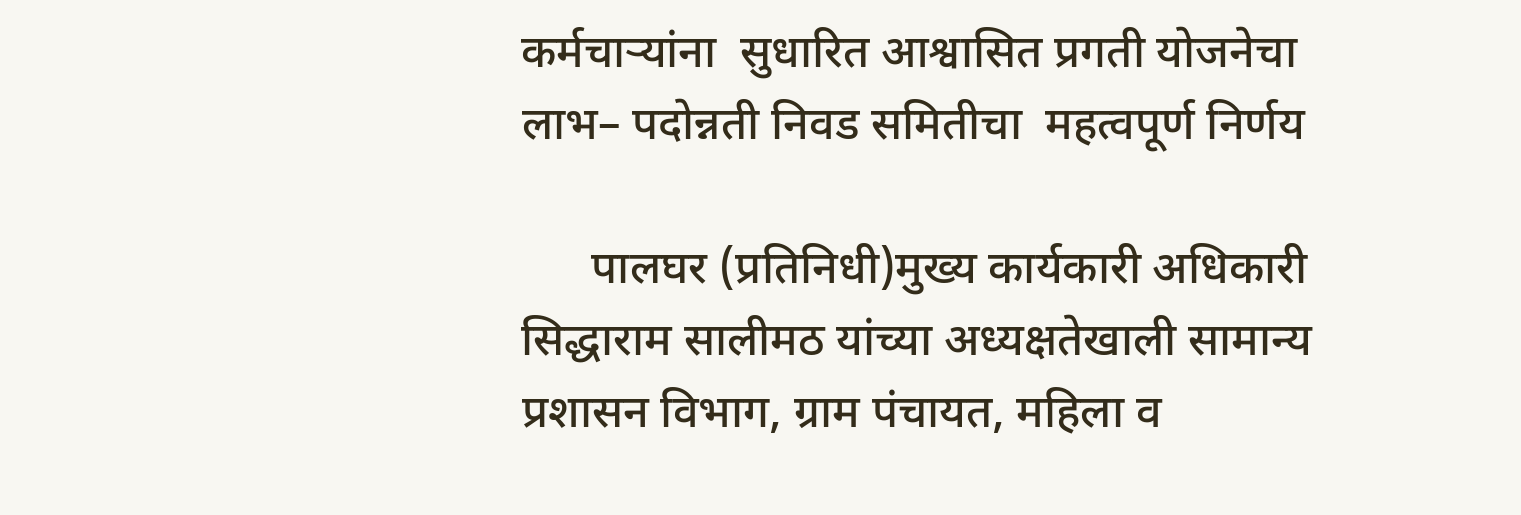कर्मचाऱ्यांना  सुधारित आश्वासित प्रगती योजनेचा लाभ– पदोन्नती निवड समितीचा  महत्वपूर्ण निर्णय

      पालघर (प्रतिनिधी)मुख्य कार्यकारी अधिकारी सिद्धाराम सालीमठ यांच्या अध्यक्षतेखाली सामान्य प्रशासन विभाग, ग्राम पंचायत, महिला व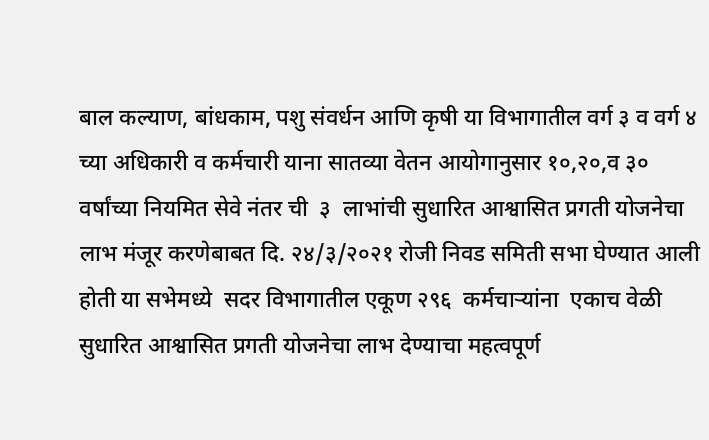बाल कल्याण, बांधकाम, पशु संवर्धन आणि कृषी या विभागातील वर्ग ३ व वर्ग ४ च्या अधिकारी व कर्मचारी याना सातव्या वेतन आयोगानुसार १०,२०,व ३० वर्षांच्या नियमित सेवे नंतर ची  ३  लाभांची सुधारित आश्वासित प्रगती योजनेचा लाभ मंजूर करणेबाबत दि. २४/३/२०२१ रोजी निवड समिती सभा घेण्यात आली होती या सभेमध्ये  सदर विभागातील एकूण २९६  कर्मचाऱ्यांना  एकाच वेळी सुधारित आश्वासित प्रगती योजनेचा लाभ देण्याचा महत्वपूर्ण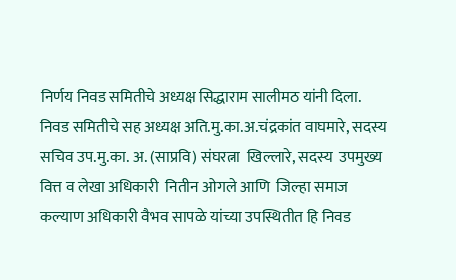निर्णय निवड समितीचे अध्यक्ष सिद्धाराम सालीमठ यांनी दिला.
निवड समितीचे सह अध्यक्ष अति.मु.का.अ.चंद्रकांत वाघमारे, सदस्य सचिव उप.मु.का. अ. (साप्रवि) संघरत्ना  खिल्लारे, सदस्य  उपमुख्य वित्त व लेखा अधिकारी  नितीन ओगले आणि  जिल्हा समाज कल्याण अधिकारी वैभव सापळे यांच्या उपस्थितीत हि निवड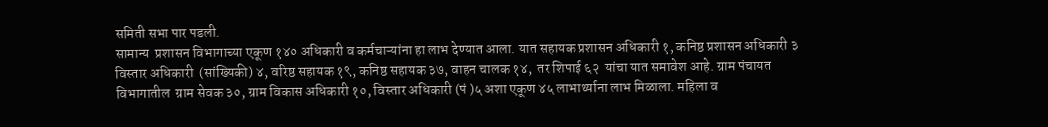समिती सभा पार पडली.
सामान्य  प्रशासन विभागाच्या एकूण १४० अधिकारी व कर्मचाऱ्यांना हा लाभ देण्यात आला. यात सहायक प्रशासन अधिकारी १, कनिष्ठ प्रशासन अधिकारी ३ विस्तार अधिकारी  (सांख्यिकी) ४, वरिष्ठ सहायक १९, कनिष्ठ सहायक ३७, वाहन चालक १४,  तर शिपाई ६२  यांचा यात समावेश आहे. ग्राम पंचायत विभागातील  ग्राम सेवक ३०, ग्राम विकास अधिकारी १०, विस्तार अधिकारी (पं )५ अशा एकूण ४५ लाभार्थ्याना लाभ मिळाला. महिला व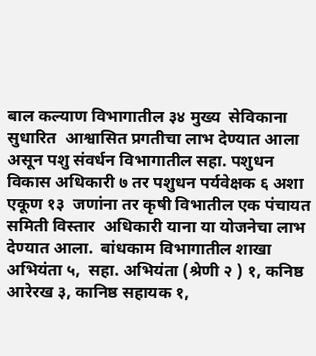बाल कल्याण विभागातील ३४ मुख्य  सेविकाना  सुधारित  आश्वासित प्रगतीचा लाभ देण्यात आला असून पशु संवर्धन विभागातील सहा. पशुधन विकास अधिकारी ७ तर पशुधन पर्यवेक्षक ६ अशा एकूण १३  जणांना तर कृषी विभातील एक पंचायत समिती विस्तार  अधिकारी याना या योजनेचा लाभ  देण्यात आला.  बांधकाम विभागातील शाखा अभियंता ५,  सहा. अभियंता (श्रेणी २ ) १, कनिष्ठ  आरेरख ३, कानिष्ठ सहायक १,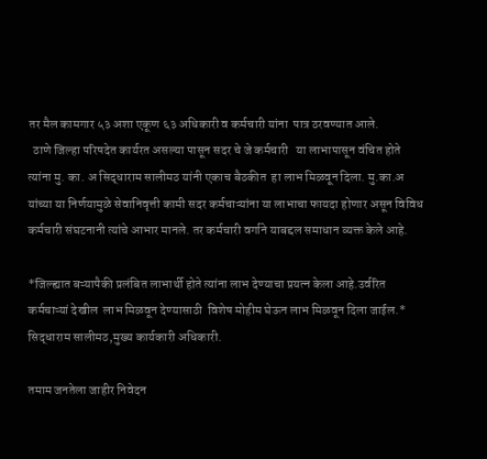तर मैल कामगार ५३ अशा एकूण ६३ अधिकारी व कर्मचारी यांना  पात्र ठरवण्यात आले.
  ठाणे जिल्हा परिषदेत कार्यरत असल्या पासून सदर चे जे कर्मचारी   या लाभापासून वंचित होते  त्यांना मु. का. अ सिद्धाराम सालीमठ यांनी एकाच बैठकीत  हा लाभ मिळवून दिला. मु.का.अ यांच्या या निर्णयामुळे सेवानिवृत्ती कामी सदर कर्मचाऱ्यांना या लाभाचा फायदा होणार असून विविध कर्मचारी संघटनानी त्यांचे आभार मानले. तर कर्मचारी वर्गाने याबद्दल समाधान व्यक्त केले आहे.

*जिल्ह्यात बऱ्यापैकी प्रलंबित लाभार्थी होते त्यांना लाभ देण्याचा प्रयत्न केला आहे.उर्वरित कर्मचाऱ्यां देखील  लाभ मिळवून देण्यासाठी  विशेष मोहीम घेऊन लाभ मिळवून दिला जाईल.*
सिद्धाराम सालीमठ,मुख्य कार्यकारी अधिकारी.

तमाम जनतेला जाहीर निवेदन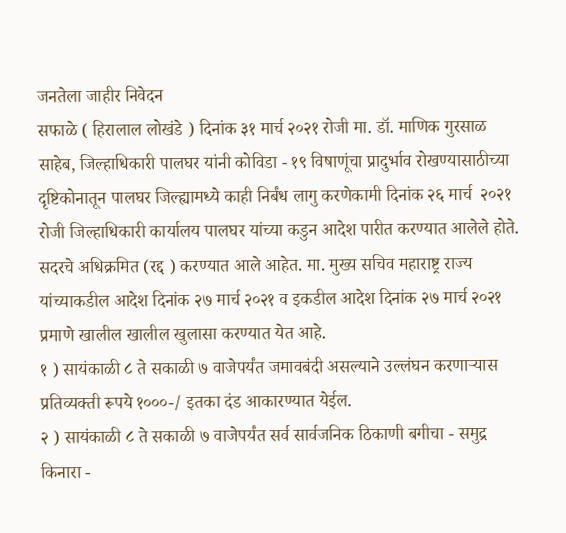जनतेला जाहीर निवेदन
सफाळे ( हिरालाल लोखंडे ) दिनांक ३१ मार्च २०२१ रोजी मा. डॉ. माणिक गुरसाळ साहेब, जिल्हाधिकारी पालघर यांनी कोविडा - १९ विषाणूंचा प्रादुर्भाव रोखण्यासाठीच्या दृष्टिकोनातून पालघर जिल्ह्यामध्ये काही निर्बंध लागु करणेकामी दिनांक २६ मार्च  २०२१ रोजी जिल्हाधिकारी कार्यालय पालघर यांच्या कडुन आदेश पारीत करण्यात आलेले होते. सदरचे अधिक्रमित (रद्द ) करण्यात आले आहेत. मा. मुख्य सचिव महाराष्ट्र राज्य यांच्याकडील आदेश दिनांक २७ मार्च २०२१ व इकडील आदेश दिनांक २७ मार्च २०२१  प्रमाणे खालील खालील खुलासा करण्यात येत आहे.
१ ) सायंकाळी ८ ते सकाळी ७ वाजेपर्यंत जमावबंदी असल्याने उल्लंघन करणार्‍यास प्रतिव्यक्ती रूपये १०००-/ इतका दंड आकारण्यात येईल.
२ ) सायंकाळी ८ ते सकाळी ७ वाजेपर्यंत सर्व सार्वजनिक ठिकाणी बगीचा - समुद्र किनारा -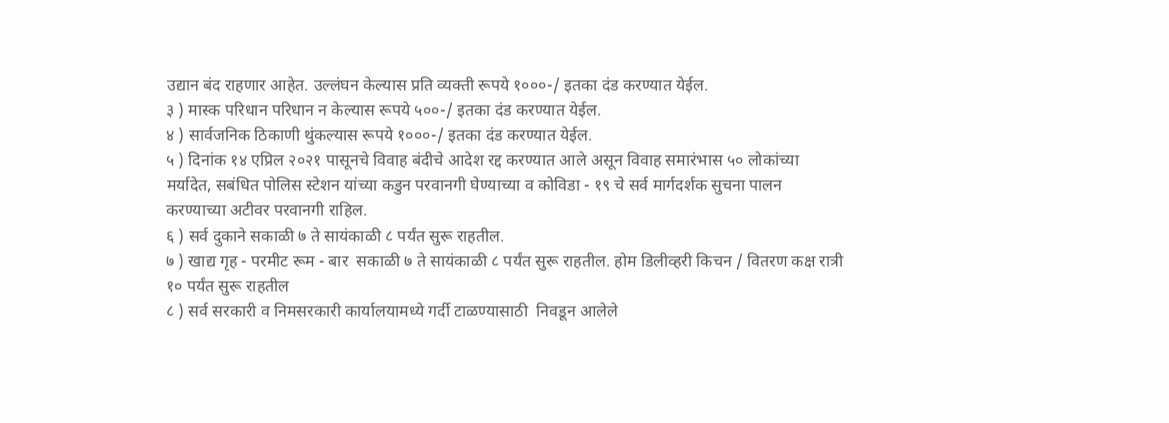उद्यान बंद राहणार आहेत. उल्लंघन केल्यास प्रति व्यक्ती रूपये १०००-/ इतका दंड करण्यात येईल.
३ ) मास्क परिधान परिधान न केल्यास रूपये ५००-/ इतका दंड करण्यात येईल.
४ ) सार्वजनिक ठिकाणी थुंकल्यास रूपये १०००-/ इतका दंड करण्यात येईल.
५ ) दिनांक १४ एप्रिल २०२१ पासूनचे विवाह बंदीचे आदेश रद्द करण्यात आले असून विवाह समारंभास ५० लोकांच्या मर्यादेत, सबंधित पोलिस स्टेशन यांच्या कडुन परवानगी घेण्याच्या व कोविडा - १९ चे सर्व मार्गदर्शक सुचना पालन करण्याच्या अटीवर परवानगी राहिल.
६ ) सर्व दुकाने सकाळी ७ ते सायंकाळी ८ पर्यंत सुरू राहतील.
७ ) खाद्य गृह - परमीट रूम - बार  सकाळी ७ ते सायंकाळी ८ पर्यंत सुरू राहतील. होम डिलीव्हरी किचन / वितरण कक्ष रात्री १० पर्यंत सुरू राहतील
८ ) सर्व सरकारी व निमसरकारी कार्यालयामध्ये गर्दी टाळण्यासाठी  निवडून आलेले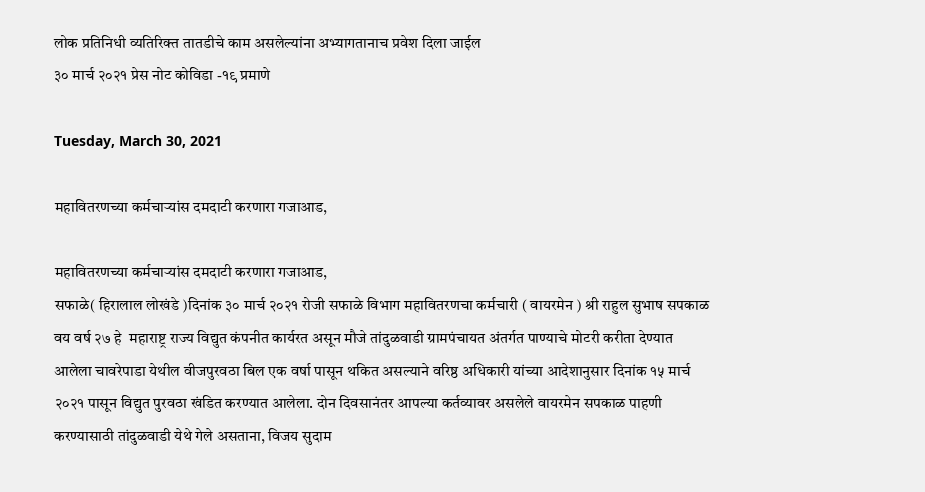लोक प्रतिनिधी व्यतिरिक्त तातडीचे काम असलेल्यांना अभ्यागतानाच प्रवेश दिला जाईल
३० मार्च २०२१ प्रेस नोट कोविडा -१९ प्रमाणे

Tuesday, March 30, 2021

महावितरणच्या कर्मचार्‍यांस दमदाटी करणारा गजाआड,

महावितरणच्या कर्मचार्‍यांस दमदाटी करणारा गजाआड,
सफाळे( हिरालाल लोखंडे )दिनांक ३० मार्च २०२१ रोजी सफाळे विभाग महावितरणचा कर्मचारी ( वायरमेन ) श्री राहुल सुभाष सपकाळ वय वर्ष २७ हे  महाराष्ट्र राज्य विद्युत कंपनीत कार्यरत असून मौजे तांदुळवाडी ग्रामपंचायत अंतर्गत पाण्याचे मोटरी करीता देण्यात आलेला चावरेपाडा येथील वीजपुरवठा बिल एक वर्षा पासून थकित असल्याने वरिष्ठ अधिकारी यांच्या आदेशानुसार दिनांक १५ मार्च २०२१ पासून विद्युत पुरवठा खंडित करण्यात आलेला. दोन दिवसानंतर आपल्या कर्तव्यावर असलेले वायरमेन सपकाळ पाहणी करण्यासाठी तांदुळवाडी येथे गेले असताना, विजय सुदाम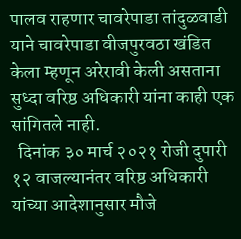पालव राहणार चावरेपाडा तांदुळवाडी याने चावरेपाडा वीजपुरवठा खंडित केला म्हणून अरेरावी केली असताना सुध्दा वरिष्ठ अधिकारी यांना काही एक सांगितले नाही.
  दिनांक ३० मार्च २०२१ रोजी दुपारी १२ वाजल्यानंतर वरिष्ठ अधिकारी यांच्या आदेशानुसार मौजे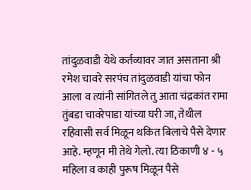तांदुळवाडी येथे कर्तव्यावर जात असताना श्री रमेश चावरे सरपंच तांदुळवाडी यांचा फोन आला व त्यांनी सांगितले तु आता चंद्रकांत रामा तुंबडा चावरेपाडा यांच्या घरी जा, तेथील रहिवासी सर्व मिळून थकित बिलाचे पैसे देणार आहे. म्हणून मी तेथे गेलो. त्या ठिकाणी ४ - ५ महिला व काही पुरूष मिळून पैसे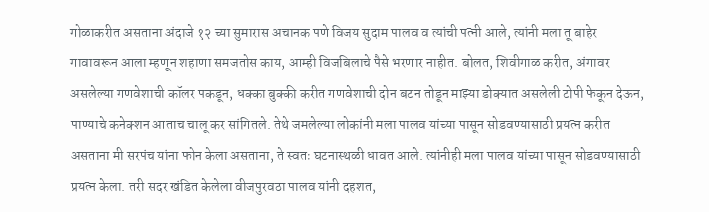गोळाकरीत असताना अंदाजे १२ च्या सुमारास अचानक पणे विजय सुदाम पालव व त्यांची पत्नी आले, त्यांनी मला तू बाहेर गावावरून आला म्हणून शहाणा समजतोस काय, आम्ही विजबिलाचे पैसे भरणार नाहीत. बोलत, शिवीगाळ करीत, अंगावर असलेल्या गणवेशाची कॉलर पकडून, धक्का बुक्की करीत गणवेशाची दोन बटन तोडून माझ्या डोक्यात असलेली टोपी फेकून देऊन, पाण्याचे कनेक्शन आताच चालू कर सांगितले. तेथे जमलेल्या लोकांनी मला पालव यांच्या पासून सोडवण्यासाठी प्रयत्न करीत असताना मी सरपंच यांना फोन केला असताना, ते स्वतः घटनास्थळी धावत आले. त्यांनीही मला पालव यांच्या पासून सोडवण्यासाठी प्रयत्न केला. तरी सदर खंडित केलेला वीजपुरवठा पालव यांनी दहशत,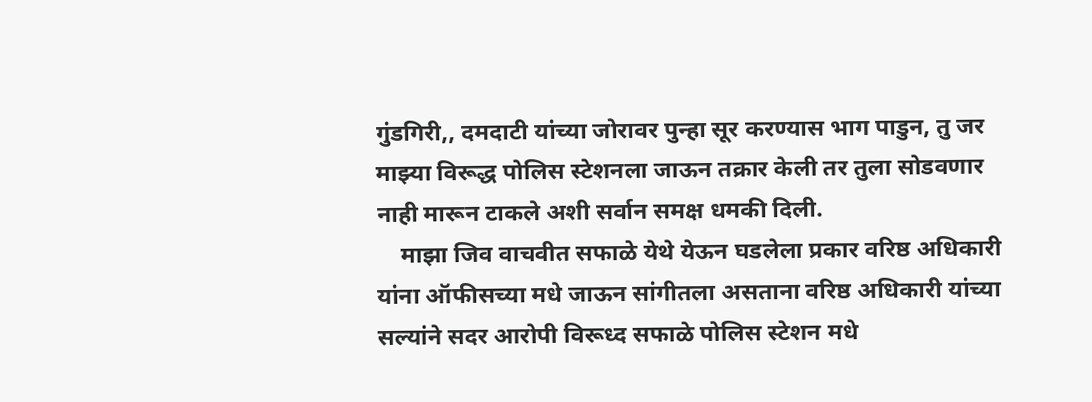गुंडगिरी,, दमदाटी यांच्या जोरावर पुन्हा सूर करण्यास भाग पाडुन, तु जर माझ्या विरूद्ध पोलिस स्टेशनला जाऊन तक्रार केली तर तुला सोडवणार नाही मारून टाकले अशी सर्वान समक्ष धमकी दिली.
    माझा जिव वाचवीत सफाळे येथे येऊन घडलेला प्रकार वरिष्ठ अधिकारी यांना ऑफीसच्या मधे जाऊन सांगीतला असताना वरिष्ठ अधिकारी यांच्या सल्यांने सदर आरोपी विरूध्द सफाळे पोलिस स्टेशन मधे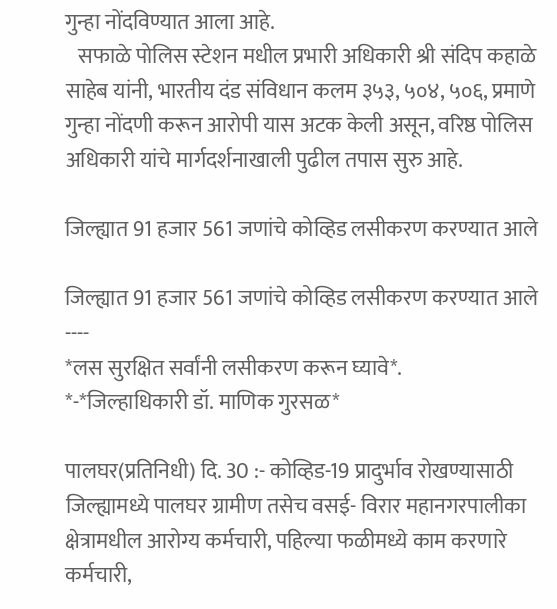गुन्हा नोंदविण्यात आला आहे.
   सफाळे पोलिस स्टेशन मधील प्रभारी अधिकारी श्री संदिप कहाळे साहेब यांनी, भारतीय दंड संविधान कलम ३५३, ५०४, ५०६, प्रमाणे गुन्हा नोंदणी करून आरोपी यास अटक केली असून, वरिष्ठ पोलिस अधिकारी यांचे मार्गदर्शनाखाली पुढील तपास सुरु आहे.

जिल्ह्यात 91 हजार 561 जणांचे कोव्हिड लसीकरण करण्यात आले

जिल्ह्यात 91 हजार 561 जणांचे कोव्हिड लसीकरण करण्यात आले
----
*लस सुरक्षित सर्वांनी लसीकरण करून घ्यावे*.
*-*जिल्हाधिकारी डॉ. माणिक गुरसळ*

पालघर(प्रतिनिधी) दि. 30 :- कोव्हिड-19 प्रादुर्भाव रोखण्यासाठी जिल्ह्यामध्ये पालघर ग्रामीण तसेच वसई- विरार महानगरपालीका क्षेत्रामधील आरोग्य कर्मचारी, पहिल्या फळीमध्ये काम करणारे कर्मचारी,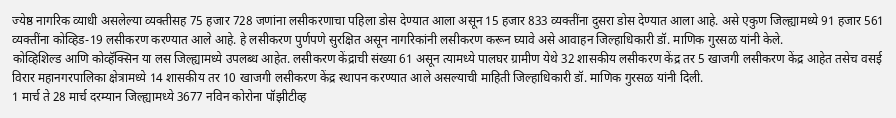ज्येष्ठ नागरिक व्याधी असलेल्या व्यक्तीसह 75 हजार 728 जणांना लसीकरणाचा पहिला डोस देण्यात आला असून 15 हजार 833 व्यक्तींना दुसरा डोस देण्यात आला आहे. असे एकुण जिल्ह्यामध्ये 91 हजार 561 व्यक्तींना कोव्हिड-19 लसीकरण करण्यात आले आहे. हे लसीकरण पुर्णपणे सुरक्षित असून नागरिकांनी लसीकरण करून घ्यावे असे आवाहन जिल्हाधिकारी डॉ. माणिक गुरसळ यांनी केले.
कोव्हिशिल्ड आणि कोव्हॅक्सिन या लस जिल्ह्यामध्ये उपलब्ध आहेत. लसीकरण केंद्राची संख्या 61 असून त्यामध्ये पालघर ग्रामीण येथे 32 शासकीय लसीकरण केंद्र तर 5 खाजगी लसीकरण केंद्र आहेत तसेच वसई विरार महानगरपालिका क्षेत्रामध्ये 14 शासकीय तर 10 खाजगी लसीकरण केंद्र स्थापन करण्यात आले असल्याची माहिती जिल्हाधिकारी डॉ. माणिक गुरसळ यांनी दिली.
1 मार्च ते 28 मार्च दरम्यान जिल्ह्यामध्ये 3677 नविन कोरोना पॉझीटीव्ह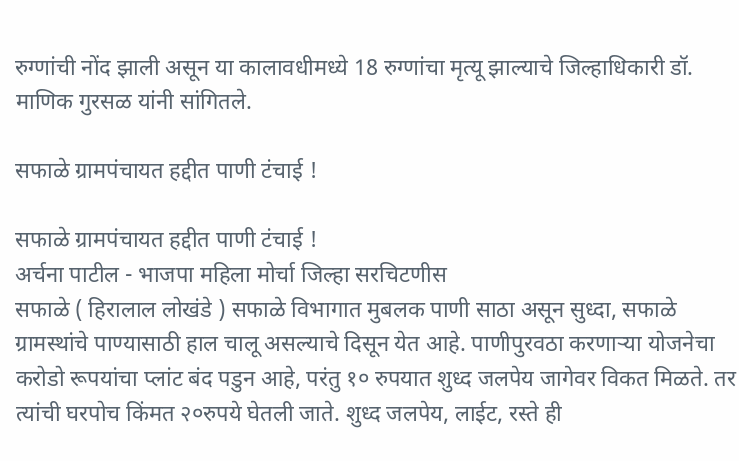रुग्णांची नोंद झाली असून या कालावधीमध्ये 18 रुग्णांचा मृत्यू झाल्याचे जिल्हाधिकारी डॉ. माणिक गुरसळ यांनी सांगितले.

सफाळे ग्रामपंचायत हद्दीत पाणी टंचाई !

सफाळे ग्रामपंचायत हद्दीत पाणी टंचाई !
अर्चना पाटील - भाजपा महिला मोर्चा जिल्हा सरचिटणीस
सफाळे ( हिरालाल लोखंडे ) सफाळे विभागात मुबलक पाणी साठा असून सुध्दा, सफाळे ग्रामस्थांचे पाण्यासाठी हाल चालू असल्याचे दिसून येत आहे. पाणीपुरवठा करणार्‍या योजनेचा करोडो रूपयांचा प्लांट बंद पडुन आहे, परंतु १० रुपयात शुध्द जलपेय जागेवर विकत मिळते. तर त्यांची घरपोच किंमत २०रुपये घेतली जाते. शुध्द जलपेय, लाईट, रस्ते ही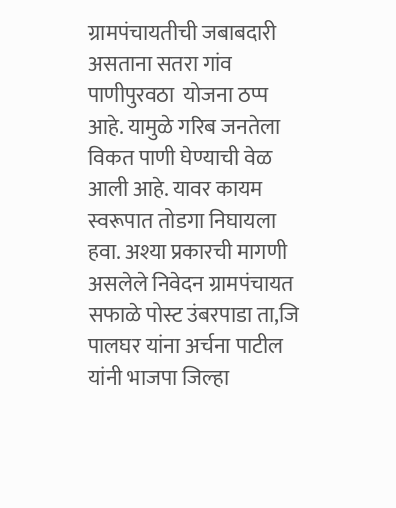ग्रामपंचायतीची जबाबदारी असताना सतरा गांव पाणीपुरवठा  योजना ठप्प आहे. यामुळे गरिब जनतेला विकत पाणी घेण्याची वेळ आली आहे. यावर कायम स्वरूपात तोडगा निघायला हवा. अश्या प्रकारची मागणी असलेले निवेदन ग्रामपंचायत सफाळे पोस्ट उंबरपाडा ता,जि पालघर यांना अर्चना पाटील  यांनी भाजपा जिल्हा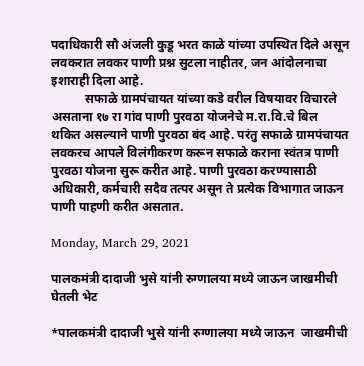पदाधिकारी सौ अंजली कुडू भरत काळे यांच्या उपस्थित दिले असून लवकरात लवकर पाणी प्रश्न सुटला नाहीतर, जन आंदोलनाचा इशाराही दिला आहे.
           सफाळे ग्रामपंचायत यांच्या कडे वरील विषयावर विचारले असताना १७ रा गांव पाणी पुरवठा योजनेचे म.रा.वि.चे बिल थकित असल्याने पाणी पुरवठा बंद आहे. परंतु सफाळे ग्रामपंचायत लवकरच आपले विलंगीकरण करून सफाळे कराना स्वंतत्र पाणी पुरवठा योजना सुरू करीत आहे. पाणी पुरवठा करण्यासाठी अधिकारी, कर्मचारी सदैव तत्पर असून ते प्रत्येक विभागात जाऊन पाणी पाहणी करीत असतात.

Monday, March 29, 2021

पालकमंत्री दादाजी भुसे यांनी रुग्णालया मध्ये जाऊन जाखमीची घेतली भेट

*पालकमंत्री दादाजी भुसे यांनी रुग्णालया मध्ये जाऊन  जाखमीची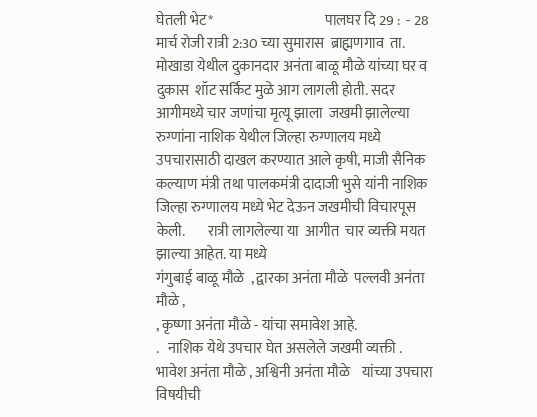घेतली भेट*                                       पालघर दि 29 :  - 28 मार्च रोजी रात्री 2:30 च्या सुमारास  ब्राह्मणगाव  ता. मोखाडा येथील दुकानदार अनंता बाळू मौळे यांच्या घर व दुकास  शॉट सर्किट मुळे आग लागली होती. सदर आगीमध्ये चार जणांचा मृत्यू झाला  जखमी झालेल्या रुग्णांना नाशिक येथील जिल्हा रुग्णालय मध्ये उपचारासाठी दाखल करण्यात आले कृषी, माजी सैनिक कल्याण मंत्री तथा पालकमंत्री दादाजी भुसे यांनी नाशिक जिल्हा रुग्णालय मध्ये भेट देऊन जखमीची विचारपूस केली.        रात्री लागलेल्या या  आगीत  चार व्यक्ती मयत झाल्या आहेत. या मध्ये
गंगुबाई बाळू मौळे  , द्वारका अनंता मौळे  पल्लवी अनंता मौळे ,
, कृष्णा अनंता मौळे - यांचा समावेश आहे.
.   नाशिक येथे उपचार घेत असलेले जखमी व्यक्ती .
भावेश अनंता मौळे , अश्विनी अनंता मौळे    यांच्या उपचारा विषयीची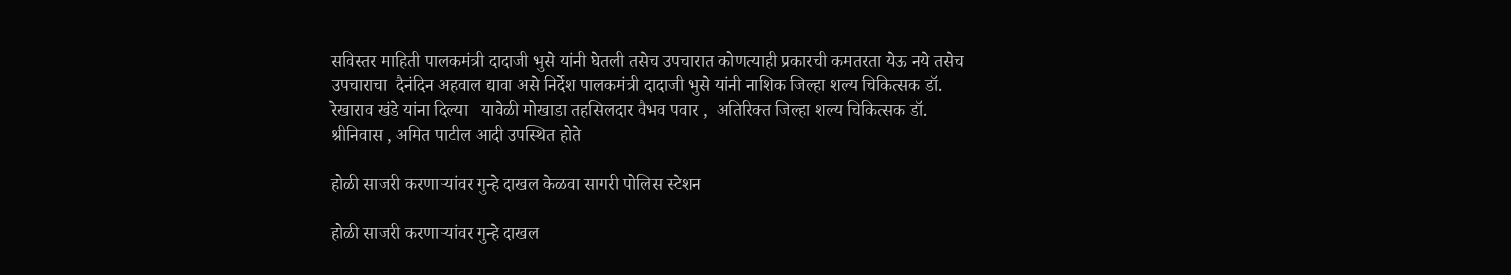सविस्तर माहिती पालकमंत्री दादाजी भुसे यांनी घेतली तसेच उपचारात कोणत्याही प्रकारची कमतरता येऊ नये तसेच उपचाराचा  दैनंदिन अहवाल द्यावा असे निर्देश पालकमंत्री दादाजी भुसे यांनी नाशिक जिल्हा शल्य चिकित्सक डॉ. रेखाराव खंडे यांना दिल्या   यावेळी मोखाडा तहसिलदार वैभव पवार ,  अतिरिक्त जिल्हा शल्य चिकित्सक डॉ. श्रीनिवास , अमित पाटील आदी उपस्थित होते

होळी साजरी करणाऱ्यांवर गुन्हे दाखल केळवा सागरी पोलिस स्टेशन

होळी साजरी करणाऱ्यांवर गुन्हे दाखल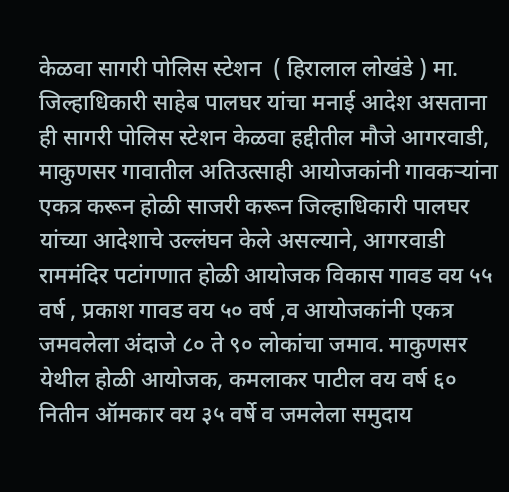केळवा सागरी पोलिस स्टेशन  ( हिरालाल लोखंडे ) मा. जिल्हाधिकारी साहेब पालघर यांचा मनाई आदेश असताना ही सागरी पोलिस स्टेशन केळवा हद्दीतील मौजे आगरवाडी, माकुणसर गावातील अतिउत्साही आयोजकांनी गावकर्‍यांना एकत्र करून होळी साजरी करून जिल्हाधिकारी पालघर यांच्या आदेशाचे उल्लंघन केले असल्याने, आगरवाडी राममंदिर पटांगणात होळी आयोजक विकास गावड वय ५५ वर्ष , प्रकाश गावड वय ५० वर्ष ,व आयोजकांनी एकत्र जमवलेला अंदाजे ८० ते ९० लोकांचा जमाव. माकुणसर येथील होळी आयोजक, कमलाकर पाटील वय वर्ष ६० नितीन ऑमकार वय ३५ वर्षे व जमलेला समुदाय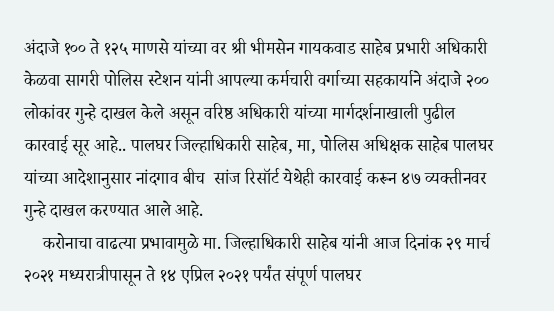अंदाजे १०० ते १२५ माणसे यांच्या वर श्री भीमसेन गायकवाड साहेब प्रभारी अधिकारी केळवा सागरी पोलिस स्टेशन यांनी आपल्या कर्मचारी वर्गाच्या सहकार्याने अंदाजे २०० लोकांवर गुन्हे दाखल केले असून वरिष्ठ अधिकारी यांच्या मार्गदर्शनाखाली पुढील कारवाई सूर आहे.. पालघर जिल्हाधिकारी साहेब, मा, पोलिस अधिक्षक साहेब पालघर यांच्या आदेशानुसार नांदगाव बीच  सांज रिसॉर्ट येथेही कारवाई करून ४७ व्यक्तीनवर गुन्हे दाखल करण्यात आले आहे.
    करोनाचा वाढत्या प्रभावामुळे मा. जिल्हाधिकारी साहेब यांनी आज दिनांक २९ मार्च २०२१ मध्यरात्रीपासून ते १४ एप्रिल २०२१ पर्यंत संपूर्ण पालघर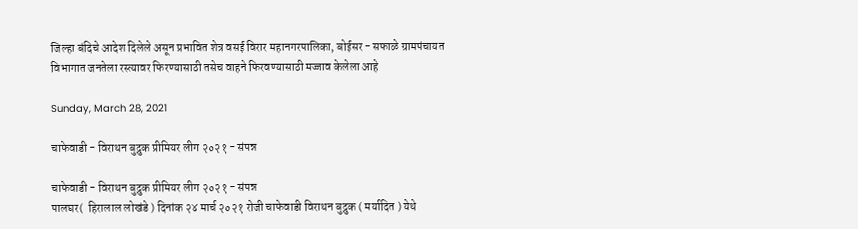जिल्हा बंदिचे आदेश दिलेले असून प्रभावित शेत्र वसई विरार महानगरपालिका, बोईसर - सफाळे ग्रामपंचायत विभागात जनतेला रस्त्यावर फिरण्यासाठी तसेच वाहने फिरवण्यासाठी मज्जाव केलेला आहे

Sunday, March 28, 2021

चाफेवाडी - विराथन बुद्रुक प्रीमियर लीग २०२१ - संपन्न

चाफेवाडी - विराथन बुद्रुक प्रीमियर लीग २०२१ - संपन्न
पालघर(  हिरालाल लोखंडे ) दिनांक २४ मार्च २०२१ रोजी चाफेवाडी विराथन बुद्रुक ( मर्यादित ) येथे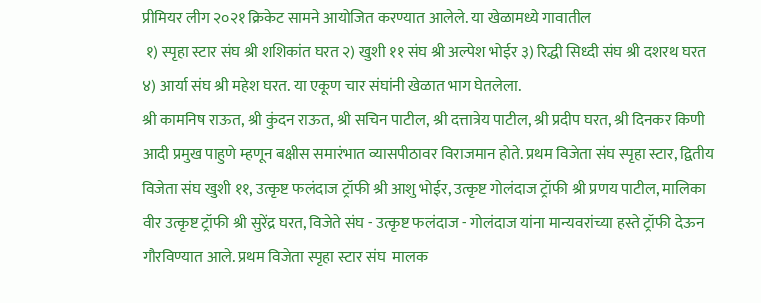प्रीमियर लीग २०२१ क्रिकेट सामने आयोजित करण्यात आलेले. या खेळामध्ये गावातील
 १) स्पृहा स्टार संघ श्री शशिकांत घरत २) खुशी ११ संघ श्री अल्पेश भोईर ३) रिद्धी सिध्दी संघ श्री दशरथ घरत ४) आर्या संघ श्री महेश घरत. या एकूण चार संघांनी खेळात भाग घेतलेला.
श्री कामनिष राऊत, श्री कुंदन राऊत, श्री सचिन पाटील, श्री दत्तात्रेय पाटील, श्री प्रदीप घरत, श्री दिनकर किणी आदी प्रमुख पाहुणे म्हणून बक्षीस समारंभात व्यासपीठावर विराजमान होते. प्रथम विजेता संघ स्पृहा स्टार, द्वितीय विजेता संघ खुशी ११, उत्कृष्ट फलंदाज ट्रॉफी श्री आशु भोईर, उत्कृष्ट गोलंदाज ट्रॉफी श्री प्रणय पाटील, मालिका वीर उत्कृष्ट ट्रॉफी श्री सुरेंद्र घरत, विजेते संघ - उत्कृष्ट फलंदाज - गोलंदाज यांना मान्यवरांच्या हस्ते ट्रॉफी देऊन गौरविण्यात आले. प्रथम विजेता स्पृहा स्टार संघ  मालक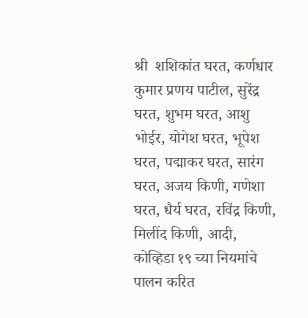श्री  शशिकांत घरत, कर्णधार कुमार प्रणय पाटील, सुरेंद्र घरत, शुभम घरत, आशु भोईर, योगेश घरत, भूपेश घरत, पद्माकर घरत, सारंग घरत, अजय किणी, गणेशा घरत, धैर्य घरत, रविंद्र किणी, मिलींद किणी, आदी, कोव्हिडा १९ च्या नियमांचे पालन करित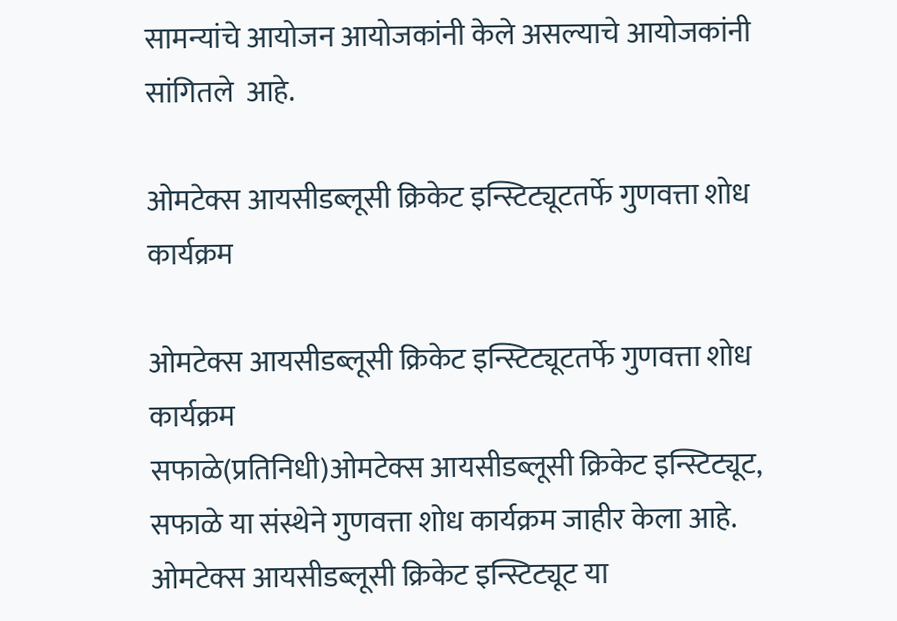सामन्यांचे आयोजन आयोजकांनी केले असल्याचे आयोजकांनी सांगितले  आहे.

ओमटेक्स आयसीडब्लूसी क्रिकेट इन्स्टिट्यूटतर्फे गुणवत्ता शोध कार्यक्रम

ओमटेक्स आयसीडब्लूसी क्रिकेट इन्स्टिट्यूटतर्फे गुणवत्ता शोध कार्यक्रम
सफाळे(प्रतिनिधी)ओमटेक्स आयसीडब्लूसी क्रिकेट इन्स्टिट्यूट, सफाळे या संस्थेने गुणवत्ता शोध कार्यक्रम जाहीर केला आहे.
ओमटेक्स आयसीडब्लूसी क्रिकेट इन्स्टिट्यूट या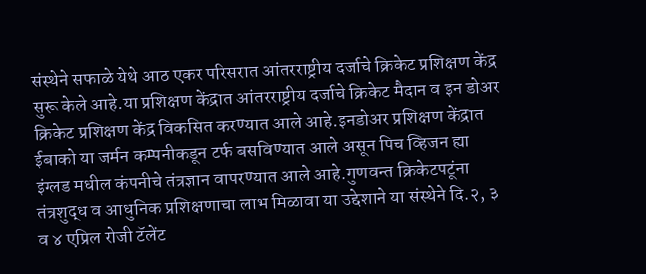संस्थेने सफाळे येथे आठ एकर परिसरात आंतरराष्ट्रीय दर्जाचे क्रिकेट प्रशिक्षण केंद्र सुरू केले आहे.या प्रशिक्षण केंद्रात आंतरराष्ट्रीय दर्जाचे क्रिकेट मैदान व इन डोअर क्रिकेट प्रशिक्षण केंद्र विकसित करण्यात आले आहे.इनडोअर प्रशिक्षण केंद्रात ईबाको या जर्मन कम्पनीकडून टर्फ बसविण्यात आले असून पिच व्हिजन ह्या इंग्लड मधील कंपनीचे तंत्रज्ञान वापरण्यात आले आहे.गुणवन्त क्रिकेटपटूंना  तंत्रशुद्ध व आधुनिक प्रशिक्षणाचा लाभ मिळावा या उद्देशाने या संस्थेने दि.२, ३ व ४ एप्रिल रोजी टॅलेंट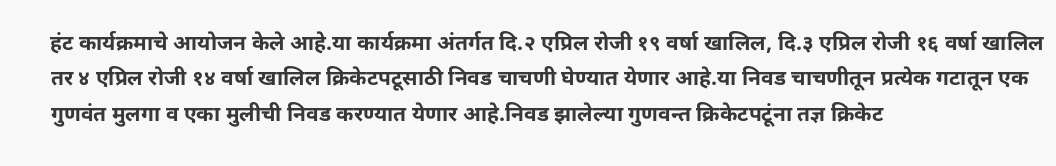हंट कार्यक्रमाचे आयोजन केले आहे.या कार्यक्रमा अंतर्गत दि.२ एप्रिल रोजी १९ वर्षा खालिल, दि.३ एप्रिल रोजी १६ वर्षा खालिल तर ४ एप्रिल रोजी १४ वर्षा खालिल क्रिकेटपटूसाठी निवड चाचणी घेण्यात येणार आहे.या निवड चाचणीतून प्रत्येक गटातून एक गुणवंत मुलगा व एका मुलीची निवड करण्यात येणार आहे.निवड झालेल्या गुणवन्त क्रिकेटपटूंना तज्ञ क्रिकेट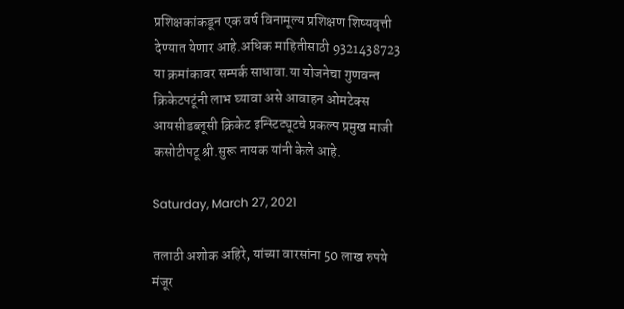प्रशिक्षकांकडून एक वर्ष विनामूल्य प्रशिक्षण शिष्यवृत्ती देण्यात येणार आहे.अधिक माहितीसाठी 9321438723 या क्रमांकावर सम्पर्क साधावा.या योजनेचा गुणवन्त क्रिकेटपटूंनी लाभ घ्यावा असे आवाहन ओमटेक्स आयसीडब्लूसी क्रिकेट इन्स्टिट्यूटचे प्रकल्प प्रमुख माजी कसोटीपटू श्री.सुरू नायक यांनी केले आहे.

Saturday, March 27, 2021

तलाठी अशोक अहिरे, यांच्या वारसांना 50 लाख रुपये मंजूर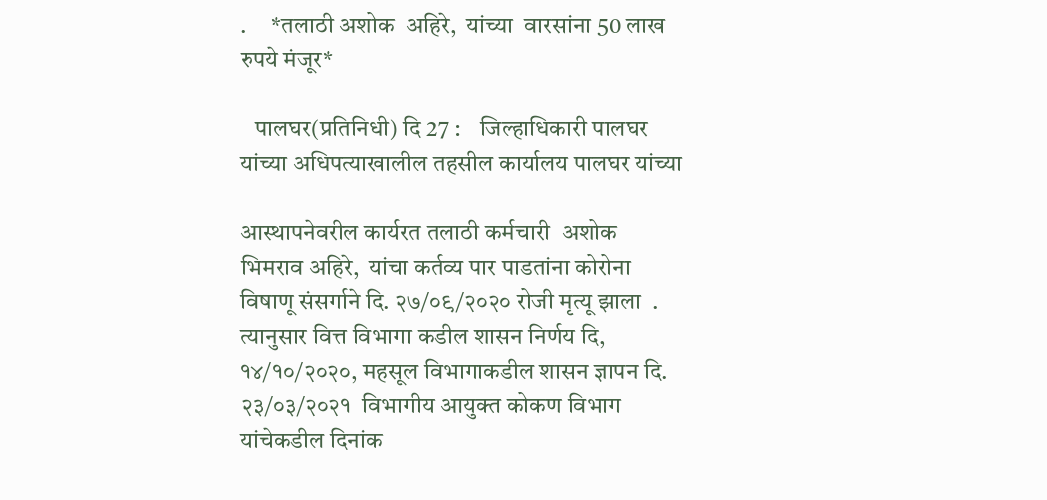.     *तलाठी अशोक  अहिरे,  यांच्या  वारसांना 50 लाख रुपये मंजूर*

   पालघर(प्रतिनिधी) दि 27 :    जिल्हाधिकारी पालघर यांच्या अधिपत्याखालील तहसील कार्यालय पालघर यांच्या

आस्थापनेवरील कार्यरत तलाठी कर्मचारी  अशोक भिमराव अहिरे,  यांचा कर्तव्य पार पाडतांना कोरोना विषाणू संसर्गाने दि. २७/०९/२०२० रोजी मृत्यू झाला  . त्यानुसार वित्त विभागा कडील शासन निर्णय दि, १४/१०/२०२०, महसूल विभागाकडील शासन ज्ञापन दि. २३/०३/२०२१  विभागीय आयुक्त कोकण विभाग यांचेकडील दिनांक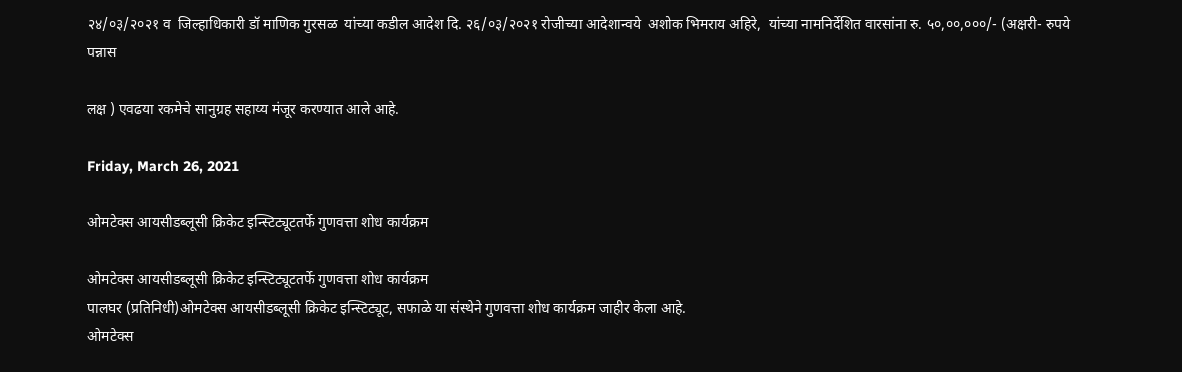२४/०३/२०२१ व  जिल्हाधिकारी डॉ माणिक गुरसळ  यांच्या कडील आदेश दि. २६/०३/२०२१ रोजीच्या आदेशान्वये  अशोक भिमराय अहिरे,  यांच्या नामनिर्देशित वारसांना रु. ५०,००,०००/- (अक्षरी- रुपये पन्नास

लक्ष ) एवढया रकमेचे सानुग्रह सहाय्य मंजूर करण्यात आले आहे.

Friday, March 26, 2021

ओमटेक्स आयसीडब्लूसी क्रिकेट इन्स्टिट्यूटतर्फे गुणवत्ता शोध कार्यक्रम

ओमटेक्स आयसीडब्लूसी क्रिकेट इन्स्टिट्यूटतर्फे गुणवत्ता शोध कार्यक्रम
पालघर (प्रतिनिधी)ओमटेक्स आयसीडब्लूसी क्रिकेट इन्स्टिट्यूट, सफाळे या संस्थेने गुणवत्ता शोध कार्यक्रम जाहीर केला आहे.
ओमटेक्स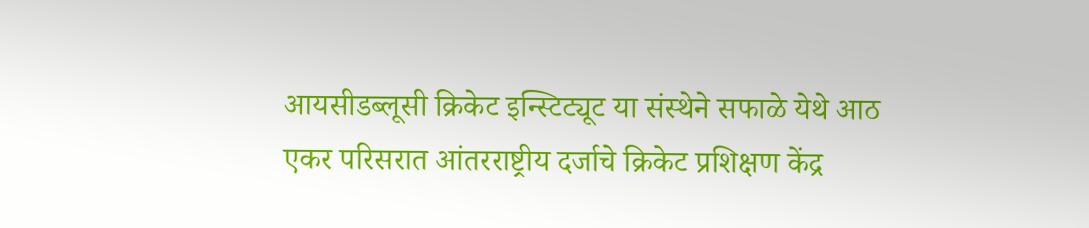आयसीडब्लूसी क्रिकेट इन्स्टिट्यूट या संस्थेने सफाळे येथे आठ एकर परिसरात आंतरराष्ट्रीय दर्जाचे क्रिकेट प्रशिक्षण केंद्र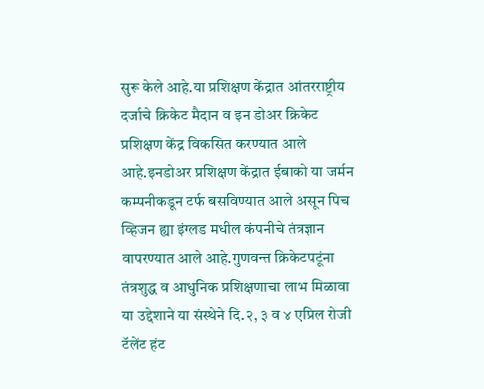सुरू केले आहे.या प्रशिक्षण केंद्रात आंतरराष्ट्रीय दर्जाचे क्रिकेट मैदान व इन डोअर क्रिकेट प्रशिक्षण केंद्र विकसित करण्यात आले आहे.इनडोअर प्रशिक्षण केंद्रात ईबाको या जर्मन कम्पनीकडून टर्फ बसविण्यात आले असून पिच व्हिजन ह्या इंग्लड मधील कंपनीचे तंत्रज्ञान वापरण्यात आले आहे.गुणवन्त क्रिकेटपटूंना  तंत्रशुद्ध व आधुनिक प्रशिक्षणाचा लाभ मिळावा या उद्देशाने या संस्थेने दि.२, ३ व ४ एप्रिल रोजी टॅलेंट हंट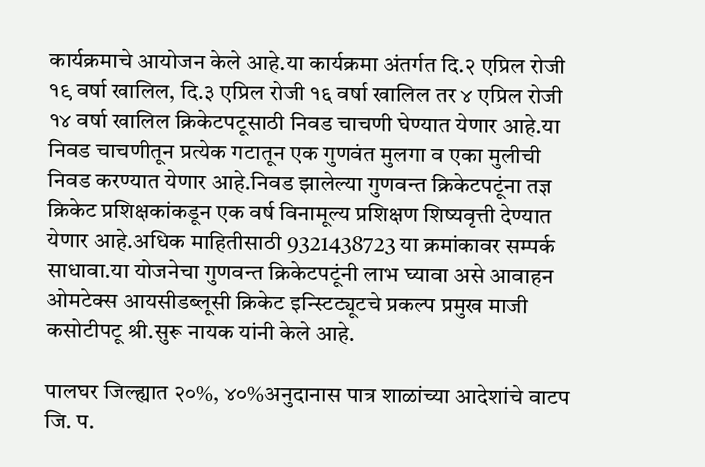कार्यक्रमाचे आयोजन केले आहे.या कार्यक्रमा अंतर्गत दि.२ एप्रिल रोजी १९ वर्षा खालिल, दि.३ एप्रिल रोजी १६ वर्षा खालिल तर ४ एप्रिल रोजी १४ वर्षा खालिल क्रिकेटपटूसाठी निवड चाचणी घेण्यात येणार आहे.या निवड चाचणीतून प्रत्येक गटातून एक गुणवंत मुलगा व एका मुलीची निवड करण्यात येणार आहे.निवड झालेल्या गुणवन्त क्रिकेटपटूंना तज्ञ क्रिकेट प्रशिक्षकांकडून एक वर्ष विनामूल्य प्रशिक्षण शिष्यवृत्ती देण्यात येणार आहे.अधिक माहितीसाठी 9321438723 या क्रमांकावर सम्पर्क साधावा.या योजनेचा गुणवन्त क्रिकेटपटूंनी लाभ घ्यावा असे आवाहन ओमटेक्स आयसीडब्लूसी क्रिकेट इन्स्टिट्यूटचे प्रकल्प प्रमुख माजी कसोटीपटू श्री.सुरू नायक यांनी केले आहे.

पालघर जिल्ह्यात २०%, ४०%अनुदानास पात्र शाळांच्या आदेशांचे वाटप जि. प.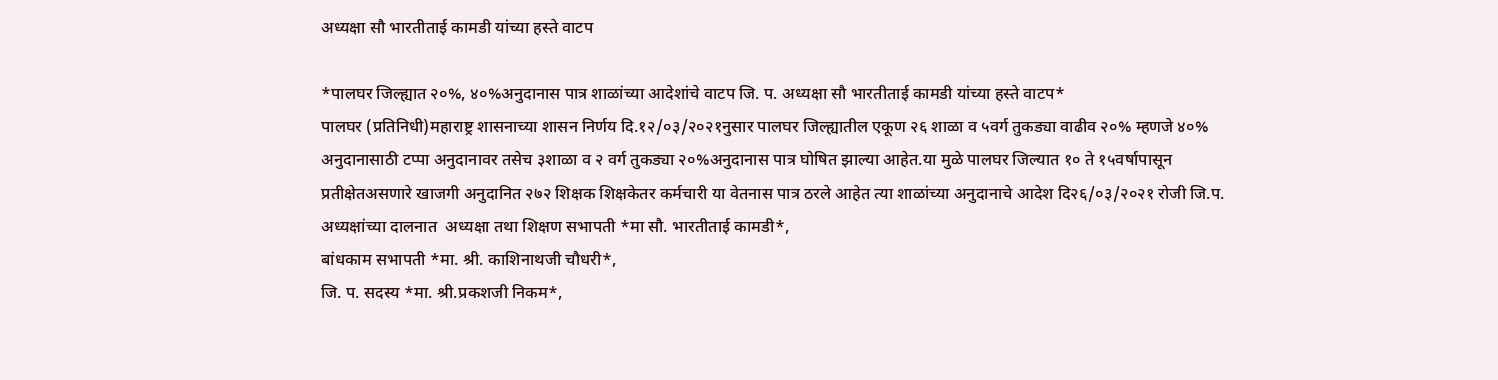अध्यक्षा सौ भारतीताई कामडी यांच्या हस्ते वाटप

*पालघर जिल्ह्यात २०%, ४०%अनुदानास पात्र शाळांच्या आदेशांचे वाटप जि. प. अध्यक्षा सौ भारतीताई कामडी यांच्या हस्ते वाटप*
पालघर (प्रतिनिधी)महाराष्ट्र शासनाच्या शासन निर्णय दि.१२/०३/२०२१नुसार पालघर जिल्ह्यातील एकूण २६ शाळा व ५वर्ग तुकड्या वाढीव २०% म्हणजे ४०% अनुदानासाठी टप्पा अनुदानावर तसेच ३शाळा व २ वर्ग तुकड्या २०%अनुदानास पात्र घोषित झाल्या आहेत.या मुळे पालघर जिल्यात १० ते १५वर्षापासून प्रतीक्षेतअसणारे खाजगी अनुदानित २७२ शिक्षक शिक्षकेतर कर्मचारी या वेतनास पात्र ठरले आहेत त्या शाळांच्या अनुदानाचे आदेश दि२६/०३/२०२१ रोजी जि.प. अध्यक्षांच्या दालनात  अध्यक्षा तथा शिक्षण सभापती *मा सौ. भारतीताई कामडी*,
बांधकाम सभापती *मा. श्री. काशिनाथजी चौधरी*,
जि. प. सदस्य *मा. श्री.प्रकशजी निकम*,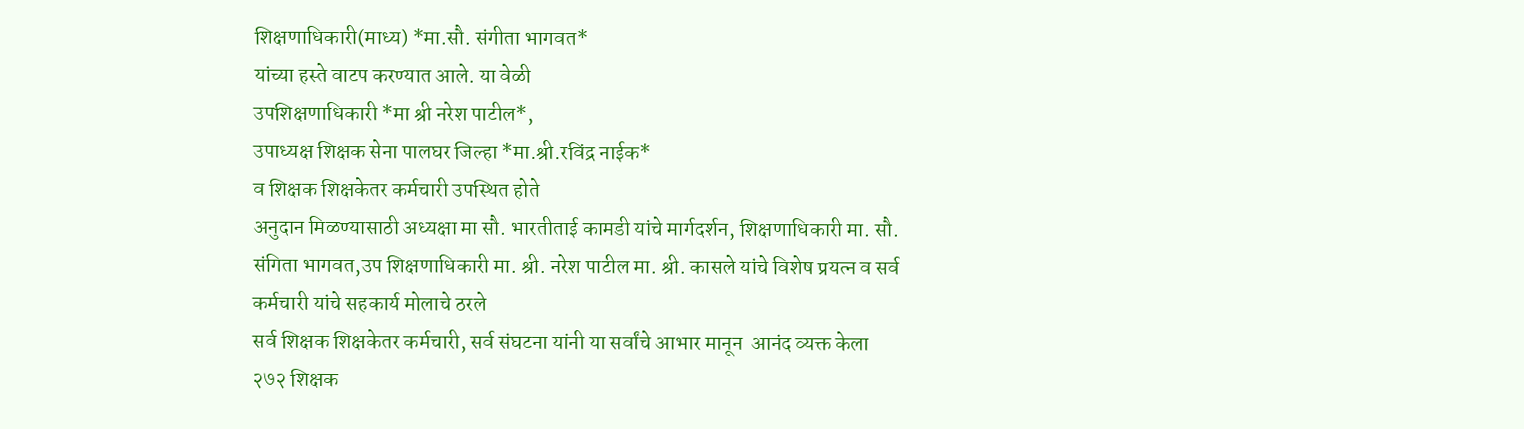शिक्षणाधिकारी(माध्य) *मा.सौ. संगीता भागवत*
यांच्या हस्ते वाटप करण्यात आले. या वेळी
उपशिक्षणाधिकारी *मा श्री नरेश पाटील*,
उपाध्यक्ष शिक्षक सेना पालघर जिल्हा *मा.श्री.रविंद्र नाईक*
व शिक्षक शिक्षकेतर कर्मचारी उपस्थित होते
अनुदान मिळण्यासाठी अध्यक्षा मा सौ. भारतीताई कामडी यांचे मार्गदर्शन, शिक्षणाधिकारी मा. सौ. संगिता भागवत,उप शिक्षणाधिकारी मा. श्री. नरेश पाटील मा. श्री. कासले यांचे विशेष प्रयत्न व सर्व कर्मचारी यांचे सहकार्य मोलाचे ठरले
सर्व शिक्षक शिक्षकेतर कर्मचारी, सर्व संघटना यांनी या सर्वांचे आभार मानून  आनंद व्यक्त केला
२७२ शिक्षक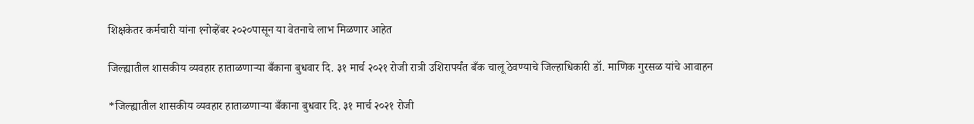शिक्षकेतर कर्मचारी यांना १नोव्हेंबर २०२०पासून या वेतनाचे लाभ मिळणार आहेत

जिल्ह्यातील शासकीय व्यवहार हाताळणाऱ्या बँकाना बुधवार दि. ३१ मार्च २०२१ रोजी रात्री उशिरापर्यंत बँक चालू ठेवण्याचे जिल्हाधिकारी डॉ. माणिक गुरसळ यांचे आवाहन

*जिल्ह्यातील शासकीय व्यवहार हाताळणाऱ्या बँकाना बुधवार दि. ३१ मार्च २०२१ रोजी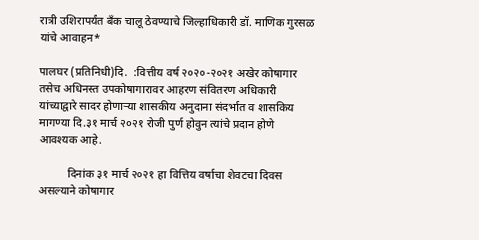रात्री उशिरापर्यंत बँक चालू ठेवण्याचे जिल्हाधिकारी डॉ. माणिक गुरसळ यांचे आवाहन*

पालघर (प्रतिनिधी)दि.  :वित्तीय वर्ष २०२०-२०२१ अखेर कोषागार तसेच अधिनस्त उपकोषागारावर आहरण संवितरण अधिकारी यांच्याद्वारे सादर होणाऱ्या शासकीय अनुदाना संदर्भात व शासकिय मागण्या दि.३१ मार्च २०२१ रोजी पुर्ण होवुन त्यांचे प्रदान होणे आवश्यक आहे.

          दिनांक ३१ मार्च २०२१ हा वित्तिय वर्षाचा शेवटचा दिवस असल्याने कोषागार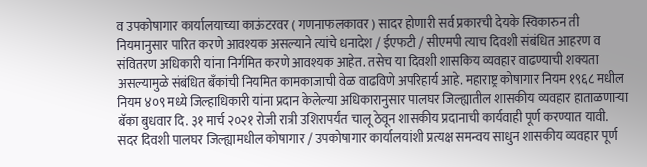व उपकोषागार कार्यालयाच्या काऊंटरवर ( गणनाफलकावर ) सादर होणारी सर्व प्रकारची देयके स्विकारुन ती नियमानुसार पारित करणे आवश्यक असल्याने त्यांचे धनादेश / ईएफटी / सीएमपी त्याच दिवशी संबंधित आहरण व संवितरण अधिकारी यांना निर्गमित करणे आवश्यक आहेत. तसेच या दिवशी शासकिय व्यवहार वाढण्याची शक्यता असल्यामुळे संबंधित बँकांची नियमित कामकाजाची वेळ वाढविणे अपरिहार्य आहे. महाराष्ट्र कोषागार नियम १९६८ मधील नियम ४०९ मध्ये जिल्हाधिकारी यांना प्रदान केलेल्या अधिकारानुसार पालघर जिल्ह्यातील शासकीय व्यवहार हाताळणाऱ्या बॅका बुधवार दि. ३१ मार्च २०२१ रोजी रात्री उशिरापर्यंत चालू ठेवून शासकीय प्रदानाची कार्यवाही पूर्ण करण्यात यावी. सदर दिवशी पालघर जिल्ह्यामधील कोषागार / उपकोषागार कार्यालयांशी प्रत्यक्ष समन्वय साधुन शासकीय व्यवहार पूर्ण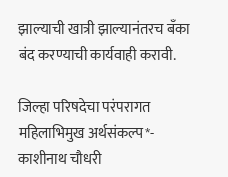झाल्याची खात्री झाल्यानंतरच बँका बंद करण्याची कार्यवाही करावी.

जिल्हा परिषदेचा परंपरागत महिलाभिमुख अर्थसंकल्प*- काशीनाथ चौधरी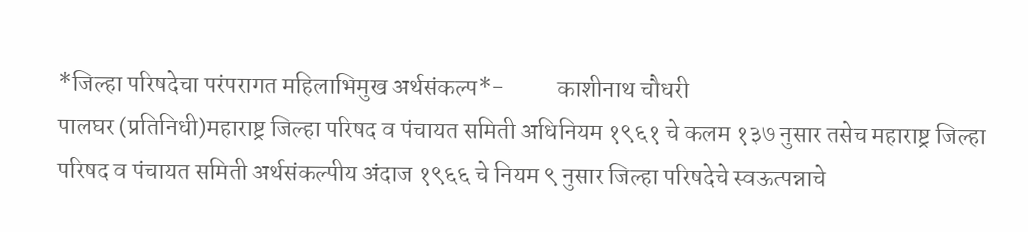*जिल्हा परिषदेचा परंपरागत महिलाभिमुख अर्थसंकल्प*-           काशीनाथ चौधरी
पालघर (प्रतिनिधी)महाराष्ट्र जिल्हा परिषद व पंचायत समिती अधिनियम १९६१ चे कलम १३७ नुसार तसेच महाराष्ट्र जिल्हा परिषद व पंचायत समिती अर्थसंकल्पीय अंदाज १९६६ चे नियम ९ नुसार जिल्हा परिषदेचे स्वऊत्पन्नाचे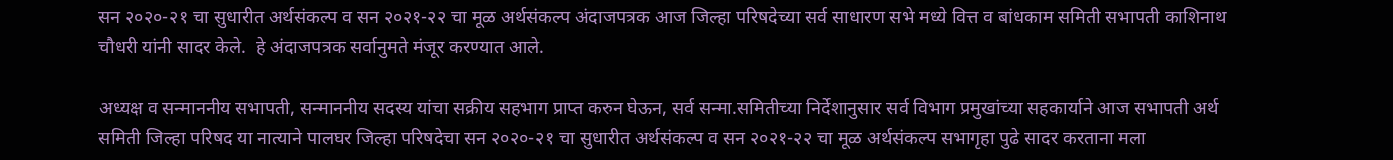सन २०२०-२१ चा सुधारीत अर्थसंकल्प व सन २०२१-२२ चा मूळ अर्थसंकल्प अंदाजपत्रक आज जिल्हा परिषदेच्या सर्व साधारण सभे मध्ये वित्त व बांधकाम समिती सभापती काशिनाथ चौधरी यांनी सादर केले.  हे अंदाजपत्रक सर्वानुमते मंजूर करण्यात आले.

अध्यक्ष व सन्माननीय सभापती, सन्माननीय सदस्य यांचा सक्रीय सहभाग प्राप्त करुन घेऊन, सर्व सन्मा.समितीच्या निर्देशानुसार सर्व विभाग प्रमुखांच्या सहकार्याने आज सभापती अर्थ समिती जिल्हा परिषद या नात्याने पालघर जिल्हा परिषदेचा सन २०२०-२१ चा सुधारीत अर्थसंकल्प व सन २०२१-२२ चा मूळ अर्थसंकल्प सभागृहा पुढे सादर करताना मला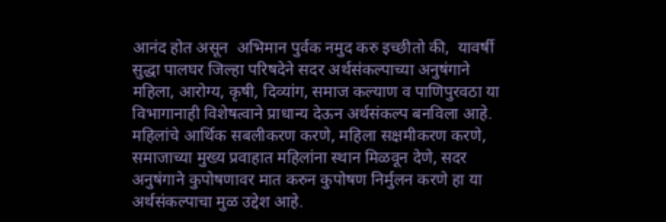आनंद होत असून  अभिमान पुर्वक नमुद करु इच्छीतो की,  यावर्षी सुद्धा पालघर जिल्हा परिषदेने सदर अर्थसंकल्पाच्या अनुषंगाने महिला, आरोग्य, कृषी, दिव्यांग, समाज कल्याण व पाणिपुरवठा या विभागानाही विशेषत्वाने प्राधान्य देऊन अर्थसंकल्प बनविला आहे. महिलांचे आर्थिक सबलीकरण करणे, महिला सक्षमीकरण करणे, समाजाच्या मुख्य प्रवाहात महिलांना स्थान मिळवून देणे, सदर अनुषंगाने कुपोषणावर मात करुन कुपोषण निर्मुलन करणे हा या अर्थसंकल्पाचा मुळ उद्देश आहे.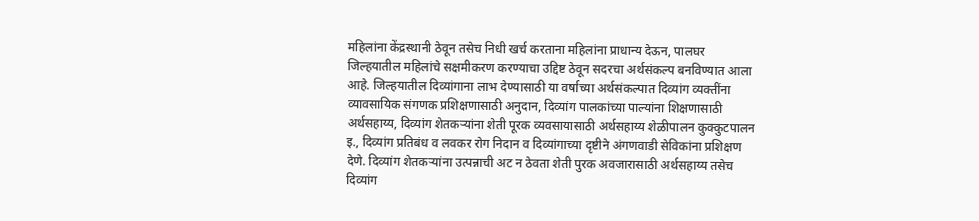महिलांना केंद्रस्थानी ठेवून तसेच निधी खर्च करताना महिलांना प्राधान्य देऊन, पालघर जिल्हयातील महिलांचे सक्षमीकरण करण्याचा उद्दिष्ट ठेवून सदरचा अर्थसंकल्प बनविण्यात आला आहे. जिल्हयातील दिव्यांगाना लाभ देण्यासाठी या वर्षाच्या अर्थसंकल्पात दिव्यांग व्यक्तींना व्यावसायिक संगणक प्रशिक्षणासाठी अनुदान, दिव्यांग पालकांच्या पाल्यांना शिक्षणासाठी अर्थसहाय्य, दिव्यांग शेतकऱ्यांना शेती पूरक व्यवसायासाठी अर्थसहाय्य शेळीपालन कुक्कुटपालन इ., दिव्यांग प्रतिबंध व लवकर रोग निदान व दिव्यांगाच्या दृष्टीने अंगणवाडी सेविकांना प्रशिक्षण देणे. दिव्यांग शेतकऱ्यांना उत्पन्नाची अट न ठेवता शेती पुरक अवजारासाठी अर्थसहाय्य तसेच दिव्यांग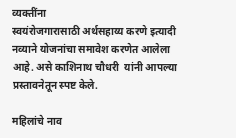व्यक्तींना
स्वयंरोजगारासाठी अर्थसहाय्य करणे इत्यादी नव्याने योजनांचा समावेश करणेत आलेला आहे. असे काशिनाथ चौधरी  यांनी आपल्या प्रस्तावनेतून स्पष्ट केले.

महिलांचे नाव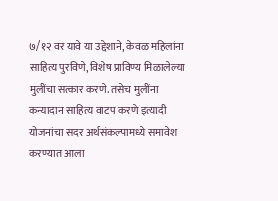७/१२ वर यावे या उद्देशाने, केवळ महिलांना साहित्य पुरविणे, विशेष प्राविण्य मिळालेल्या मुलींचा सत्कार करणे. तसेच मुलींना कन्यादान साहित्य वाटप करणे इत्यादी योजनांचा सदर अर्थसंकल्पामध्ये समावेश करण्यात आला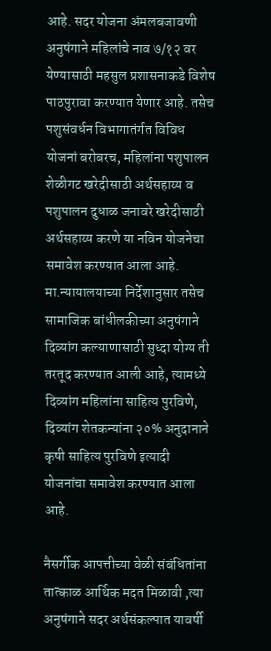आहे. सदर योजना अंमलबजावणी अनुषंगाने महिलांचे नाव ७/१२ वर येण्यासाठी महसुल प्रशासनाकडे विशेष पाठपुरावा करण्यात येणार आहे. तसेच
पशुसंवर्धन विभागातंर्गत विविध योजनां बरोबरच, महिलांना पशुपालन शेळीगट खरेदीसाठी अर्थसहाय्य व पशुपालन दुधाळ जनावरे खरेदीसाठी अर्थसहाय्य करणे या नविन योजनेचा समावेश करण्यात आला आहे.  मा.न्यायालयाच्या निर्देशानुसार तसेच सामाजिक बांधीलकीच्या अनुषंगाने दिव्यांग कल्याणासाठी सुध्दा योग्य ती तरतूद करण्यात आली आहे, त्यामध्ये दिव्यांग महिलांना साहित्य पुरविणे, दिव्यांग शेतकन्यांना २०% अनुदानाने कृषी साहित्य पुरविणे इत्यादी योजनांचा समावेश करण्यात आला आहे.

नैसर्गीक आपत्तीच्या वेळी संबंधितांना तात्काळ आर्थिक मदत मिळावी ,त्या अनुषंगाने सदर अर्थसंकल्पात यावर्षी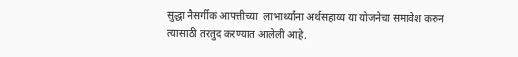सुद्धा नैसर्गीक आपत्तीच्या  लाभार्थ्यांना अर्थसहाय्य या योजनेचा समावेश करुन त्यासाठी तरतुद करण्यात आलेली आहे.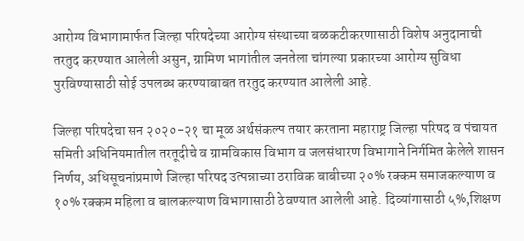आरोग्य विभागामार्फत जिल्हा परिषदेच्या आरोग्य संस्थाच्या बळकटीकरणासाठी विशेष अनुदानाची तरतुद करण्यात आलेली असुन, ग्रामिण भागांतील जनतेला चांगल्या प्रकारच्या आरोग्य सुविधा पुरविण्यासाठी सोई उपलब्ध करण्याबाबत तरतुद करण्यात आलेली आहे.

जिल्हा परिषदेचा सन २०२०-२१ चा मूळ अर्थसंकल्प तयार करताना महाराष्ट्र जिल्हा परिषद व पंचायत समिती अधिनियमातील तरतूदीचे व ग्रामविकास विभाग व जलसंधारण विभागाने निर्गमित केलेले शासन निर्णय, अधिसूचनांप्रमाणे जिल्हा परिषद उत्पन्नाच्या ठराविक बाबीच्या २०% रक्कम समाजकल्याण व १०% रक्कम महिला व बालकल्याण विभागासाठी ठेवण्यात आलेली आहे. दिव्यांगासाठी ५%,शिक्षण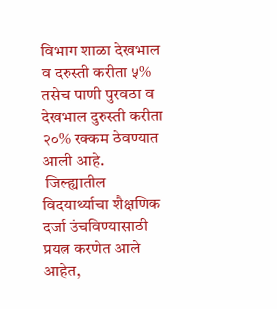विभाग शाळा देखभाल व दरुस्ती करीता ५% तसेच पाणी पुरवठा व देखभाल दुरुस्ती करीता २०% रक्कम ठेवण्यात आली आहे.
 जिल्ह्यातील  विदयार्थ्याचा शैक्षणिक दर्जा उंचविण्यासाठी प्रयत्न करणेत आले आहेत,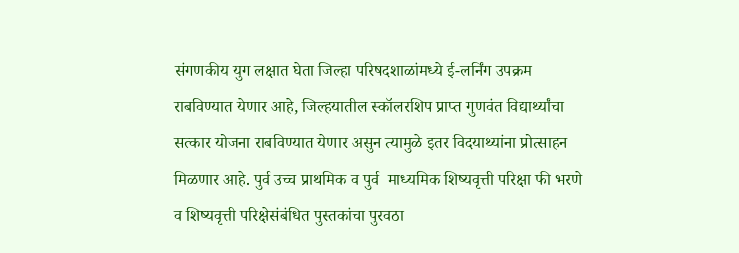संगणकीय युग लक्षात घेता जिल्हा परिषदशाळांमध्ये ई-लर्निंग उपक्रम राबविण्यात येणार आहे, जिल्हयातील स्कॉलरशिप प्राप्त गुणवंत विद्यार्थ्यांचा  सत्कार योजना राबविण्यात येणार असुन त्यामुळे इतर विदयाथ्यांना प्रोत्साहन मिळणार आहे. पुर्व उच्च प्राथमिक व पुर्व  माध्यमिक शिष्यवृत्ती परिक्षा फी भरणे व शिष्यवृत्ती परिक्षेसंबंधित पुस्तकांचा पुरवठा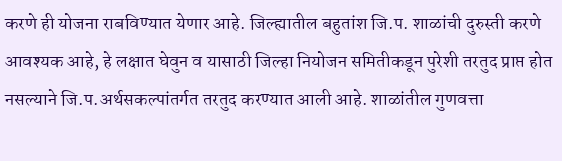करणे ही योजना राबविण्यात येणार आहे. जिल्ह्यातील बहुतांश जि.प. शाळांची दुरुस्ती करणे आवश्यक आहे, हे लक्षात घेवुन व यासाठी जिल्हा नियोजन समितीकडून पुरेशी तरतुद प्राप्त होत नसल्याने जि.प.अर्थसकल्पांतर्गत तरतुद करण्यात आली आहे. शाळांतील गुणवत्ता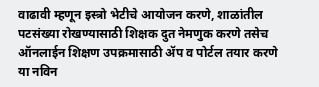वाढावी म्हणून इस्त्रो भेटीचे आयोजन करणे, शाळांतील पटसंख्या रोखण्यासाठी शिक्षक दुत नेमणुक करणे तसेच ऑनलाईन शिक्षण उपक्रमासाठी ॲप व पोर्टल तयार करणे या नविन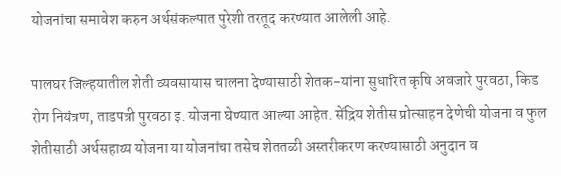योजनांचा समावेश करुन अर्थसंकल्पात पुरेशी तरतूद करण्यात आलेली आहे.

पालघर जिल्हयातील शेती व्यवसायास चालना देण्यासाठी शेतक-यांना सुधारित कृषि अवजारे पुरवठा, किड रोग नियंत्रण, ताडपत्री पुरवठा इ. योजना घेण्यात आल्या आहेत. सेंद्रिय शेतीस प्रोत्साहन देणेची योजना व फुल शेतीसाठी अर्थसहाय्य योजना या योजनांचा तसेच शेततळी अस्तरीकरण करण्यासाठी अनुदान व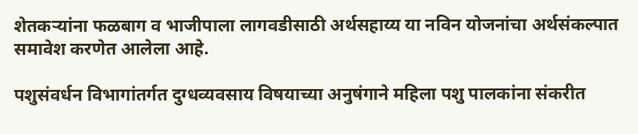शेतकऱ्यांना फळबाग व भाजीपाला लागवडीसाठी अर्थसहाय्य या नविन योजनांचा अर्थसंकल्पात समावेश करणेत आलेला आहे.

पशुसंवर्धन विभागांतर्गत दुग्धव्यवसाय विषयाच्या अनुषंगाने महिला पशु पालकांना संकरीत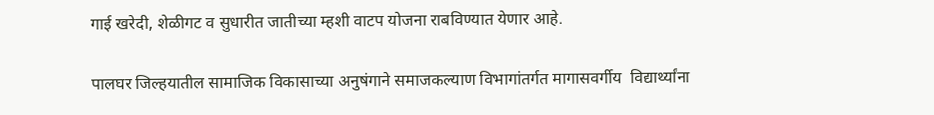गाई खरेदी, शेळीगट व सुधारीत जातीच्या म्हशी वाटप योजना राबविण्यात येणार आहे.

पालघर जिल्हयातील सामाजिक विकासाच्या अनुषंगाने समाजकल्याण विभागांतर्गत मागासवर्गीय  विद्यार्थ्यांना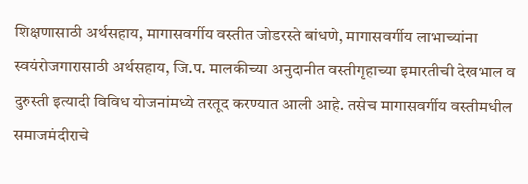शिक्षणासाठी अर्थसहाय, मागासवर्गीय वस्तीत जोडरस्ते बांधणे, मागासवर्गीय लाभाच्यांना स्वयंरोजगारासाठी अर्थसहाय, जि.प. मालकीच्या अनुदानीत वस्तीगृहाच्या इमारतीची देखभाल व दुरुस्ती इत्यादी विविध योजनांमध्ये तरतूद करण्यात आली आहे. तसेच मागासवर्गीय वस्तीमधील समाजमंदीराचे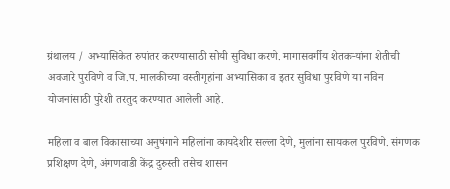ग्रंथालय / अभ्यासिकेत रुपांतर करण्यासाठी सोयी सुविधा करणे. मागासवर्गीय शेतकऱ्यांना शेतीची अवजारे पुरविणे व जि.प. मालकीच्या वस्तीगृहांना अभ्यासिका व इतर सुविधा पुरविणे या नविन योजनांसाठी पुरेशी तरतुद करण्यात आलेली आहे.

महिला व बाल विकासाच्या अनुषंगाने महिलांना कायदेशीर सल्ला देणे, मुलांना सायकल पुरविणे. संगणक प्रशिक्षण देणे, अंगणवाडी केंद्र दुरुस्ती तसेच शासन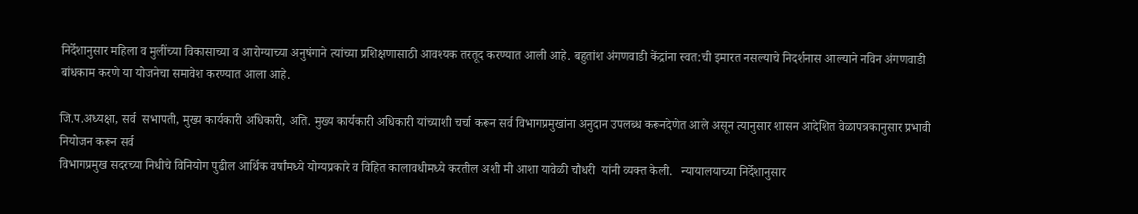निर्देशानुसार महिला व मुलींच्या विकासाच्या व आरोग्याच्या अनुषंगाने त्यांच्या प्रशिक्षणासाठी आवश्यक तरतूद करण्यात आली आहे. बहुतांश अंगणवाडी केंद्रांना स्वत:ची इमारत नसल्याचे निदर्शनास आल्याने नविन अंगणवाडी बांधकाम करणे या योजनेचा समावेश करण्यात आला आहे.

जि.प.अध्यक्षा, सर्व  सभापती, मुख्य कार्यकारी अधिकारी, अति. मुख्य कार्यकारी अधिकारी यांच्याशी चर्चा करून सर्व विभागप्रमुखांना अनुदान उपलब्ध करूनदेणेत आले असून त्यानुसार शासन आदेशित वेळापत्रकानुसार प्रभावी नियोजन करून सर्व
विभागप्रमुख सदरच्या निधीचे विनियोग पुढील आर्थिक वर्षांमध्ये योग्यप्रकारे व विहित कालावधीमध्ये करतील अशी मी आशा यावेळी चौधरी  यांनी व्यक्त केली.   न्यायालयाच्या निर्देशानुसार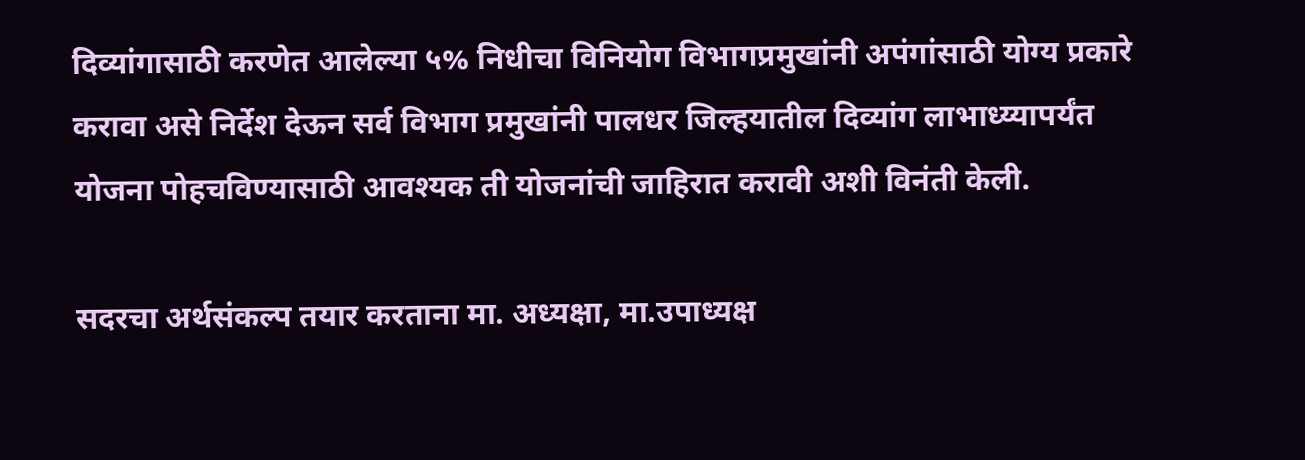दिव्यांगासाठी करणेत आलेल्या ५% निधीचा विनियोग विभागप्रमुखांनी अपंगांसाठी योग्य प्रकारे करावा असे निर्देश देऊन सर्व विभाग प्रमुखांनी पालधर जिल्हयातील दिव्यांग लाभाध्य्यापर्यंत योजना पोहचविण्यासाठी आवश्यक ती योजनांची जाहिरात करावी अशी विनंती केली.

सदरचा अर्थसंकल्प तयार करताना मा. अध्यक्षा, मा.उपाध्यक्ष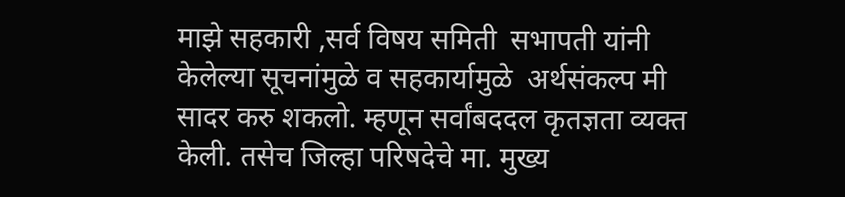माझे सहकारी ,सर्व विषय समिती  सभापती यांनी  केलेल्या सूचनांमुळे व सहकार्यामुळे  अर्थसंकल्प मी सादर करु शकलो. म्हणून सर्वांबददल कृतज्ञता व्यक्त केली. तसेच जिल्हा परिषदेचे मा. मुख्य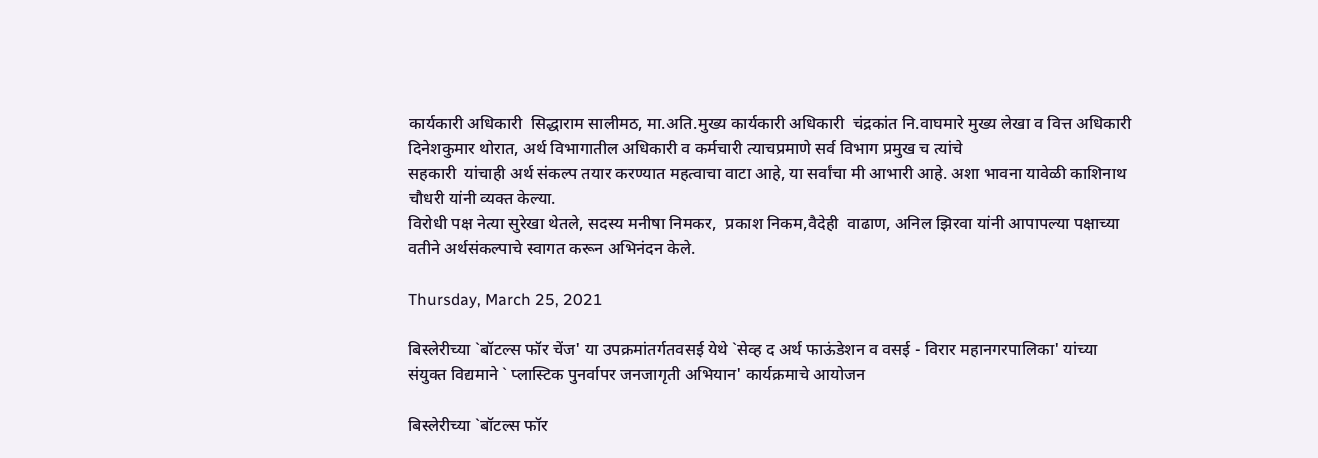कार्यकारी अधिकारी  सिद्धाराम सालीमठ, मा.अति.मुख्य कार्यकारी अधिकारी  चंद्रकांत नि.वाघमारे मुख्य लेखा व वित्त अधिकारी दिनेशकुमार थोरात, अर्थ विभागातील अधिकारी व कर्मचारी त्याचप्रमाणे सर्व विभाग प्रमुख च त्यांचे
सहकारी  यांचाही अर्थ संकल्प तयार करण्यात महत्वाचा वाटा आहे, या सर्वांचा मी आभारी आहे. अशा भावना यावेळी काशिनाथ चौधरी यांनी व्यक्त केल्या.
विरोधी पक्ष नेत्या सुरेखा थेतले, सदस्य मनीषा निमकर,  प्रकाश निकम,वैदेही  वाढाण, अनिल झिरवा यांनी आपापल्या पक्षाच्या वतीने अर्थसंकल्पाचे स्वागत करून अभिनंदन केले.

Thursday, March 25, 2021

बिस्लेरीच्या `बॉटल्स फॉर चेंज' या उपक्रमांतर्गतवसई येथे `सेव्ह द अर्थ फाऊंडेशन व वसई - विरार महानगरपालिका' यांच्या संयुक्त विद्यमाने ` प्लास्टिक पुनर्वापर जनजागृती अभियान' कार्यक्रमाचे आयोजन

बिस्लेरीच्या `बॉटल्स फॉर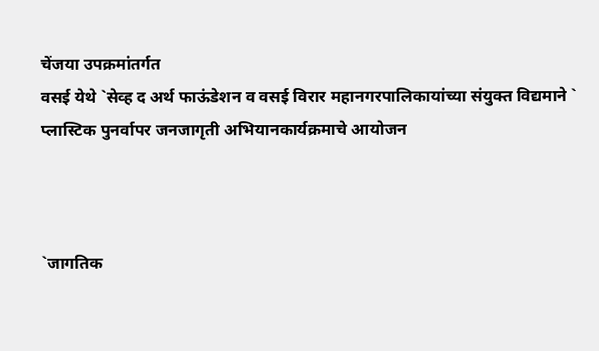चेंजया उपक्रमांतर्गत
वसई येथे `सेव्ह द अर्थ फाऊंडेशन व वसई विरार महानगरपालिकायांच्या संयुक्त विद्यमाने ` प्लास्टिक पुनर्वापर जनजागृती अभियानकार्यक्रमाचे आयोजन



`जागतिक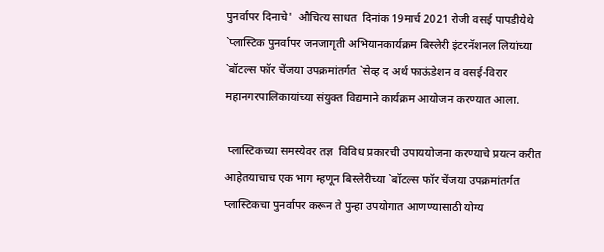पुनर्वापर दिनाचे'  औचित्य साधत  दिनांक 19मार्च 2021 रोजी वसई पापडीयेथे `प्लास्टिक पुनर्वापर जनजागृती अभियानकार्यक्रम बिस्लेरी इंटरनॅशनल लियांच्या `बॉटल्स फॉर चेंजया उपक्रमांतर्गत `सेव्ह द अर्थ फाऊंडेशन व वसई-विरार महानगरपालिकायांच्या संयुक्त विद्यमाने कार्यक्रम आयोजन करण्यात आला.

 प्लास्टिकच्या समस्येवर तज्ञ  विविध प्रकारची उपाययोजना करण्याचे प्रयत्न करीत आहेतयाचाच एक भाग म्हणून बिस्लेरीच्या `बॉटल्स फॉर चेंजया उपक्रमांतर्गत प्लास्टिकचा पुनर्वापर करून ते पुन्हा उपयोगात आणण्यासाठी योग्य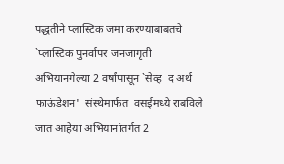पद्धतीने प्लास्टिक जमा करण्याबाबतचे `प्लास्टिक पुनर्वापर जनजागृती अभियानगेल्या 2 वर्षांपासून `सेव्ह  द अर्थ फाऊंडेशन'  संस्थेमार्फत  वसईमध्ये राबविले जात आहेया अभियानांतर्गत 2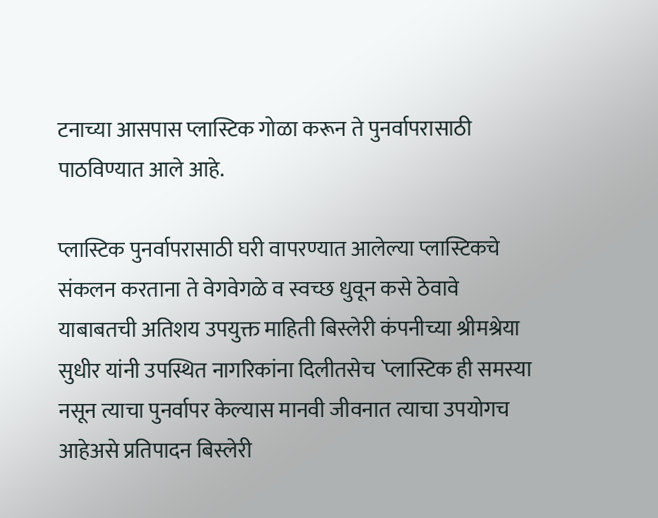टनाच्या आसपास प्लास्टिक गोळा करून ते पुनर्वापरासाठी पाठविण्यात आले आहे.

प्लास्टिक पुनर्वापरासाठी घरी वापरण्यात आलेल्या प्लास्टिकचे संकलन करताना ते वेगवेगळे व स्वच्छ धुवून कसे ठेवावे याबाबतची अतिशय उपयुक्त माहिती बिस्लेरी कंपनीच्या श्रीमश्रेया सुधीर यांनी उपस्थित नागरिकांना दिलीतसेच `प्लास्टिक ही समस्या नसून त्याचा पुनर्वापर केल्यास मानवी जीवनात त्याचा उपयोगच आहेअसे प्रतिपादन बिस्लेरी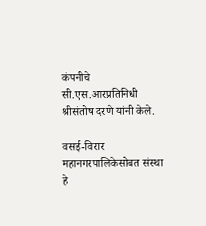कंपनीचे सी.एस.आरप्रतिनिधी श्रीसंतोष दरणे यांनी केले.

वसई-विरार महानगरपालिकेसोबत संस्था हे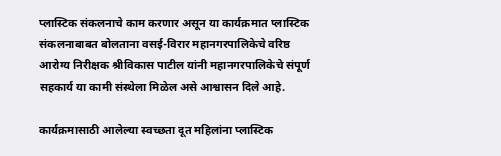प्लास्टिक संकलनाचे काम करणार असून या कार्यक्रमात प्लास्टिक संकलनाबाबत बोलताना वसई-विरार महानगरपालिकेचे वरिष्ठ आरोग्य निरीक्षक श्रीविकास पाटील यांनी महानगरपालिकेचे संपूर्ण सहकार्य या कामी संस्थेला मिळेल असे आश्वासन दिले आहे.

कार्यक्रमासाठी आलेल्या स्वच्छता दूत महिलांना प्लास्टिक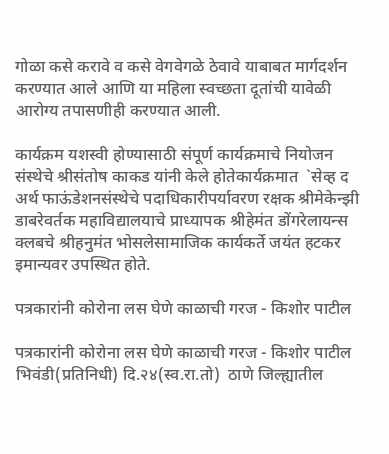गोळा कसे करावे व कसे वेगवेगळे ठेवावे याबाबत मार्गदर्शन करण्यात आले आणि या महिला स्वच्छता दूतांची यावेळी आरोग्य तपासणीही करण्यात आली.

कार्यक्रम यशस्वी होण्यासाठी संपूर्ण कार्यक्रमाचे नियोजन संस्थेचे श्रीसंतोष काकड यांनी केले होतेकार्यक्रमात  `सेव्ह द अर्थ फाऊंडेशनसंस्थेचे पदाधिकारीपर्यावरण रक्षक श्रीमेकेन्झी डाबरेवर्तक महाविद्यालयाचे प्राध्यापक श्रीहेमंत डोंगरेलायन्स क्लबचे श्रीहनुमंत भोसलेसामाजिक कार्यकर्ते जयंत हटकर इमान्यवर उपस्थित होते.

पत्रकारांनी कोरोना लस घेणे काळाची गरज - किशोर पाटील

पत्रकारांनी कोरोना लस घेणे काळाची गरज - किशोर पाटील
भिवंडी(प्रतिनिधी) दि.२४(स्व.रा.तो)  ठाणे जिल्ह्यातील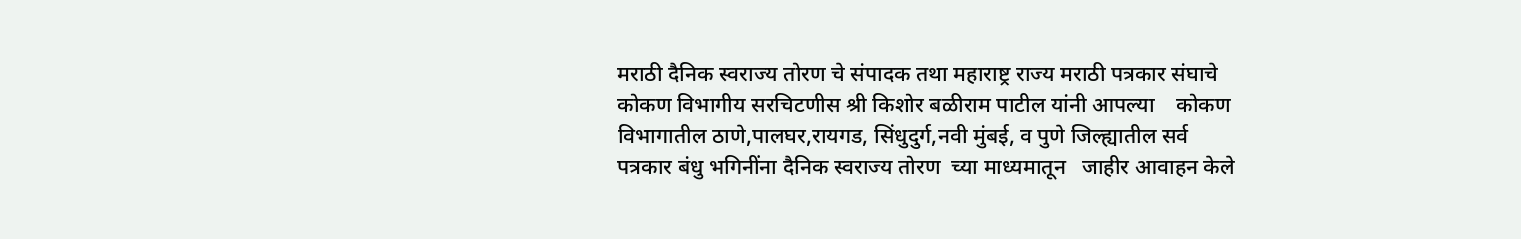मराठी दैनिक स्वराज्य तोरण चे संपादक तथा महाराष्ट्र राज्य मराठी पत्रकार संघाचे कोकण विभागीय सरचिटणीस श्री किशोर बळीराम पाटील यांनी आपल्या    कोकण विभागातील ठाणे,पालघर,रायगड, सिंधुदुर्ग,नवी मुंबई, व पुणे जिल्ह्यातील सर्व  पत्रकार बंधु भगिनींना दैनिक स्वराज्य तोरण  च्या माध्यमातून   जाहीर आवाहन केले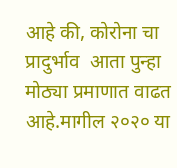आहे की, कोरोना चा प्रादुर्भाव  आता पुन्हा मोठ्या प्रमाणात वाढत आहे.मागील २०२० या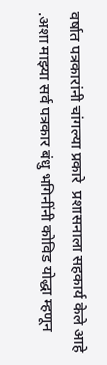वर्षात पत्रकारांनी चांगल्या प्रकारे  प्रशासनाला सहकार्य केले आहे .अशा माझ्या सर्व पत्रकार बंधु भगिनींनी कोविड योद्धा म्हणून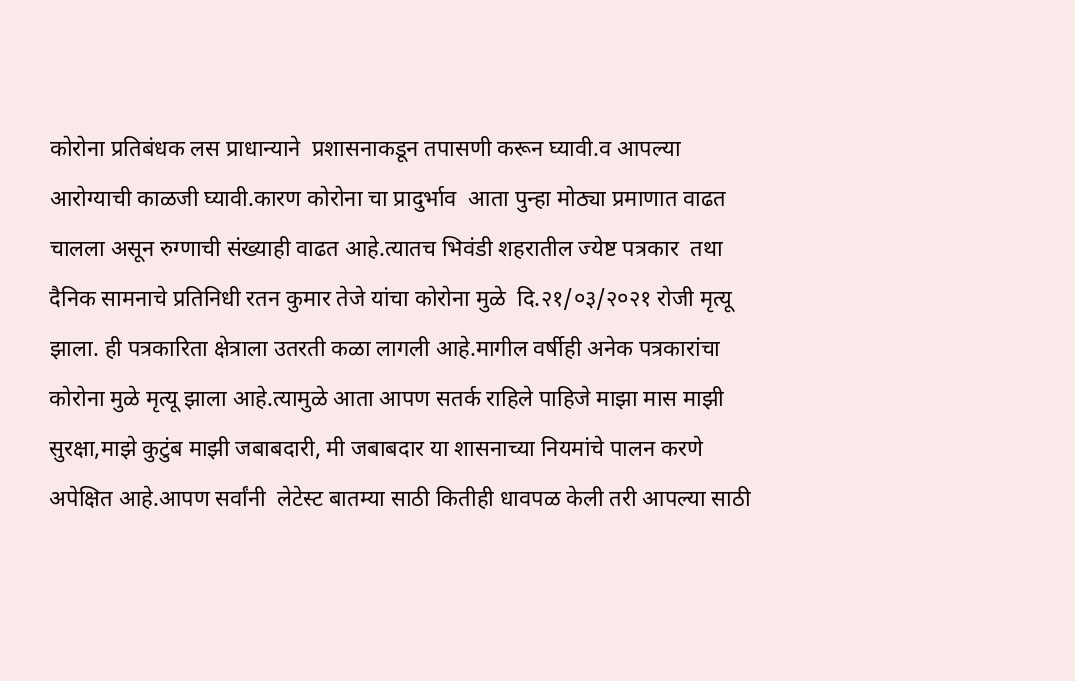कोरोना प्रतिबंधक लस प्राधान्याने  प्रशासनाकडून तपासणी करून घ्यावी.व आपल्या आरोग्याची काळजी घ्यावी.कारण कोरोना चा प्रादुर्भाव  आता पुन्हा मोठ्या प्रमाणात वाढत चालला असून रुग्णाची संख्याही वाढत आहे.त्यातच भिवंडी शहरातील ज्येष्ट पत्रकार  तथा  दैनिक सामनाचे प्रतिनिधी रतन कुमार तेजे यांचा कोरोना मुळे  दि.२१/०३/२०२१ रोजी मृत्यू झाला. ही पत्रकारिता क्षेत्राला उतरती कळा लागली आहे.मागील वर्षीही अनेक पत्रकारांचा कोरोना मुळे मृत्यू झाला आहे.त्यामुळे आता आपण सतर्क राहिले पाहिजे माझा मास माझी सुरक्षा,माझे कुटुंब माझी जबाबदारी, मी जबाबदार या शासनाच्या नियमांचे पालन करणे अपेक्षित आहे.आपण सर्वांनी  लेटेस्ट बातम्या साठी कितीही धावपळ केली तरी आपल्या साठी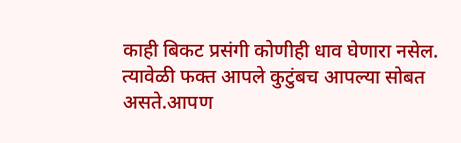काही बिकट प्रसंगी कोणीही धाव घेणारा नसेल. त्यावेळी फक्त आपले कुटुंबच आपल्या सोबत असते.आपण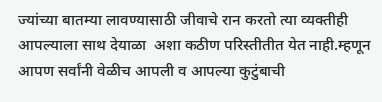ज्यांच्या बातम्या लावण्यासाठी जीवाचे रान करतो त्या व्यक्तीही आपल्याला साथ देयाळा  अशा कठीण परिस्तीतीत येत नाही.म्हणून आपण सर्वांनी वेळीच आपली व आपल्या कुटुंबाची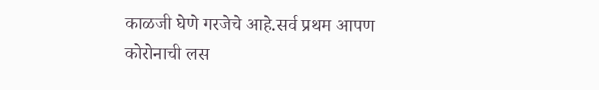काळजी घेणे गरजेचे आहे.सर्व प्रथम आपण कोरोनाची लस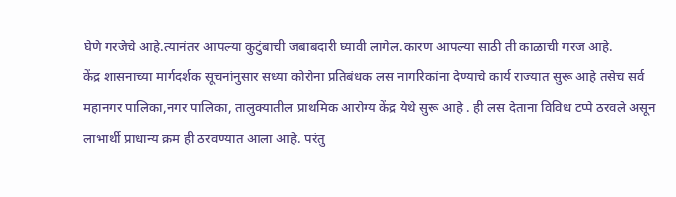घेणे गरजेचे आहे.त्यानंतर आपल्या कुटुंबाची जबाबदारी घ्यावी लागेल.कारण आपल्या साठी ती काळाची गरज आहे.
केंद्र शासनाच्या मार्गदर्शक सूचनांनुसार सध्या कोरोना प्रतिबंधक लस नागरिकांना देण्याचे कार्य राज्यात सुरू आहे तसेच सर्व महानगर पालिका,नगर पालिका, तालुक्यातील प्राथमिक आरोग्य केंद्र येथे सुरू आहे . ही लस देताना विविध टप्पे ठरवले असून लाभार्थी प्राधान्य क्रम ही ठरवण्यात आला आहे. परंतु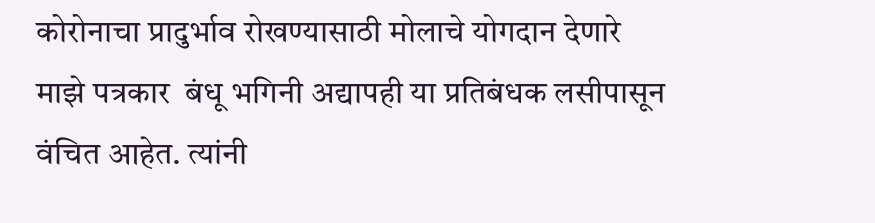कोरोनाचा प्रादुर्भाव रोखण्यासाठी मोलाचे योगदान देणारे माझे पत्रकार  बंधू भगिनी अद्यापही या प्रतिबंधक लसीपासून वंचित आहेत. त्यांनी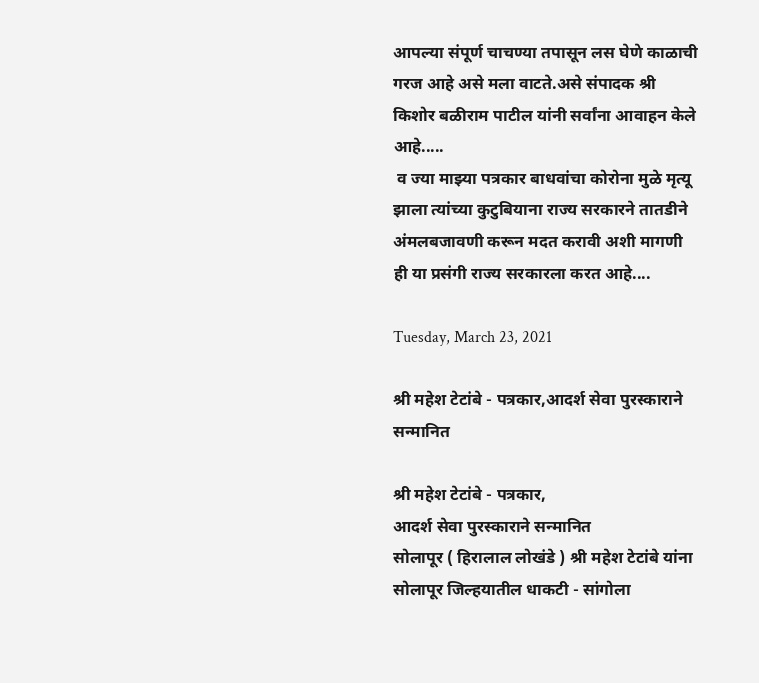आपल्या संपूर्ण चाचण्या तपासून लस घेणे काळाची गरज आहे असे मला वाटते.असे संपादक श्री किशोर बळीराम पाटील यांनी सर्वांना आवाहन केले आहे.....
 व ज्या माझ्या पत्रकार बाधवांचा कोरोना मुळे मृत्यू झाला त्यांच्या कुटुबियाना राज्य सरकारने तातडीने अंमलबजावणी करून मदत करावी अशी मागणी ही या प्रसंगी राज्य सरकारला करत आहे....

Tuesday, March 23, 2021

श्री महेश टेटांबे - पत्रकार,आदर्श सेवा पुरस्काराने सन्मानित

श्री महेश टेटांबे - पत्रकार,
आदर्श सेवा पुरस्काराने सन्मानित
सोलापूर ( हिरालाल लोखंडे ) श्री महेश टेटांबे यांना सोलापूर जिल्हयातील धाकटी - सांगोला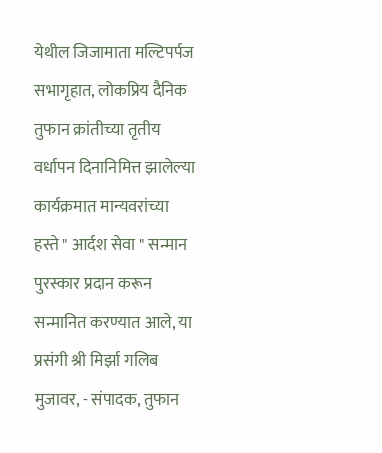येथील जिजामाता मल्टिपर्पज सभागृहात, लोकप्रिय दैनिक तुफान क्रांतीच्या तृतीय वर्धापन दिनानिमित्त झालेल्या कार्यक्रमात मान्यवरांच्या हस्ते " आर्दश सेवा " सन्मान पुरस्कार प्रदान करून सन्मानित करण्यात आले, या प्रसंगी श्री मिर्झा गलिब  मुजावर, - संपादक, तुफान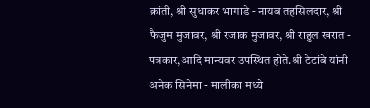क्रांती, श्री सुधाकर भागाडे - नायब तहसिलदार, श्री फैजुम मुजावर, श्री रजाक मुजावर, श्री राहुल खरात - पत्रकार,आदि मान्यवर उपस्थित होते.श्री टेटांबे यांनी अनेक सिनेमा - मालीका मध्ये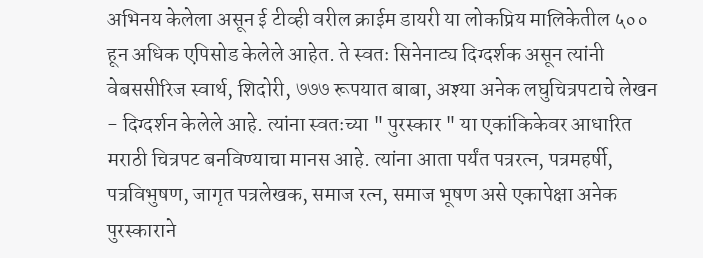अभिनय केलेला असून ई टीव्ही वरील क्राईम डायरी या लोकप्रिय मालिकेतील ५०० हून अधिक एपिसोड केलेले आहेत. ते स्वतः सिनेनाट्य दिग्दर्शक असून त्यांनी वेबससीरिज स्वार्थ, शिदोरी, ७७७ रूपयात बाबा, अश्या अनेक लघुचित्रपटाचे लेखन - दिग्दर्शन केलेले आहे. त्यांना स्वतःच्या " पुरस्कार " या एकांकिकेवर आधारित मराठी चित्रपट बनविण्याचा मानस आहे. त्यांना आता पर्यंत पत्ररत्न, पत्रमहर्षी, पत्रविभुषण, जागृत पत्रलेखक, समाज रत्न, समाज भूषण असे एकापेक्षा अनेक पुरस्काराने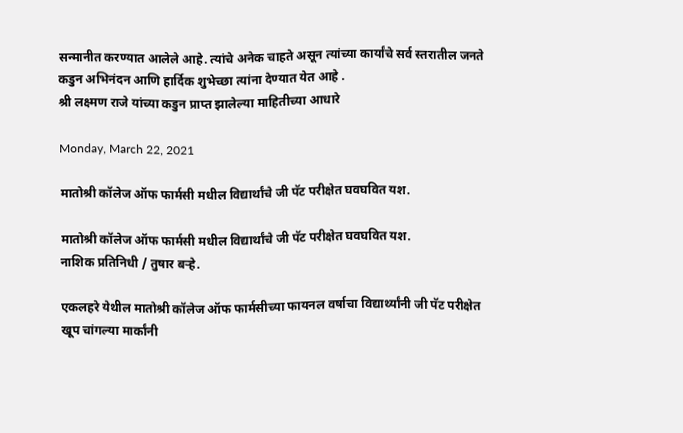सन्मानीत करण्यात आलेले आहे. त्यांचे अनेक चाहते असून त्यांच्या कार्यांचे सर्व स्तरातील जनते कडुन अभिनंदन आणि हार्दिक शुभेच्छा त्यांना देण्यात येत आहे .
श्री लक्ष्मण राजे यांच्या कडुन प्राप्त झालेल्या माहितीच्या आधारे

Monday, March 22, 2021

मातोश्री कॉलेज ऑफ फार्मसी मधील विद्यार्थांचे जी पॅट परीक्षेत घवघवित यश.

मातोश्री कॉलेज ऑफ फार्मसी मधील विद्यार्थांचे जी पॅट परीक्षेत घवघवित यश.
नाशिक प्रतिनिधी / तुषार बऱ्हे.

एकलहरे येथील मातोश्री कॉलेज ऑफ फार्मसीच्या फायनल वर्षाचा विद्यार्थ्यांनी जी पॅट परीक्षेत खूप चांगल्या मार्कांनी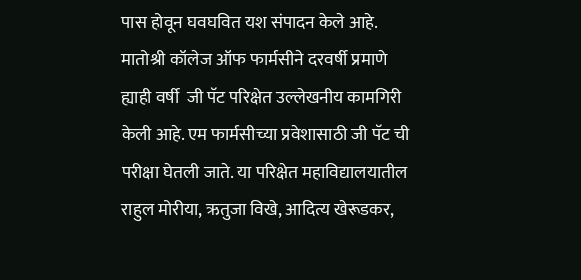पास होवून घवघवित यश संपादन केले आहे.
मातोश्री कॉलेज ऑफ फार्मसीने दरवर्षी प्रमाणे ह्याही वर्षी  जी पॅट परिक्षेत उल्लेखनीय कामगिरी केली आहे. एम फार्मसीच्या प्रवेशासाठी जी पॅट ची परीक्षा घेतली जाते. या परिक्षेत महाविद्यालयातील राहुल मोरीया, ऋतुजा विखे, आदित्य खेरूडकर,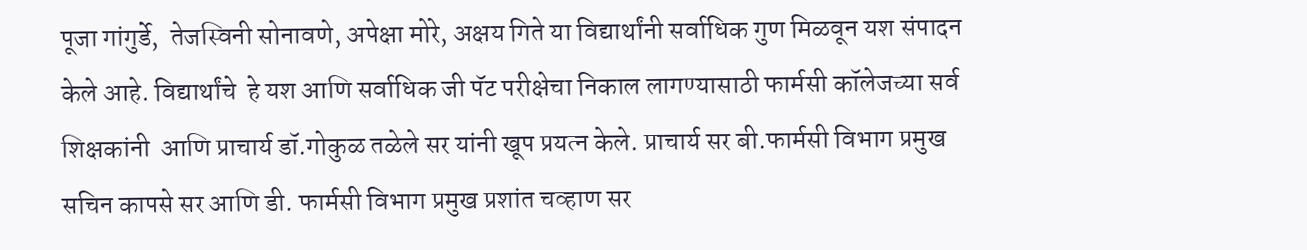पूजा गांगुर्डे,  तेजस्विनी सोनावणे, अपेक्षा मोरे, अक्षय गिते या विद्यार्थांनी सर्वाधिक गुण मिळवून यश संपादन केले आहे. विद्यार्थांचे  हे यश आणि सर्वाधिक जी पॅट परीक्षेचा निकाल लागण्यासाठी फार्मसी कॉलेजच्या सर्व शिक्षकांनी  आणि प्राचार्य डॉ.गोकुळ तळेले सर यांनी खूप प्रयत्न केले. प्राचार्य सर बी.फार्मसी विभाग प्रमुख सचिन कापसे सर आणि डी. फार्मसी विभाग प्रमुख प्रशांत चव्हाण सर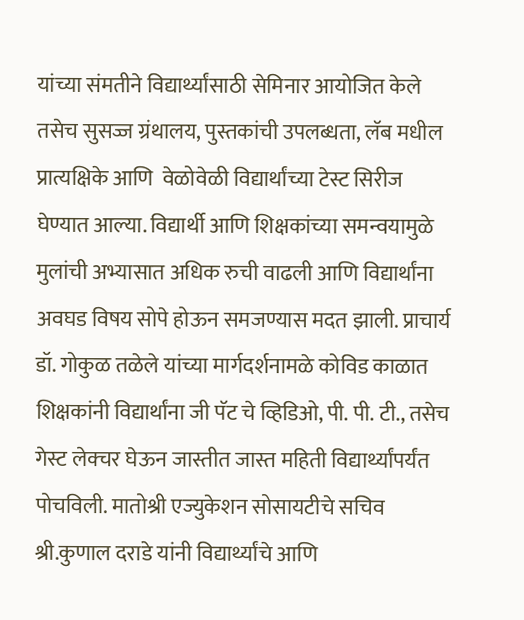यांच्या संमतीने विद्यार्थ्यांसाठी सेमिनार आयोजित केले तसेच सुसज्ज ग्रंथालय, पुस्तकांची उपलब्धता, लॅब मधील प्रात्यक्षिके आणि  वेळोवेळी विद्यार्थांच्या टेस्ट सिरीज  घेण्यात आल्या. विद्यार्थी आणि शिक्षकांच्या समन्वयामुळे मुलांची अभ्यासात अधिक रुची वाढली आणि विद्यार्थांना अवघड विषय सोपे होऊन समजण्यास मदत झाली. प्राचार्य डॉ. गोकुळ तळेले यांच्या मार्गदर्शनामळे कोविड काळात शिक्षकांनी विद्यार्थांना जी पॅट चे व्हिडिओ, पी. पी. टी., तसेच गेस्ट लेक्चर घेऊन जास्तीत जास्त महिती विद्यार्थ्यांपर्यंत पोचविली. मातोश्री एज्युकेशन सोसायटीचे सचिव श्री.कुणाल दराडे यांनी विद्यार्थ्यांचे आणि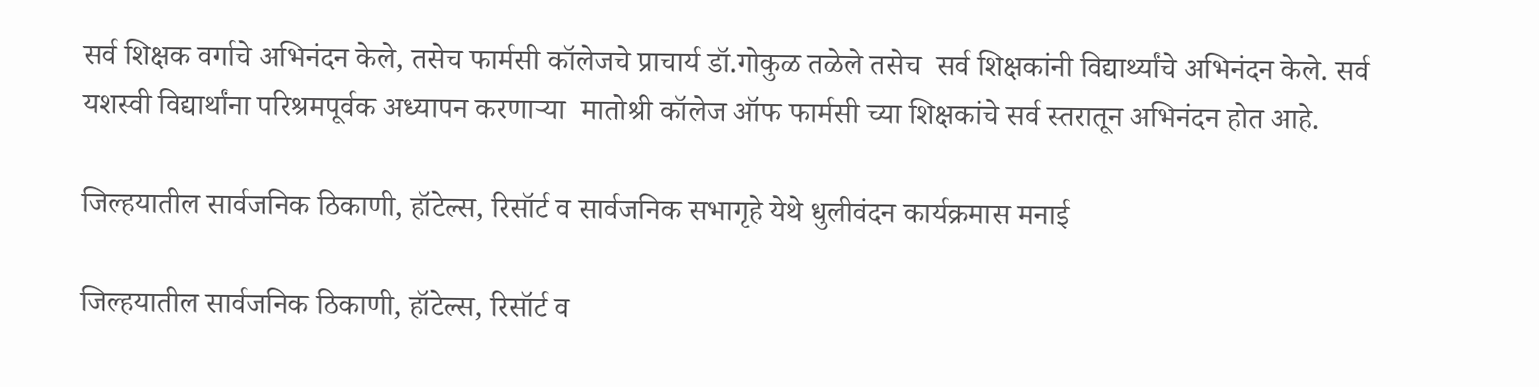सर्व शिक्षक वर्गाचे अभिनंदन केले, तसेच फार्मसी कॉलेजचे प्राचार्य डॉ.गोकुळ तळेले तसेच  सर्व शिक्षकांनी विद्यार्थ्यांचे अभिनंदन केले. सर्व यशस्वी विद्यार्थांना परिश्रमपूर्वक अध्यापन करणाऱ्या  मातोश्री कॉलेज ऑफ फार्मसी च्या शिक्षकांचे सर्व स्तरातून अभिनंदन होत आहे.

जिल्हयातील सार्वजनिक ठिकाणी, हॉटेल्स, रिसॉर्ट व सार्वजनिक सभागृहे येथे धुलीवंदन कार्यक्रमास मनाई

जिल्हयातील सार्वजनिक ठिकाणी, हॉटेल्स, रिसॉर्ट व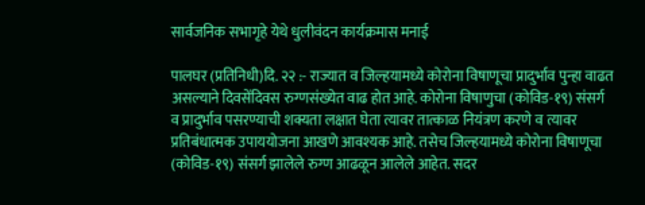सार्वजनिक सभागृहे येथे धुलीवंदन कार्यक्रमास मनाई

पालघर (प्रतिनिधी)दि. २२ :- राज्यात व जिल्हयामध्ये कोरोना विषाणूचा प्रादुर्भाव पुन्हा वाढत असल्याने दिवसेंदिवस रुग्णसंख्येत वाढ होत आहे. कोरोना विषाणुचा (कोविड-१९) संसर्ग व प्रादुर्भाव पसरण्याची शक्यता लक्षात घेता त्यावर तात्काळ नियंत्रण करणे व त्यावर प्रतिबंधात्मक उपाययोजना आखणे आवश्यक आहे. तसेच जिल्हयामध्ये कोरोना विषाणूचा (कोविड-१९) संसर्ग झालेले रुग्ण आढळून आलेले आहेत. सदर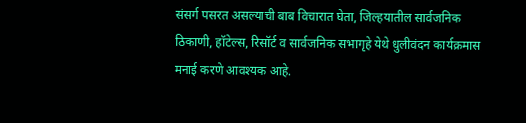संसर्ग पसरत असल्याची बाब विचारात घेता, जिल्हयातील सार्वजनिक ठिकाणी, हॉटेल्स, रिसॉर्ट व सार्वजनिक सभागृहे येथे धुलीवंदन कार्यक्रमास मनाई करणे आवश्यक आहे.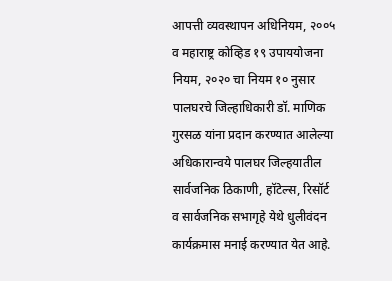आपत्ती व्यवस्थापन अधिनियम, २००५ व महाराष्ट्र कोव्हिड १९ उपाययोजना नियम, २०२० चा नियम १० नुसार पालघरचे जिल्हाधिकारी डॉ. माणिक गुरसळ यांना प्रदान करण्यात आलेल्या अधिकारान्वये पालघर जिल्हयातील सार्वजनिक ठिकाणी, हॉटेल्स, रिसॉर्ट व सार्वजनिक सभागृहे येथे धुलीवंदन कार्यक्रमास मनाई करण्यात येत आहे.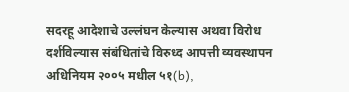सदरहू आदेशाचे उल्लंघन केल्यास अथवा विरोध दर्शविल्यास संबंधितांचे विरुध्द आपत्ती व्यवस्थापन अधिनियम २००५ मधील ५१(b),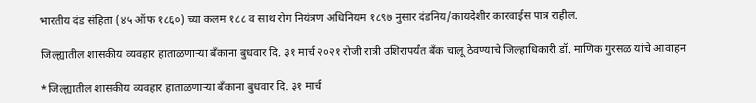भारतीय दंड संहिता (४५ ऑफ १८६०) च्या कलम १८८ व साथ रोग नियंत्रण अधिनियम १८९७ नुसार दंडनिय/कायदेशीर कारवाईस पात्र राहील.

जिल्ह्यातील शासकीय व्यवहार हाताळणाऱ्या बँकाना बुधवार दि. ३१ मार्च २०२१ रोजी रात्री उशिरापर्यंत बँक चालू ठेवण्याचे जिल्हाधिकारी डॉ. माणिक गुरसळ यांचे आवाहन

*जिल्ह्यातील शासकीय व्यवहार हाताळणाऱ्या बँकाना बुधवार दि. ३१ मार्च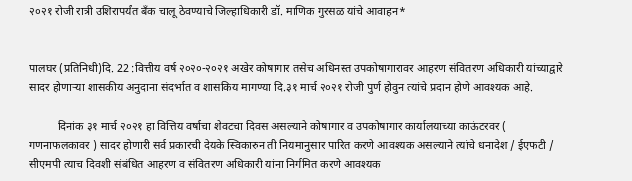२०२१ रोजी रात्री उशिरापर्यंत बँक चालू ठेवण्याचे जिल्हाधिकारी डॉ. माणिक गुरसळ यांचे आवाहन*


पालघर (प्रतिनिधी)दि. 22 :वित्तीय वर्ष २०२०-२०२१ अखेर कोषागार तसेच अधिनस्त उपकोषागारावर आहरण संवितरण अधिकारी यांच्याद्वारे सादर होणाऱ्या शासकीय अनुदाना संदर्भात व शासकिय मागण्या दि.३१ मार्च २०२१ रोजी पुर्ण होवुन त्यांचे प्रदान होणे आवश्यक आहे.

          दिनांक ३१ मार्च २०२१ हा वित्तिय वर्षाचा शेवटचा दिवस असल्याने कोषागार व उपकोषागार कार्यालयाच्या काऊंटरवर ( गणनाफलकावर ) सादर होणारी सर्व प्रकारची देयके स्विकारुन ती नियमानुसार पारित करणे आवश्यक असल्याने त्यांचे धनादेश / ईएफटी / सीएमपी त्याच दिवशी संबंधित आहरण व संवितरण अधिकारी यांना निर्गमित करणे आवश्यक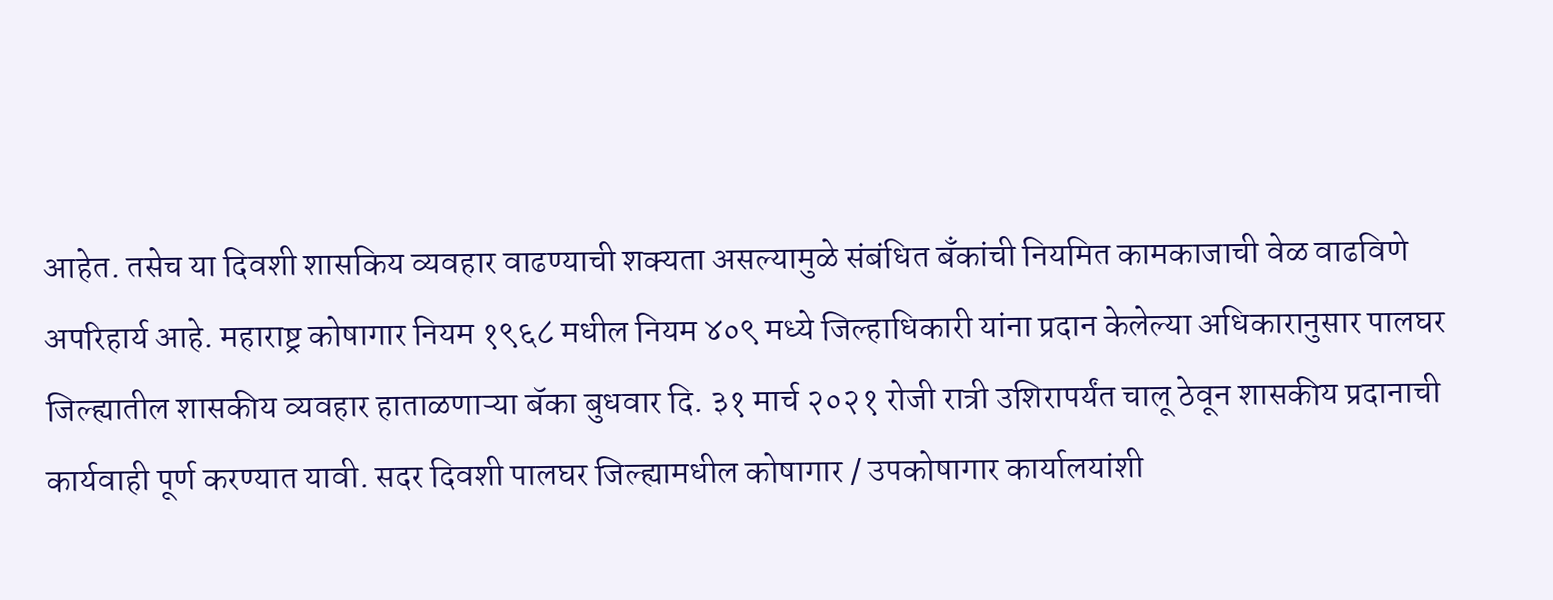आहेत. तसेच या दिवशी शासकिय व्यवहार वाढण्याची शक्यता असल्यामुळे संबंधित बँकांची नियमित कामकाजाची वेळ वाढविणे अपरिहार्य आहे. महाराष्ट्र कोषागार नियम १९६८ मधील नियम ४०९ मध्ये जिल्हाधिकारी यांना प्रदान केलेल्या अधिकारानुसार पालघर जिल्ह्यातील शासकीय व्यवहार हाताळणाऱ्या बॅका बुधवार दि. ३१ मार्च २०२१ रोजी रात्री उशिरापर्यंत चालू ठेवून शासकीय प्रदानाची कार्यवाही पूर्ण करण्यात यावी. सदर दिवशी पालघर जिल्ह्यामधील कोषागार / उपकोषागार कार्यालयांशी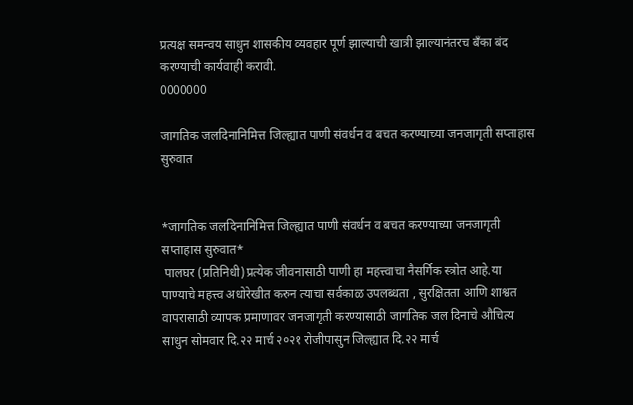प्रत्यक्ष समन्वय साधुन शासकीय व्यवहार पूर्ण झाल्याची खात्री झाल्यानंतरच बँका बंद करण्याची कार्यवाही करावी.
0000000

जागतिक जलदिनानिमित्त जिल्ह्यात पाणी संवर्धन व बचत करण्याच्या जनजागृती सप्ताहास सुरुवात


*जागतिक जलदिनानिमित्त जिल्ह्यात पाणी संवर्धन व बचत करण्याच्या जनजागृती सप्ताहास सुरुवात*
 पालघर (प्रतिनिधी)प्रत्येक जीवनासाठी पाणी हा महत्त्वाचा नैसर्गिक स्त्रोत आहे.या पाण्याचे महत्त्व अधोरेखीत करुन त्याचा सर्वकाळ उपलब्धता , सुरक्षितता आणि शाश्वत वापरासाठी व्यापक प्रमाणावर जनजागृती करण्यासाठी जागतिक जल दिनाचे औचित्य साधुन सोमवार दि.२२ मार्च २०२१ रोजीपासुन जिल्ह्यात दि.२२ मार्च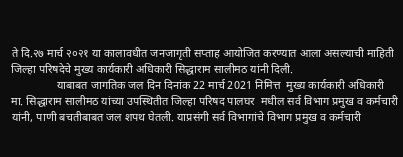ते दि.२७ मार्च २०२१ या कालावधीत जनजागृती सप्ताह आयोजित करण्यात आला असल्याची माहिती जिल्हा परिषदेचे मुख्य कार्यकारी अधिकारी सिद्धाराम सालीमठ यांनी दिली.
                याबाबत जागतिक जल दिन दिनांक 22 मार्च 2021 निमित्त  मुख्य कार्यकारी अधिकारी मा. सिद्धाराम सालीमठ यांच्या उपस्थितीत जिल्हा परिषद पालघर  मधील सर्व विभाग प्रमुख व कर्मचारी यांनी, पाणी बचतीबाबत जल शपथ घेतली. याप्रसंगी सर्व विभागांचे विभाग प्रमुख व कर्मचारी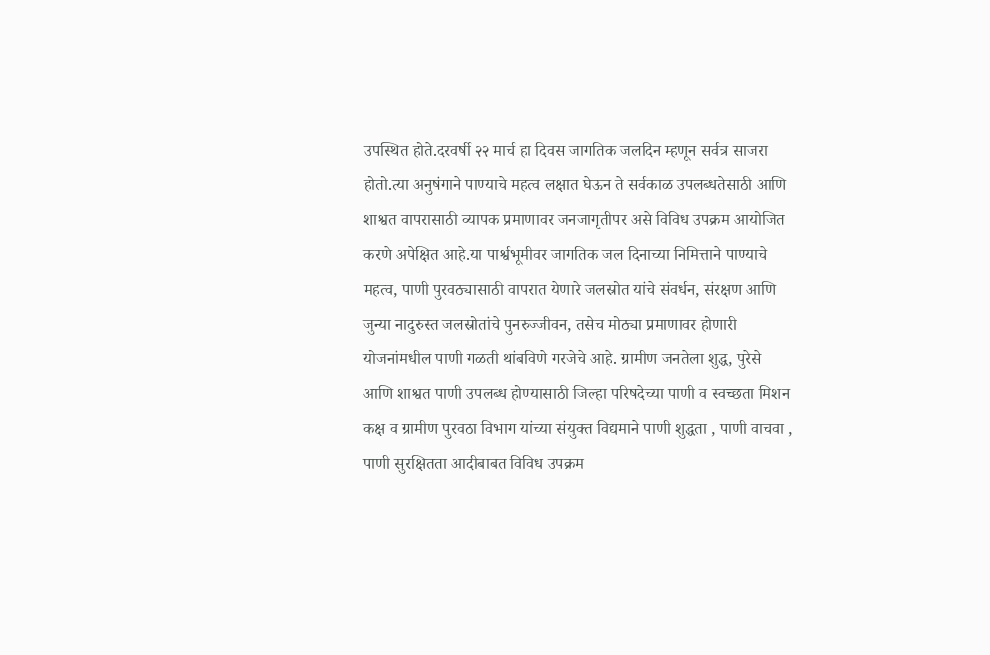उपस्थित होते.दरवर्षी २२ मार्च हा दिवस जागतिक जलदिन म्हणून सर्वत्र साजरा होतो.त्या अनुषंगाने पाण्याचे महत्व लक्षात घेऊन ते सर्वकाळ उपलब्धतेसाठी आणि शाश्वत वापरासाठी व्यापक प्रमाणावर जनजागृतीपर असे विविध उपक्रम आयोजित करणे अपेक्षित आहे.या पार्श्वभूमीवर जागतिक जल दिनाच्या निमित्ताने पाण्याचे महत्व, पाणी पुरवठ्यासाठी वापरात येणारे जलस्रोत यांचे संवर्धन, संरक्षण आणि जुन्या नादुरुस्त जलस्रोतांचे पुनरुज्जीवन, तसेच मोठ्या प्रमाणावर होणारी योजनांमधील पाणी गळती थांबविणे गरजेचे आहे. ग्रामीण जनतेला शुद्ध, पुरेसे  आणि शाश्वत पाणी उपलब्ध होण्यासाठी जिल्हा परिषदेच्या पाणी व स्वच्छता मिशन कक्ष व ग्रामीण पुरवठा विभाग यांच्या संयुक्त विद्यमाने पाणी शुद्धता , पाणी वाचवा , पाणी सुरक्षितता आदीबाबत विविध उपक्रम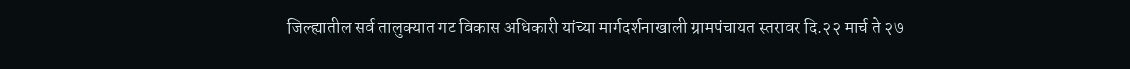जिल्ह्यातील सर्व तालुक्यात गट विकास अधिकारी यांच्या मार्गदर्शनाखाली ग्रामपंचायत स्तरावर दि.२२ मार्च ते २७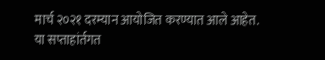मार्च २०२१ दरम्यान आयोजित करण्यात आले आहेत. या सप्ताहांर्तगत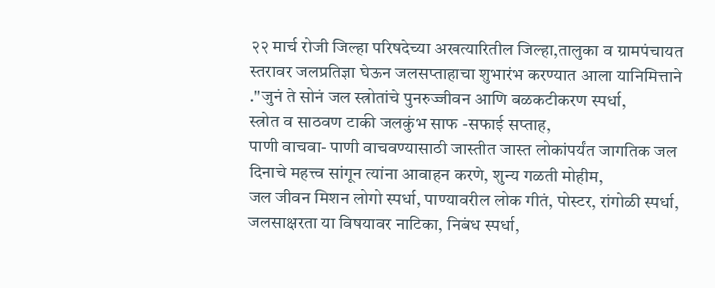२२ मार्च रोजी जिल्हा परिषदेच्या अखत्यारितील जिल्हा,तालुका व ग्रामपंचायत स्तरावर जलप्रतिज्ञा घेऊन जलसप्ताहाचा शुभारंभ करण्यात आला यानिमित्ताने .''जुनं ते सोनं जल स्त्रोतांचे पुनरुज्जीवन आणि बळकटीकरण स्पर्धा,
स्त्रोत व साठवण टाकी जलकुंभ साफ -सफाई सप्ताह,
पाणी वाचवा- पाणी वाचवण्यासाठी जास्तीत जास्त लोकांपर्यंत जागतिक जल दिनाचे महत्त्व सांगून त्यांना आवाहन करणे, शुन्य गळती मोहीम,
जल जीवन मिशन लोगो स्पर्धा, पाण्यावरील लोक गीतं, पोस्टर, रांगोळी स्पर्धा, जलसाक्षरता या विषयावर नाटिका, निबंध स्पर्धा,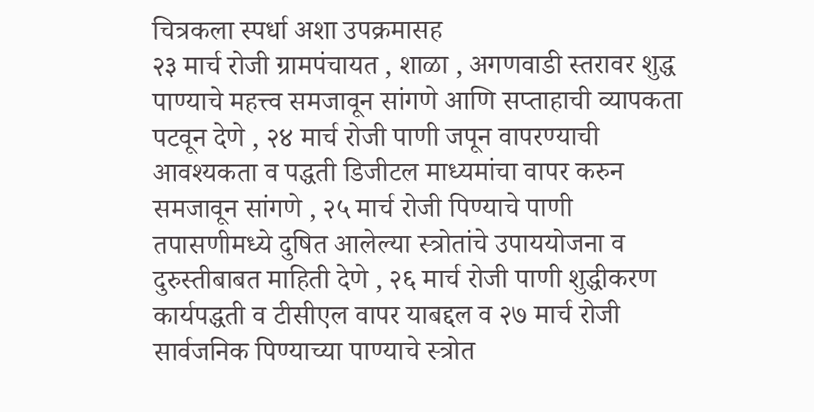चित्रकला स्पर्धा अशा उपक्रमासह
२३ मार्च रोजी ग्रामपंचायत , शाळा , अगणवाडी स्तरावर शुद्ध पाण्याचे महत्त्व समजावून सांगणे आणि सप्ताहाची व्यापकता पटवून देणे , २४ मार्च रोजी पाणी जपून वापरण्याची आवश्यकता व पद्धती डिजीटल माध्यमांचा वापर करुन समजावून सांगणे , २५ मार्च रोजी पिण्याचे पाणी तपासणीमध्ये दुषित आलेल्या स्त्रोतांचे उपाययोजना व दुरुस्तीबाबत माहिती देणे , २६ मार्च रोजी पाणी शुद्धीकरण कार्यपद्धती व टीसीएल वापर याबद्दल व २७ मार्च रोजी सार्वजनिक पिण्याच्या पाण्याचे स्त्रोत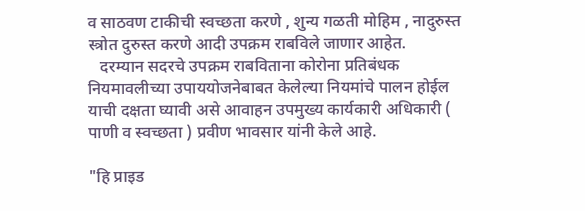व साठवण टाकीची स्वच्छता करणे , शुन्य गळती मोहिम , नादुरुस्त स्त्रोत दुरुस्त करणे आदी उपक्रम राबविले जाणार आहेत.
   दरम्यान सदरचे उपक्रम राबविताना कोरोना प्रतिबंधक नियमावलीच्या उपाययोजनेबाबत केलेल्या नियमांचे पालन होईल याची दक्षता घ्यावी असे आवाहन उपमुख्य कार्यकारी अधिकारी ( पाणी व स्वच्छता ) प्रवीण भावसार यांनी केले आहे.

"हि प्राइड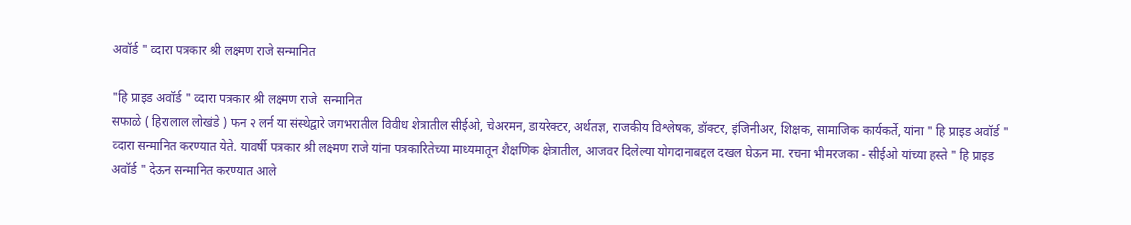अवॉर्ड " व्दारा पत्रकार श्री लक्ष्मण राजे सन्मानित

"हि प्राइड अवॉर्ड " व्दारा पत्रकार श्री लक्ष्मण राजे  सन्मानित
सफाळे ( हिरालाल लोखंडे ) फन २ लर्न या संस्थेद्वारे जगभरातील विवीध शेत्रातील सीईओ, चेअरमन, डायरेक्टर, अर्थतज्ञ, राजकीय विश्लेषक, डॉक्टर, इंजिनीअर, शिक्षक, सामाजिक कार्यकर्ते, यांना " हि प्राइड अवॉर्ड " व्दारा सन्मानित करण्यात येते. यावर्षी पत्रकार श्री लक्ष्मण राजे यांना पत्रकारितेच्या माध्यमातून शैक्षणिक क्षेत्रातील, आजवर दिलेल्या योगदानाबद्दल दखल घेऊन मा. रचना भीमरजका - सीईओ यांच्या हस्ते " हि प्राइड अवॉर्ड " देऊन सन्मानित करण्यात आले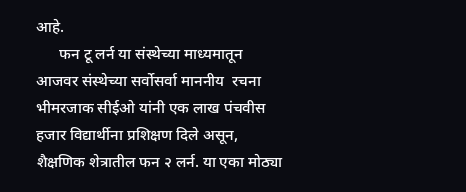आहे.
      फन टू लर्न या संस्थेच्या माध्यमातून आजवर संस्थेच्या सर्वोसर्वा माननीय  रचना भीमरजाक सीईओ यांनी एक लाख पंचवीस हजार विद्यार्थीना प्रशिक्षण दिले असून, शैक्षणिक शेत्रातील फन २ लर्न. या एका मोठ्या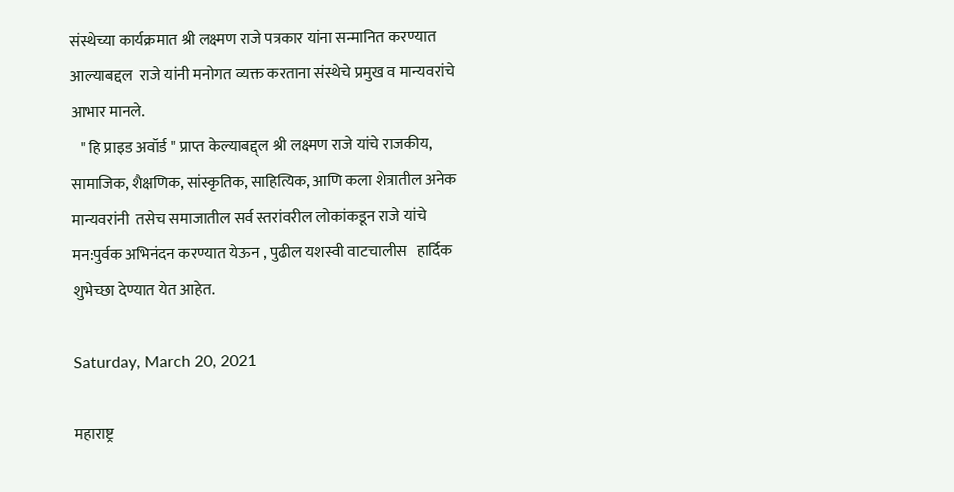संस्थेच्या कार्यक्रमात श्री लक्ष्मण राजे पत्रकार यांना सन्मानित करण्यात आल्याबद्दल  राजे यांनी मनोगत व्यक्त करताना संस्थेचे प्रमुख व मान्यवरांचे आभार मानले.
   " हि प्राइड अवॉर्ड " प्राप्त केल्याबद्द्ल श्री लक्ष्मण राजे यांचे राजकीय, सामाजिक, शैक्षणिक, सांस्कृतिक, साहित्यिक, आणि कला शेत्रातील अनेक मान्यवरांनी  तसेच समाजातील सर्व स्तरांवरील लोकांकडून राजे यांचे मन:पुर्वक अभिनंदन करण्यात येऊन , पुढील यशस्वी वाटचालीस   हार्दिक शुभेच्छा देण्यात येत आहेत.

Saturday, March 20, 2021

महाराष्ट्र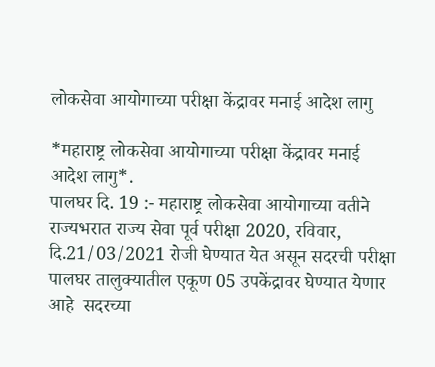लोकसेवा आयोगाच्या परीक्षा केंद्रावर मनाई आदेश लागु

*महाराष्ट्र लोकसेवा आयोगाच्या परीक्षा केंद्रावर मनाई आदेश लागु*.
पालघर दि. 19 :- महाराष्ट्र लोकसेवा आयोगाच्या वतीने राज्यभरात राज्य सेवा पूर्व परीक्षा 2020, रविवार, दि.21/03/2021 रोजी घेण्यात येत असून सदरची परीक्षा पालघर तालुक्यातील एकूण 05 उपकेंद्रावर घेण्यात येणार आहे  सदरच्या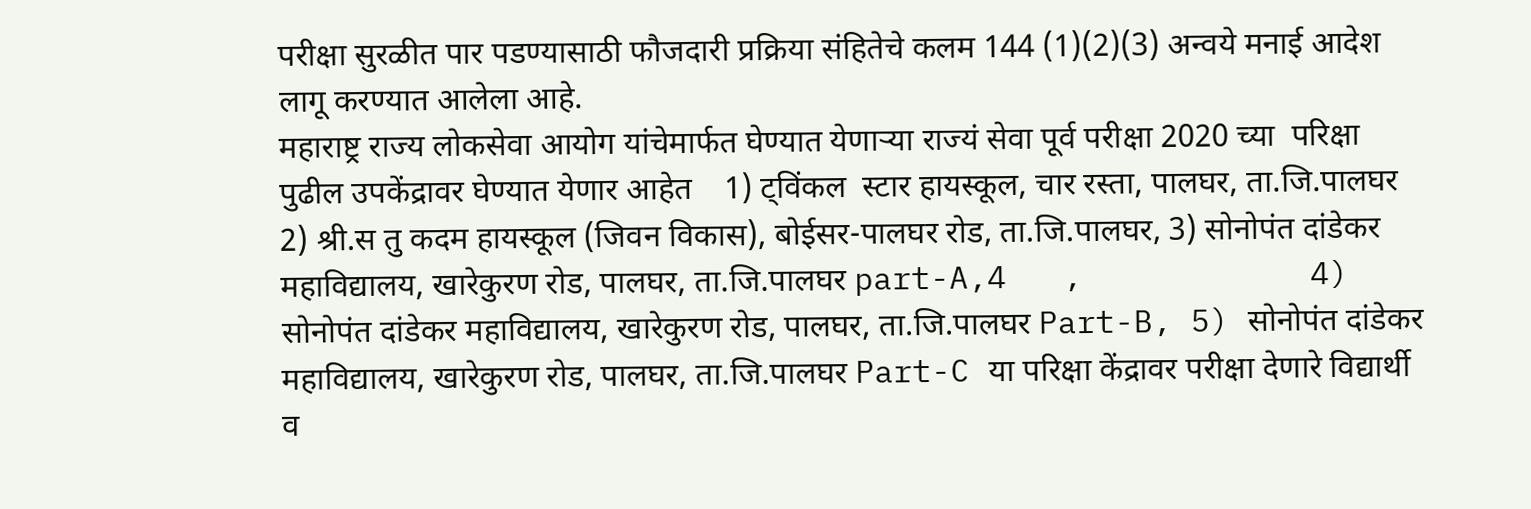परीक्षा सुरळीत पार पडण्यासाठी फौजदारी प्रक्रिया संहितेचे कलम 144 (1)(2)(3) अन्वये मनाई आदेश लागू करण्यात आलेला आहे.
महाराष्ट्र राज्य लोकसेवा आयोग यांचेमार्फत घेण्यात येणाऱ्या राज्यं सेवा पूर्व परीक्षा 2020 च्या  परिक्षा पुढील उपकेंद्रावर घेण्यात येणार आहेत    1) ट्विंकल  स्टार हायस्कूल, चार रस्ता, पालघर, ता.जि.पालघर 2) श्री.स तु कदम हायस्कूल (जिवन विकास), बोईसर-पालघर रोड, ता.जि.पालघर, 3) सोनोपंत दांडेकर महाविद्यालय, खारेकुरण रोड, पालघर, ता.जि.पालघर part-A,4   ,            4) सोनोपंत दांडेकर महाविद्यालय, खारेकुरण रोड, पालघर, ता.जि.पालघर Part-B, 5) सोनोपंत दांडेकर महाविद्यालय, खारेकुरण रोड, पालघर, ता.जि.पालघर Part-C या परिक्षा केंद्रावर परीक्षा देणारे विद्यार्थी व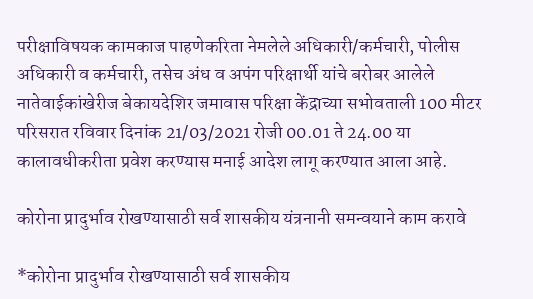परीक्षाविषयक कामकाज पाहणेकरिता नेमलेले अधिकारी/कर्मचारी, पोलीस अधिकारी व कर्मचारी, तसेच अंध व अपंग परिक्षार्थी यांचे बरोबर आलेले नातेवाईकांखेरीज बेकायदेशिर जमावास परिक्षा केंद्राच्या सभोवताली 100 मीटर परिसरात रविवार दिनांक 21/03/2021 रोजी 00.01 ते 24.00 या कालावधीकरीता प्रवेश करण्यास मनाई आदेश लागू करण्यात आला आहे.

कोरोना प्रादुर्भाव रोखण्यासाठी सर्व शासकीय यंत्रनानी समन्वयाने काम करावे

*कोरोना प्रादुर्भाव रोखण्यासाठी सर्व शासकीय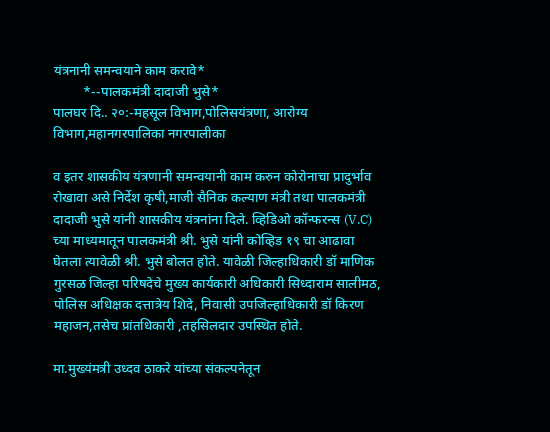यंत्रनानी समन्वयाने काम करावे*
         *--पालकमंत्री दादाजी भुसे*
पालघर दि.. २०:-महसूल विभाग,पोलिसयंत्रणा, आरोग्य विभाग,महानगरपालिका नगरपालीका

व इतर शासकीय यंत्रणानी समन्वयानी काम करुन कोरोनाचा प्रादुर्भाव रोखावा असे निर्देश कृषी,माजी सैनिक कल्याण मंत्री तथा पालकमंत्री दादाजी भुसे यांनी शासकीय यंत्रनांना दिले. व्हिडिओ कॉन्फरन्स (V.C) च्या माध्यमातून पालकमंत्री श्री. भुसे यांनी कोव्हिड १९ चा आढावा घेतला त्यावेळी श्री. भुसे बोलत होते. यावेळी जिल्हाधिकारी डॉ माणिक गुरसळ जिल्हा परिषदेचे मुख्य कार्यकारी अधिकारी सिध्दाराम सालीमठ, पोलिस अधिक्षक दत्तात्रेय शिदे, निवासी उपजिल्हाधिकारी डॉ किरण महाजन,तसेच प्रांतधिकारी ,तहसिलदार उपस्थित होते.

मा.मुख्यंमत्री उध्दव ठाकरे यांच्या संकल्पनेतून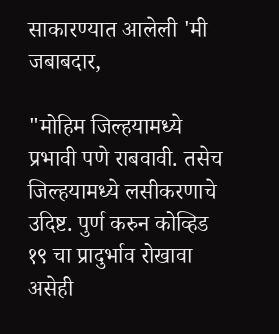साकारण्यात आलेली 'मी जबाबदार,

"मोहिम जिल्हयामध्ये प्रभावी पणे राबवावी. तसेच जिल्हयामध्ये लसीकरणाचे उदिष्ट. पुर्ण करुन कोव्हिड १९ चा प्रादुर्भाव रोखावा असेही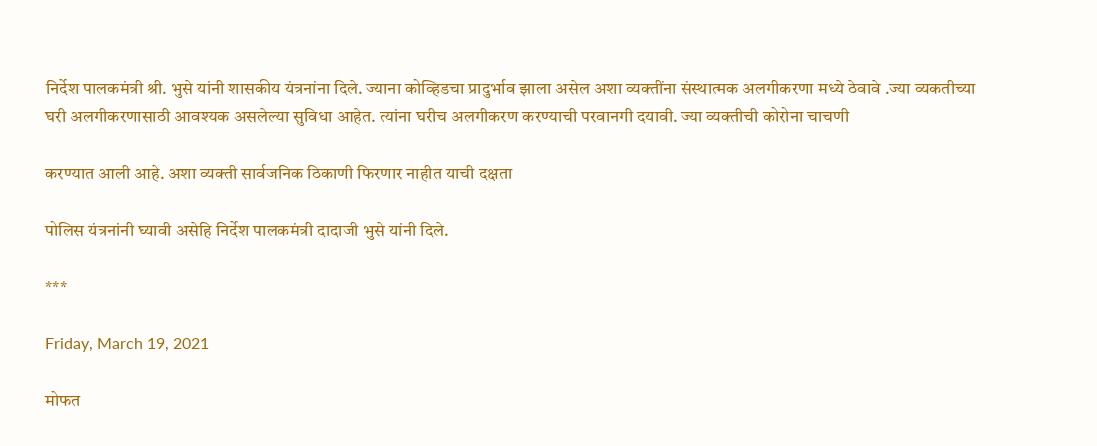निर्देश पालकमंत्री श्री. भुसे यांनी शासकीय यंत्रनांना दिले. ज्याना कोव्हिडचा प्रादुर्भाव झाला असेल अशा व्यक्तींना संस्थात्मक अलगीकरणा मध्ये ठेवावे .ज्या व्यकतीच्या घरी अलगीकरणासाठी आवश्यक असलेल्या सुविधा आहेत. त्यांना घरीच अलगीकरण करण्याची परवानगी दयावी. ज्या व्यक्तीची कोरोना चाचणी

करण्यात आली आहे. अशा व्यक्ती सार्वजनिक ठिकाणी फिरणार नाहीत याची दक्षता

पोलिस यंत्रनांनी घ्यावी असेहि निर्देश पालकमंत्री दादाजी भुसे यांनी दिले.

***

Friday, March 19, 2021

मोफत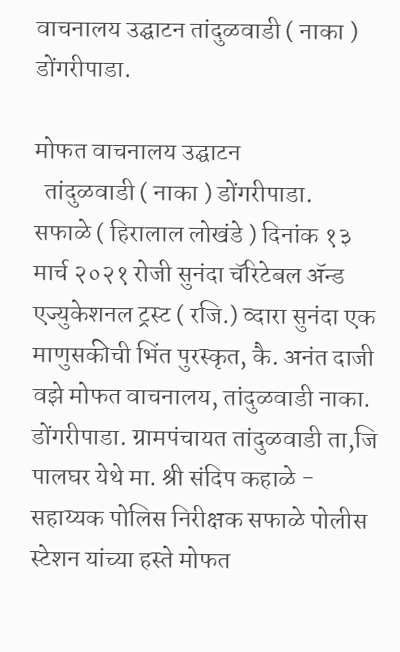वाचनालय उद्घाटन तांदुळवाडी ( नाका ) डोंगरीपाडा.

मोफत वाचनालय उद्घाटन
  तांदुळवाडी ( नाका ) डोंगरीपाडा.
सफाळे ( हिरालाल लोखंडे ) दिनांक १३ मार्च २०२१ रोजी सुनंदा चॅरिटेबल ॲन्ड एज्युकेशनल ट्रस्ट ( रजि.) व्दारा सुनंदा एक माणुसकीची भिंत पुरस्कृत, कै. अनंत दाजी वझे मोफत वाचनालय, तांदुळवाडी नाका. डोंगरीपाडा. ग्रामपंचायत तांदुळवाडी ता,जि पालघर येथे मा. श्री संदिप कहाळे - सहाय्यक पोलिस निरीक्षक सफाळे पोलीस स्टेशन यांच्या हस्ते मोफत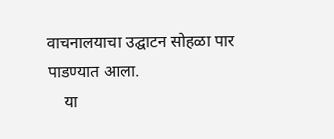वाचनालयाचा उद्घाटन सोहळा पार पाडण्यात आला.
    या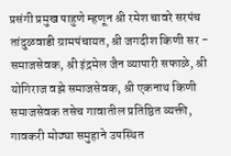प्रसंगी प्रमुख पाहुणे म्हणून श्री रमेश चावरे सरपंच तांदुळवाडी ग्रामपंचायत, श्री जगदीश किणी सर - समाजसेवक, श्री इंद्रमेल जैन व्यापारी सफाळे, श्री योगिराज वझे समाजसेवक, श्री एकनाथ किणी  समाजसेवक तसेच गावातील प्रतिष्ठित व्यक्ती, गावकरी मोठ्या समुहाने उपस्थित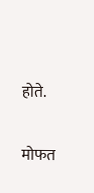होते.

मोफत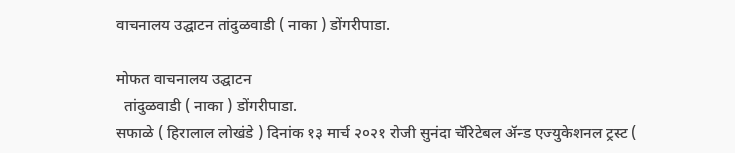वाचनालय उद्घाटन तांदुळवाडी ( नाका ) डोंगरीपाडा.

मोफत वाचनालय उद्घाटन
  तांदुळवाडी ( नाका ) डोंगरीपाडा.
सफाळे ( हिरालाल लोखंडे ) दिनांक १३ मार्च २०२१ रोजी सुनंदा चॅरिटेबल ॲन्ड एज्युकेशनल ट्रस्ट (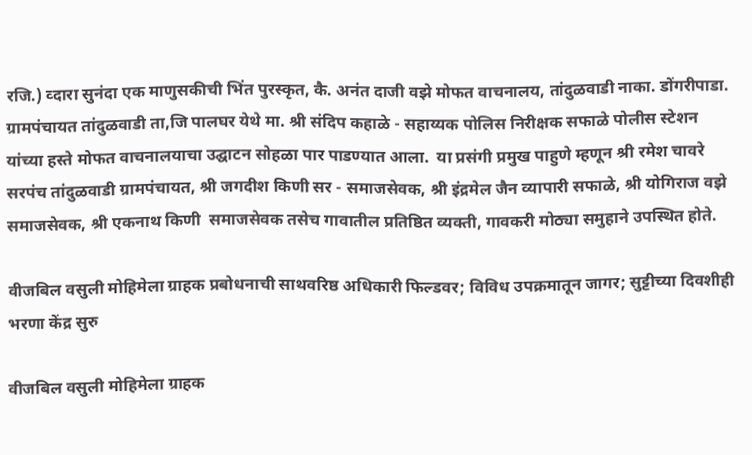रजि.) व्दारा सुनंदा एक माणुसकीची भिंत पुरस्कृत, कै. अनंत दाजी वझे मोफत वाचनालय, तांदुळवाडी नाका. डोंगरीपाडा. ग्रामपंचायत तांदुळवाडी ता,जि पालघर येथे मा. श्री संदिप कहाळे - सहाय्यक पोलिस निरीक्षक सफाळे पोलीस स्टेशन यांच्या हस्ते मोफत वाचनालयाचा उद्घाटन सोहळा पार पाडण्यात आला.  या प्रसंगी प्रमुख पाहुणे म्हणून श्री रमेश चावरे सरपंच तांदुळवाडी ग्रामपंचायत, श्री जगदीश किणी सर - समाजसेवक, श्री इंद्रमेल जैन व्यापारी सफाळे, श्री योगिराज वझे समाजसेवक, श्री एकनाथ किणी  समाजसेवक तसेच गावातील प्रतिष्ठित व्यक्ती, गावकरी मोठ्या समुहाने उपस्थित होते.

वीजबिल वसुली मोहिमेला ग्राहक प्रबोधनाची साथवरिष्ठ अधिकारी फिल्डवर; विविध उपक्रमातून जागर; सुट्टीच्या दिवशीही भरणा केंद्र सुरु

वीजबिल वसुली मोहिमेला ग्राहक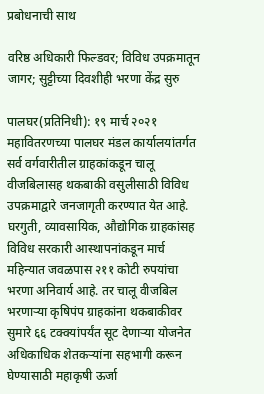प्रबोधनाची साथ

वरिष्ठ अधिकारी फिल्डवर; विविध उपक्रमातून जागर; सुट्टीच्या दिवशीही भरणा केंद्र सुरु

पालघर(प्रतिनिधी): १९ मार्च २०२१
महावितरणच्या पालघर मंडल कार्यालयांतर्गत सर्व वर्गवारीतील ग्राहकांकडून चालू वीजबिलासह थकबाकी वसुलीसाठी विविध उपक्रमाद्वारे जनजागृती करण्यात येत आहे. घरगुती, व्यावसायिक, औद्योगिक ग्राहकांसह विविध सरकारी आस्थापनांकडून मार्च महिन्यात जवळपास २११ कोटी रुपयांचा भरणा अनिवार्य आहे. तर चालू वीजबिल भरणाऱ्या कृषिपंप ग्राहकांना थकबाकीवर सुमारे ६६ टक्क्यांपर्यंत सूट देणाऱ्या योजनेत अधिकाधिक शेतकऱ्यांना सहभागी करून घेण्यासाठी महाकृषी ऊर्जा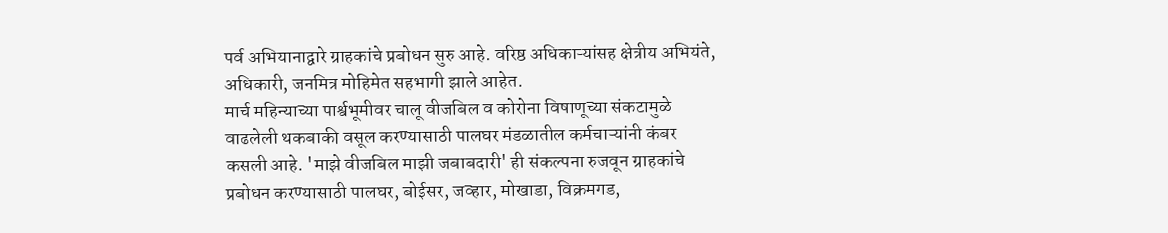पर्व अभियानाद्वारे ग्राहकांचे प्रबोधन सुरु आहे. वरिष्ठ अधिकाऱ्यांसह क्षेत्रीय अभियंते, अधिकारी, जनमित्र मोहिमेत सहभागी झाले आहेत.
मार्च महिन्याच्या पार्श्वभूमीवर चालू वीजबिल व कोरोना विषाणूच्या संकटामुळे वाढलेली थकबाकी वसूल करण्यासाठी पालघर मंडळातील कर्मचाऱ्यांनी कंबर कसली आहे. 'माझे वीजबिल माझी जबाबदारी' ही संकल्पना रुजवून ग्राहकांचे प्रबोधन करण्यासाठी पालघर, बोईसर, जव्हार, मोखाडा, विक्रमगड,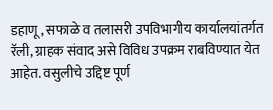डहाणू, सफाळे व तलासरी उपविभागीय कार्यालयांतर्गत रॅली, ग्राहक संवाद असे विविध उपक्रम राबविण्यात येत आहेत. वसुलीचे उद्दिष्ट पूर्ण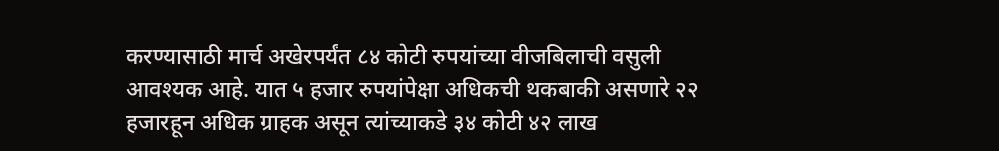करण्यासाठी मार्च अखेरपर्यंत ८४ कोटी रुपयांच्या वीजबिलाची वसुली आवश्यक आहे. यात ५ हजार रुपयांपेक्षा अधिकची थकबाकी असणारे २२ हजारहून अधिक ग्राहक असून त्यांच्याकडे ३४ कोटी ४२ लाख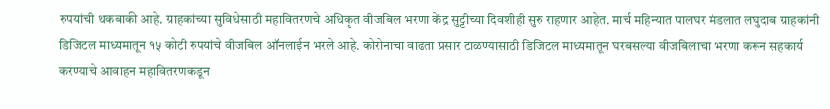रुपयांची थकबाकी आहे. ग्राहकांच्या सुविधेसाठी महावितरणचे अधिकृत वीजबिल भरणा केंद्र सुट्टीच्या दिवशीही सुरु राहणार आहेत. मार्च महिन्यात पालघर मंडलात लघुदाब ग्राहकांनी डिजिटल माध्यमातून १५ कोटी रुपयांचे वीजबिल ऑनलाईन भरले आहे. कोरोनाचा वाढता प्रसार टाळण्यासाठी डिजिटल माध्यमातून घरबसल्या वीजबिलाचा भरणा करून सहकार्य करण्याचे आवाहन महावितरणकडून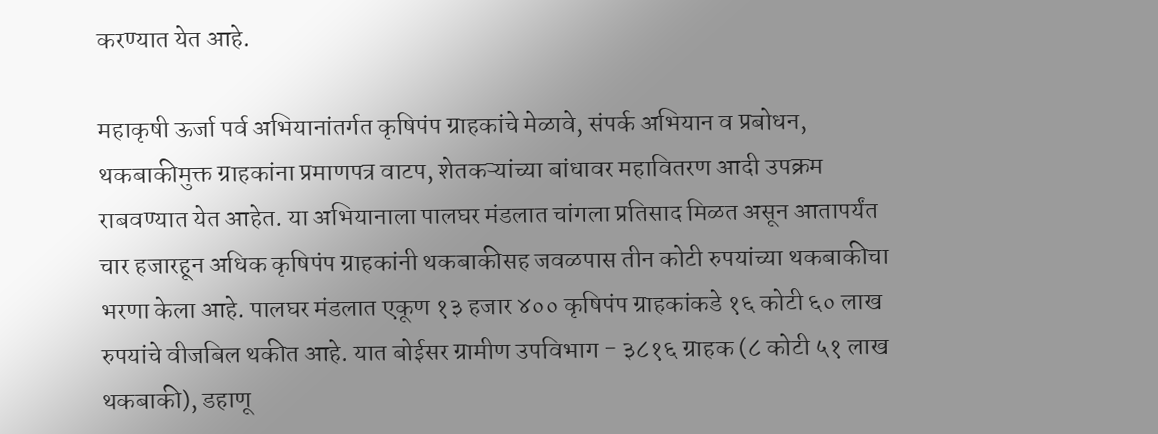करण्यात येत आहे.

महाकृषी ऊर्जा पर्व अभियानांतर्गत कृषिपंप ग्राहकांचे मेळावे, संपर्क अभियान व प्रबोधन, थकबाकीमुक्त ग्राहकांना प्रमाणपत्र वाटप, शेतकऱ्यांच्या बांधावर महावितरण आदी उपक्रम राबवण्यात येत आहेत. या अभियानाला पालघर मंडलात चांगला प्रतिसाद मिळत असून आतापर्यंत चार हजारहून अधिक कृषिपंप ग्राहकांनी थकबाकीसह जवळपास तीन कोटी रुपयांच्या थकबाकीचा भरणा केला आहे. पालघर मंडलात एकूण १३ हजार ४०० कृषिपंप ग्राहकांकडे १६ कोटी ६० लाख रुपयांचे वीजबिल थकीत आहे. यात बोईसर ग्रामीण उपविभाग - ३८१६ ग्राहक (८ कोटी ५१ लाख थकबाकी), डहाणू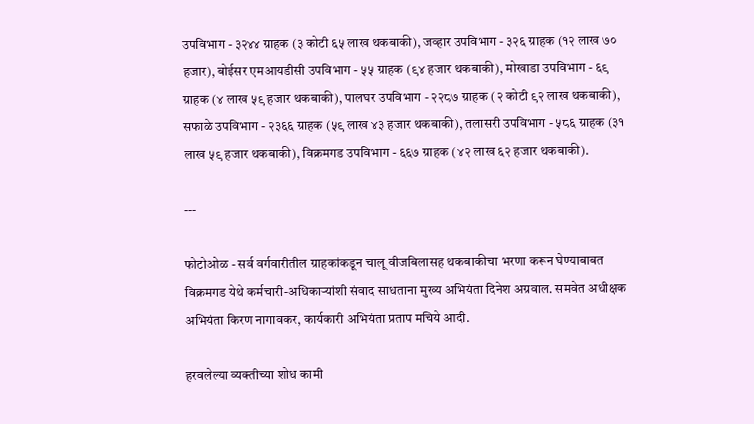उपविभाग - ३२४४ ग्राहक (३ कोटी ६५ लाख थकबाकी), जव्हार उपविभाग - ३२६ ग्राहक (१२ लाख ७० हजार), बोईसर एमआयडीसी उपविभाग - ५५ ग्राहक (९४ हजार थकबाकी), मोखाडा उपविभाग - ६९ ग्राहक (४ लाख ५९ हजार थकबाकी), पालघर उपविभाग - २२८७ ग्राहक (२ कोटी ९२ लाख थकबाकी), सफाळे उपविभाग - २३६६ ग्राहक (५९ लाख ४३ हजार थकबाकी), तलासरी उपविभाग - ५८६ ग्राहक (३१ लाख ५९ हजार थकबाकी), विक्रमगड उपविभाग - ६६७ ग्राहक (४२ लाख ६२ हजार थकबाकी).

---

फोटोओळ - सर्व वर्गवारीतील ग्राहकांकडून चालू वीजबिलासह थकबाकीचा भरणा करून घेण्याबाबत विक्रमगड येथे कर्मचारी-अधिकाऱ्यांशी संवाद साधताना मुख्य अभियंता दिनेश अग्रवाल. समवेत अधीक्षक अभियंता किरण नागावकर, कार्यकारी अभियंता प्रताप मचिये आदी.

हरवलेल्या व्यक्तीच्या शोध कामी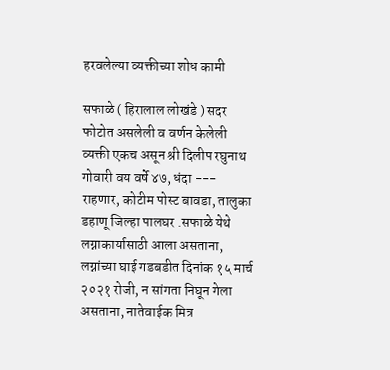हरवलेल्या व्यक्तीच्या शोध कामी

सफाळे ( हिरालाल लोखंडे ) सदर फोटोत असलेली व वर्णन केलेली व्यक्ती एकच असून श्री दिलीप रघुनाथ गोवारी वय वर्षे ४७, धंदा --- राहणार, कोटीम पोस्ट बावडा, तालुका डहाणू जिल्हा पालघर .सफाळे येथे लग्नाकार्यासाठी आला असताना, लग्नांच्या घाई गडबडीत दिनांक १५ मार्च २०२१ रोजी, न सांगता निघून गेला असताना, नातेवाईक मित्र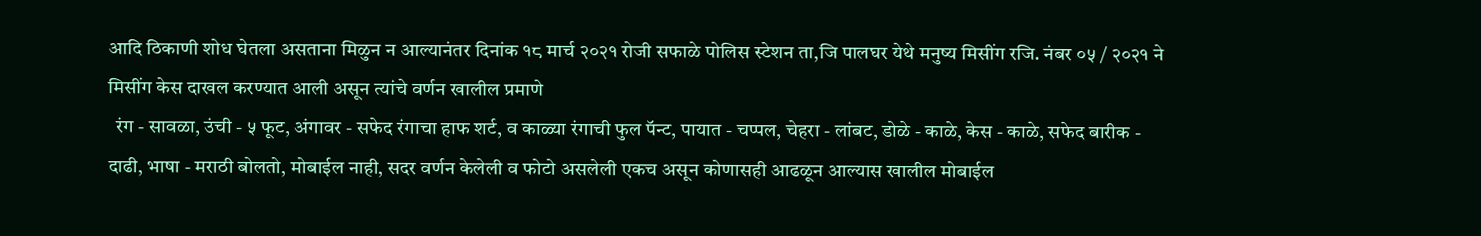आदि ठिकाणी शोध घेतला असताना मिळुन न आल्यानंतर दिनांक १८ मार्च २०२१ रोजी सफाळे पोलिस स्टेशन ता,जि पालघर येथे मनुष्य मिसींग रजि. नंबर ०५ / २०२१ ने मिसींग केस दाखल करण्यात आली असून त्यांचे वर्णन खालील प्रमाणे
  रंग - सावळा, उंची - ५ फूट, अंगावर - सफेद रंगाचा हाफ शर्ट, व काळ्या रंगाची फुल पॅन्ट, पायात - चप्पल, चेहरा - लांबट, डोळे - काळे, केस - काळे, सफेद बारीक - दाढी, भाषा - मराठी बोलतो, मोबाईल नाही, सदर वर्णन केलेली व फोटो असलेली एकच असून कोणासही आढळून आल्यास खालील मोबाईल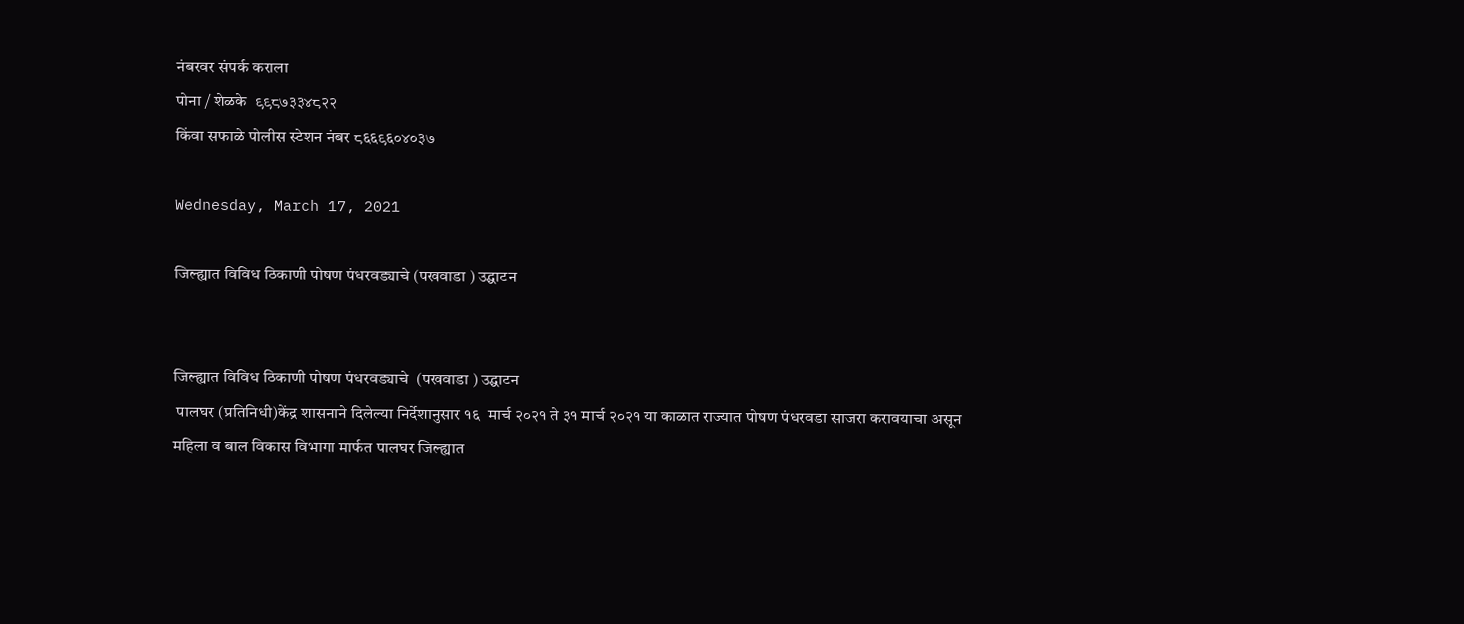नंबरवर संपर्क कराला
पोना / शेळके  ९९८७३३४८२२
किंवा सफाळे पोलीस स्टेशन नंबर ८६६९६०४०३७

Wednesday, March 17, 2021

जिल्ह्यात विविध ठिकाणी पोषण पंधरवड्याचे (पखवाडा ) उद्घाटन


जिल्ह्यात विविध ठिकाणी पोषण पंधरवड्याचे  (पखवाडा ) उद्घाटन
 पालघर (प्रतिनिधी)केंद्र शासनाने दिलेल्या निर्देशानुसार १६  मार्च २०२१ ते ३१ मार्च २०२१ या काळात राज्यात पोषण पंधरवडा साजरा करावयाचा असून महिला व बाल विकास विभागा मार्फत पालघर जिल्ह्यात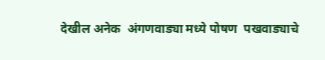देखील अनेक  अंगणवाड्या मध्ये पोषण  पखवाड्याचे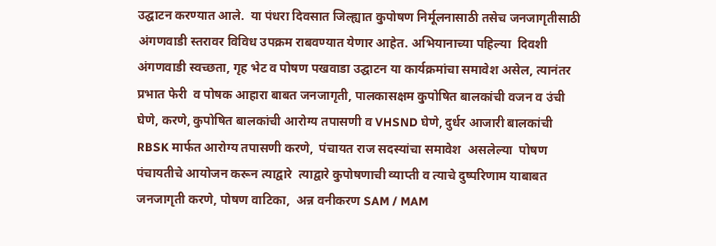उद्घाटन करण्यात आले.  या पंधरा दिवसात जिल्ह्यात कुपोषण निर्मूलनासाठी तसेच जनजागृतीसाठी अंगणवाडी स्तरावर विविध उपक्रम राबवण्यात येणार आहेत. अभियानाच्या पहिल्या  दिवशी अंगणवाडी स्वच्छता, गृह भेट व पोषण पखवाडा उद्घाटन या कार्यक्रमांचा समावेश असेल, त्यानंतर प्रभात फेरी  व पोषक आहारा बाबत जनजागृती, पालकासक्षम कुपोषित बालकांची वजन व उंची घेणे, करणे, कुपोषित बालकांची आरोग्य तपासणी व VHSND घेणे, दुर्धर आजारी बालकांची RBSK मार्फत आरोग्य तपासणी करणे,  पंचायत राज सदस्यांचा समावेश  असलेल्या  पोषण पंचायतीचे आयोजन करून त्याद्वारे  त्याद्वारे कुपोषणाची व्याप्ती व त्याचे दुष्परिणाम याबाबत जनजागृती करणे, पोषण वाटिका,  अन्न वनीकरण SAM / MAM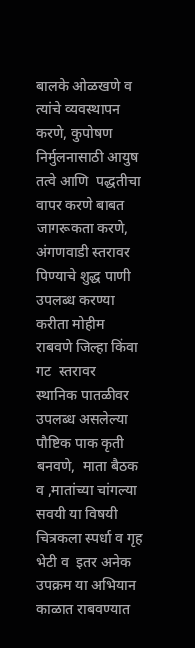बालके ओळखणे व त्यांचे व्यवस्थापन करणे, कुपोषण निर्मुलनासाठी आयुष तत्वे आणि  पद्धतीचा वापर करणे बाबत जागरूकता करणे,  अंगणवाडी स्तरावर पिण्याचे शुद्ध पाणी उपलब्ध करण्या करीता मोहीम राबवणे जिल्हा किंवा  गट  स्तरावर  स्थानिक पातळीवर उपलब्ध असलेल्या पौष्टिक पाक कृती  बनवणे,  माता बैठक व ,मातांच्या चांगल्या सवयी या विषयी चित्रकला स्पर्धा व गृह भेटी व  इतर अनेक उपक्रम या अभियान काळात राबवण्यात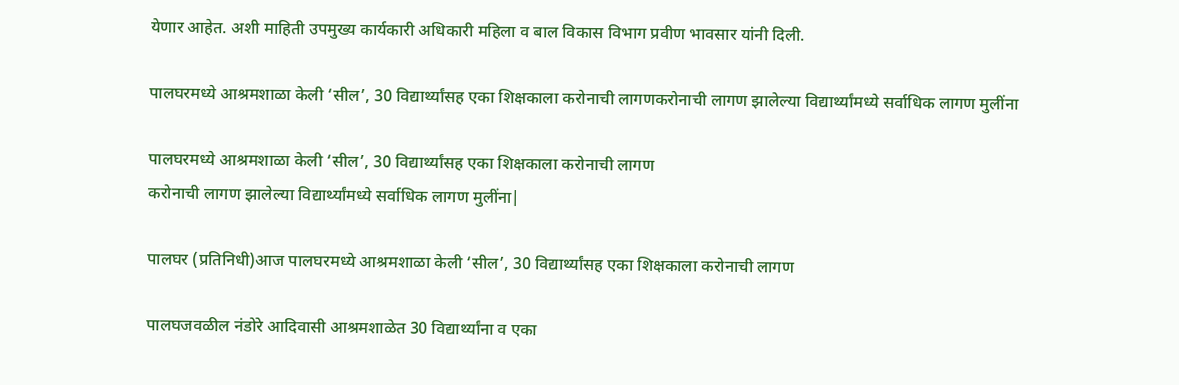येणार आहेत. अशी माहिती उपमुख्य कार्यकारी अधिकारी महिला व बाल विकास विभाग प्रवीण भावसार यांनी दिली.

पालघरमध्ये आश्रमशाळा केली ‘सील’, 30 विद्यार्थ्यांसह एका शिक्षकाला करोनाची लागणकरोनाची लागण झालेल्या विद्यार्थ्यांमध्ये सर्वाधिक लागण मुलींना

पालघरमध्ये आश्रमशाळा केली ‘सील’, 30 विद्यार्थ्यांसह एका शिक्षकाला करोनाची लागण
करोनाची लागण झालेल्या विद्यार्थ्यांमध्ये सर्वाधिक लागण मुलींना|

पालघर (प्रतिनिधी)आज पालघरमध्ये आश्रमशाळा केली ‘सील’, 30 विद्यार्थ्यांसह एका शिक्षकाला करोनाची लागण

पालघजवळील नंडोरे आदिवासी आश्रमशाळेत 30 विद्यार्थ्यांना व एका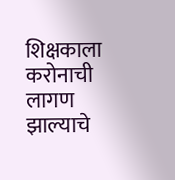शिक्षकाला करोनाची लागण झाल्याचे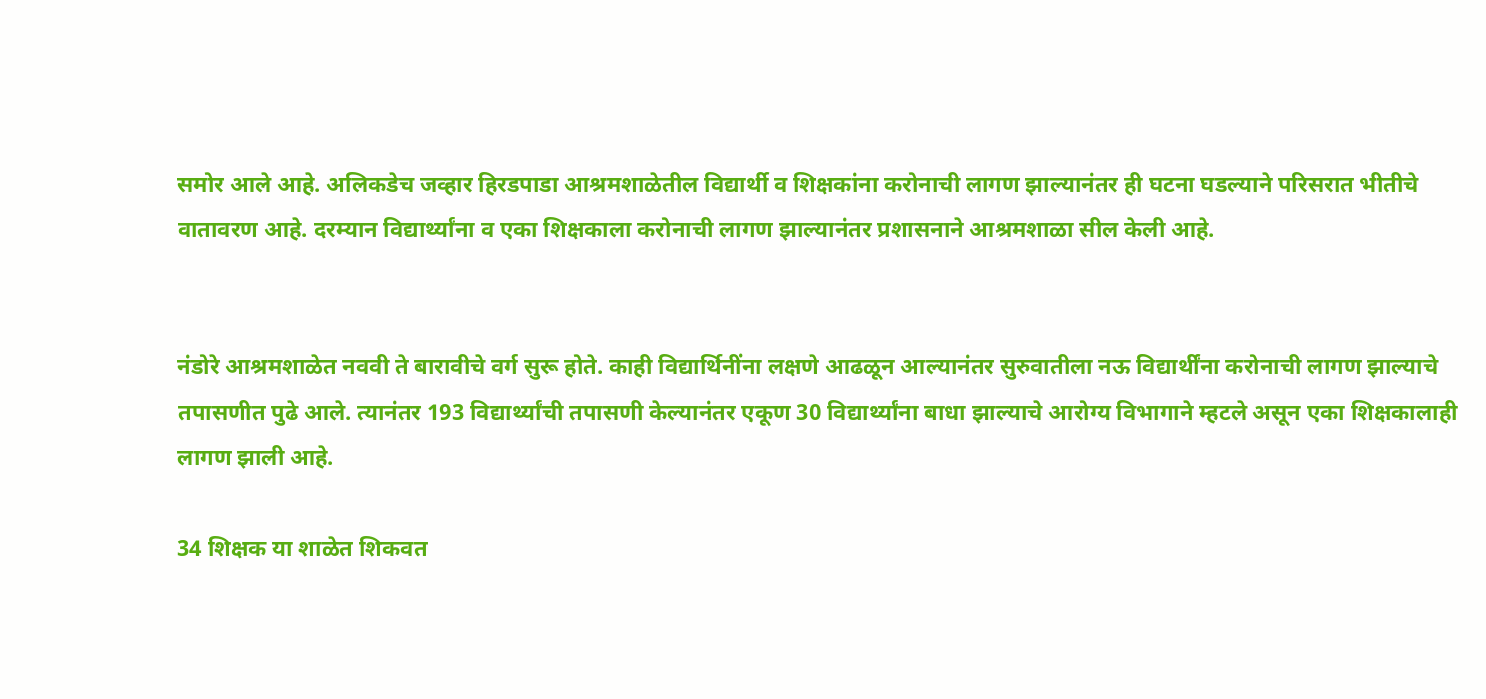समोर आले आहे. अलिकडेच जव्हार हिरडपाडा आश्रमशाळेतील विद्यार्थी व शिक्षकांना करोनाची लागण झाल्यानंतर ही घटना घडल्याने परिसरात भीतीचे वातावरण आहे. दरम्यान विद्यार्थ्यांना व एका शिक्षकाला करोनाची लागण झाल्यानंतर प्रशासनाने आश्रमशाळा सील केली आहे.


नंडोरे आश्रमशाळेत नववी ते बारावीचे वर्ग सुरू होते. काही विद्यार्थिनींना लक्षणे आढळून आल्यानंतर सुरुवातीला नऊ विद्यार्थींना करोनाची लागण झाल्याचे तपासणीत पुढे आले. त्यानंतर 193 विद्यार्थ्यांची तपासणी केल्यानंतर एकूण 30 विद्यार्थ्यांना बाधा झाल्याचे आरोग्य विभागाने म्हटले असून एका शिक्षकालाही लागण झाली आहे.

34 शिक्षक या शाळेत शिकवत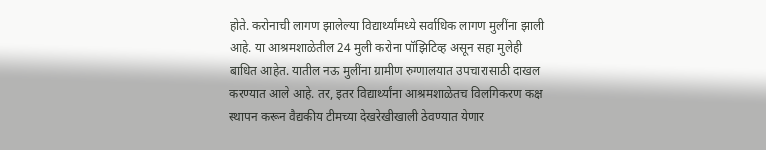होते. करोनाची लागण झालेल्या विद्यार्थ्यांमध्ये सर्वाधिक लागण मुलींना झाली आहे. या आश्रमशाळेतील 24 मुली करोना पॉझिटिव्ह असून सहा मुलेही बाधित आहेत. यातील नऊ मुलींना ग्रामीण रुग्णालयात उपचारासाठी दाखल करण्यात आले आहे. तर, इतर विद्यार्थ्यांना आश्रमशाळेतच विलगिकरण कक्ष स्थापन करून वैद्यकीय टीमच्या देखरेखीखाली ठेवण्यात येणार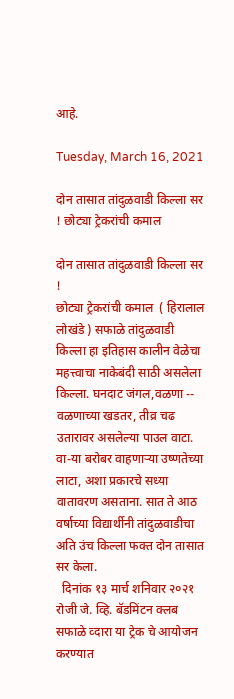आहे.

Tuesday, March 16, 2021

दोन तासात तांदुळवाडी किल्ला सर ! छोट्या ट्रेकरांची कमाल

दोन तासात तांदुळवाडी किल्ला सर !
छोट्या ट्रेकरांची कमाल  ( हिरालाल लोखंडे ) सफाळे तांदुळवाडी किल्ला हा इतिहास कालीन वेळेचा महत्त्वाचा नाकेबंदी साठी असलेला किल्ला. घनदाट जंगल,वळणा --  वळणाच्या खडतर, तीव्र चढ उतारावर असलेल्या पाउल वाटा. वा-या बरोबर वाहणाऱ्या उष्णतेच्या लाटा, अशा प्रकारचे सध्या वातावरण असताना. सात ते आठ वर्षाच्या विद्यार्थीनी तांदुळवाडीचा अति उंच किल्ला फक्त दोन तासात सर केला.
  दिनांक १३ मार्च शनिवार २०२१ रोजी जे. व्हि. बॅडमिंटन क्लब सफाळे व्दारा या ट्रेक चे आयोजन करण्यात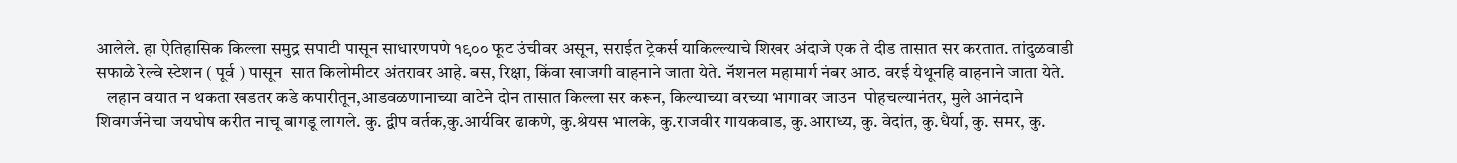आलेले. हा ऐतिहासिक किल्ला समुद्र सपाटी पासून साधारणपणे १९०० फूट उंचीवर असून, सराईत ट्रेकर्स याकिल्ल्याचे शिखर अंदाजे एक ते दीड तासात सर करतात. तांदुळवाडी सफाळे रेल्वे स्टेशन ( पूर्व ) पासून  सात किलोमीटर अंतरावर आहे. बस, रिक्षा, किंवा खाजगी वाहनाने जाता येते. नॅशनल महामार्ग नंबर आठ. वरई येथूनहि वाहनाने जाता येते.
   लहान वयात न थकता खडतर कडे कपारीतून,आडवळणानाच्या वाटेने दोन तासात किल्ला सर करून, किल्याच्या वरच्या भागावर जाउन  पोहचल्यानंतर, मुले आनंदाने शिवगर्जनेचा जयघोष करीत नाचू बागडू लागले. कु. द्वीप वर्तक,कु.आर्यविर ढाकणे, कु.श्रेयस भालके, कु.राजवीर गायकवाड, कु.आराध्य, कु. वेदांत, कु.धैर्या, कु. समर, कु.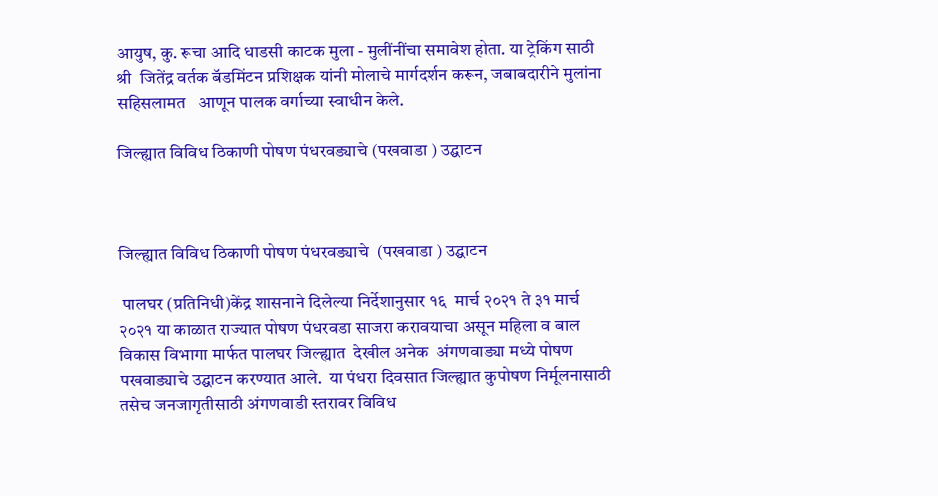आयुष, कु. रूचा आदि धाडसी काटक मुला - मुलींनींचा समावेश होता. या ट्रेकिंग साठी श्री  जितेंद्र वर्तक बॅडमिंटन प्रशिक्षक यांनी मोलाचे मार्गदर्शन करून, जबाबदारीने मुलांना सहिसलामत   आणून पालक वर्गाच्या स्वाधीन केले.

जिल्ह्यात विविध ठिकाणी पोषण पंधरवड्याचे (पखवाडा ) उद्घाटन



जिल्ह्यात विविध ठिकाणी पोषण पंधरवड्याचे  (पखवाडा ) उद्घाटन

 पालघर (प्रतिनिधी)केंद्र शासनाने दिलेल्या निर्देशानुसार १६  मार्च २०२१ ते ३१ मार्च २०२१ या काळात राज्यात पोषण पंधरवडा साजरा करावयाचा असून महिला व बाल विकास विभागा मार्फत पालघर जिल्ह्यात  देखील अनेक  अंगणवाड्या मध्ये पोषण  पखवाड्याचे उद्घाटन करण्यात आले.  या पंधरा दिवसात जिल्ह्यात कुपोषण निर्मूलनासाठी तसेच जनजागृतीसाठी अंगणवाडी स्तरावर विविध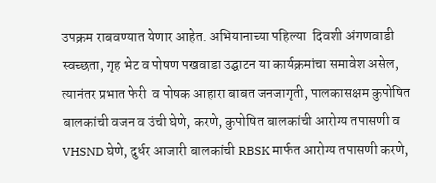उपक्रम राबवण्यात येणार आहेत. अभियानाच्या पहिल्या  दिवशी अंगणवाडी स्वच्छता, गृह भेट व पोषण पखवाडा उद्घाटन या कार्यक्रमांचा समावेश असेल, त्यानंतर प्रभात फेरी  व पोषक आहारा बाबत जनजागृती, पालकासक्षम कुपोषित बालकांची वजन व उंची घेणे, करणे, कुपोषित बालकांची आरोग्य तपासणी व VHSND घेणे, दुर्धर आजारी बालकांची RBSK मार्फत आरोग्य तपासणी करणे,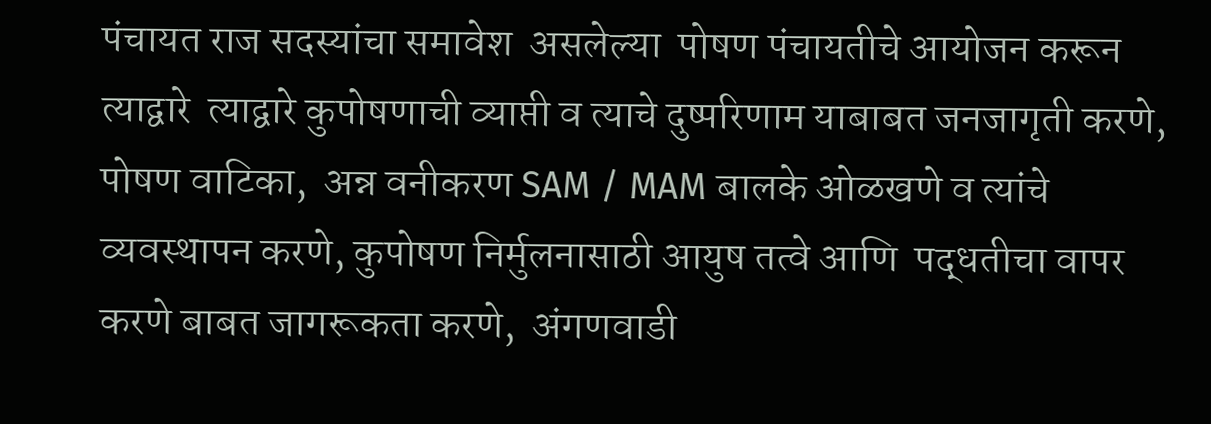पंचायत राज सदस्यांचा समावेश  असलेल्या  पोषण पंचायतीचे आयोजन करून त्याद्वारे  त्याद्वारे कुपोषणाची व्याप्ती व त्याचे दुष्परिणाम याबाबत जनजागृती करणे, पोषण वाटिका,  अन्न वनीकरण SAM / MAM बालके ओळखणे व त्यांचे व्यवस्थापन करणे, कुपोषण निर्मुलनासाठी आयुष तत्वे आणि  पद्धतीचा वापर करणे बाबत जागरूकता करणे,  अंगणवाडी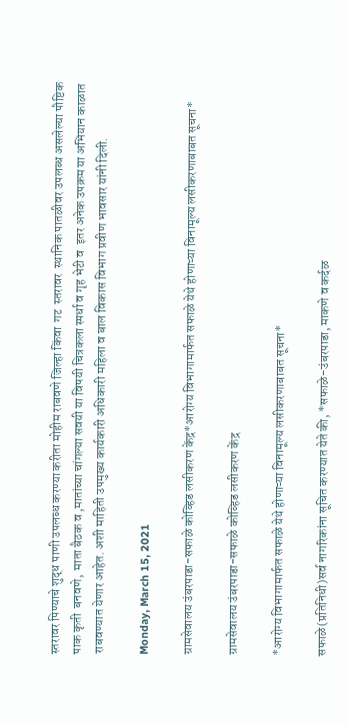स्तरावर पिण्याचे शुद्ध पाणी उपलब्ध करण्या करीता मोहीम राबवणे जिल्हा किंवा  गट  स्तरावर  स्थानिक पातळीवर उपलब्ध असलेल्या पौष्टिक पाक कृती  बनवणे,  माता बैठक व ,मातांच्या चांगल्या सवयी या विषयी चित्रकला स्पर्धा व गृह भेटी व  इतर अनेक उपक्रम या अभियान काळात राबवण्यात येणार आहेत. अशी माहिती उपमुख्य कार्यकारी अधिकारी महिला व बाल विकास विभाग प्रवीण भावसार यांनी दिली.

Monday, March 15, 2021

ग्रामसेवालय उंबरपाडा-सफाळे कोव्हिड लसीकरण केंद्र*आरोग्य विभागामार्फत सफाळे येथे होणाऱ्या विनामूल्य लसीकरणाबाबत सूचना*

ग्रामसेवालय उंबरपाडा-सफाळे कोव्हिड लसीकरण केंद्र

*आरोग्य विभागामार्फत सफाळे येथे होणाऱ्या विनामूल्य लसीकरणाबाबत सूचना*

सफाळे(प्रतिनिधी)सर्व नागरिकांना सूचित करण्यात येते की, *सफाळे-उंबरपाडा, माकणे व कर्दळ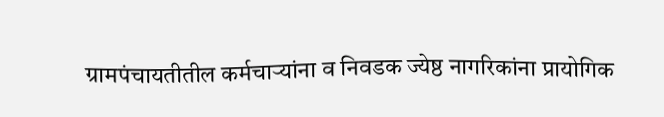ग्रामपंचायतीतील कर्मचाऱ्यांना व निवडक ज्येष्ठ नागरिकांना प्रायोगिक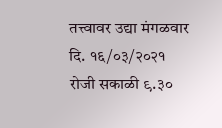तत्त्वावर उद्या मंगळवार दि. १६/०३/२०२१ रोजी सकाळी ९.३०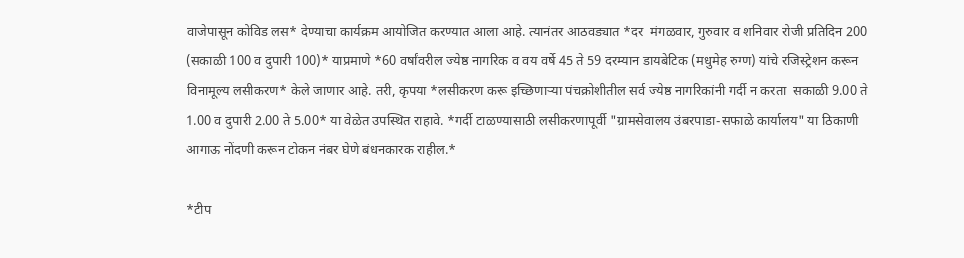वाजेपासून कोविड लस* देण्याचा कार्यक्रम आयोजित करण्यात आला आहे. त्यानंतर आठवड्यात *दर  मंगळवार, गुरुवार व शनिवार रोजी प्रतिदिन 200 (सकाळी 100 व दुपारी 100)* याप्रमाणे *60 वर्षांवरील ज्येष्ठ नागरिक व वय वर्षे 45 ते 59 दरम्यान डायबेटिक (मधुमेह रुग्ण) यांचे रजिस्ट्रेशन करून विनामूल्य लसीकरण* केले जाणार आहे. तरी, कृपया *लसीकरण करू इच्छिणाऱ्या पंचक्रोशीतील सर्व ज्येष्ठ नागरिकांनी गर्दी न करता  सकाळी 9.00 ते 1.00 व दुपारी 2.00 ते 5.00* या वेळेत उपस्थित राहावे. *गर्दी टाळण्यासाठी लसीकरणापूर्वी "ग्रामसेवालय उंबरपाडा-सफाळे कार्यालय" या ठिकाणी आगाऊ नोंदणी करून टोकन नंबर घेणे बंधनकारक राहील.*

*टीप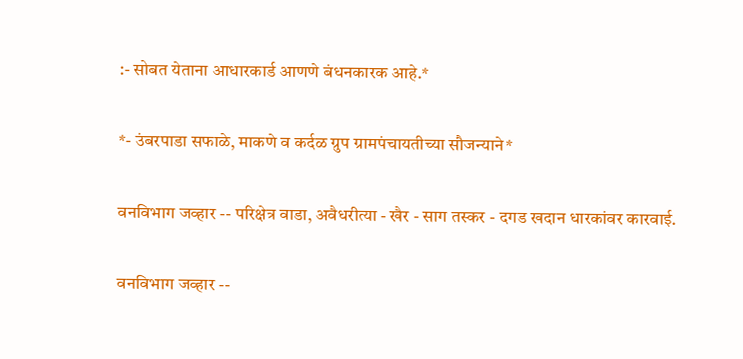:- सोबत येताना आधारकार्ड आणणे बंधनकारक आहे.*

*- उंबरपाडा सफाळे, माकणे व कर्दळ ग्रुप ग्रामपंचायतीच्या सौजन्याने*

वनविभाग जव्हार -- परिक्षेत्र वाडा, अवैधरीत्या - खैर - साग तस्कर - दगड खदान धारकांवर कारवाई.

वनविभाग जव्हार --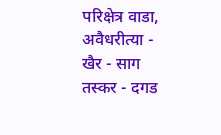परिक्षेत्र वाडा, अवैधरीत्या -  खैर - साग तस्कर - दगड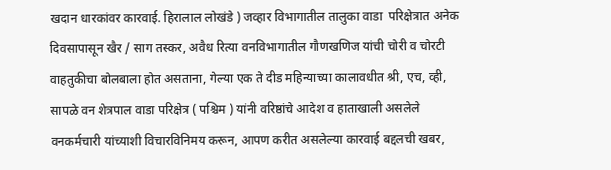खदान धारकांवर कारवाई. हिरालाल लोखंडे ) जव्हार विभागातील तालुका वाडा  परिक्षेत्रात अनेक दिवसापासून खैर / साग तस्कर, अवैध रित्या वनविभागातील गौणखणिज यांची चोरी व चोरटी वाहतुकीचा बोलबाला होत असताना, गेल्या एक ते दीड महिन्याच्या कालावधीत श्री, एच, व्ही, सापळे वन शेत्रपाल वाडा परिक्षेत्र ( पश्चिम ) यांनी वरिष्ठांचे आदेश व हाताखाली असलेले वनकर्मचारी यांच्याशी विचारविनिमय करून, आपण करीत असलेल्या कारवाई बद्दलची खबर,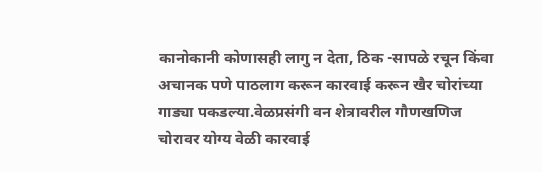कानोकानी कोणासही लागु न देता, ठिक -सापळे रचून किंवा अचानक पणे पाठलाग करून कारवाई करून खैर चोरांच्या गाड्या पकडल्या.वेळप्रसंगी वन शेत्रावरील गौणखणिज चोरावर योग्य वेळी कारवाई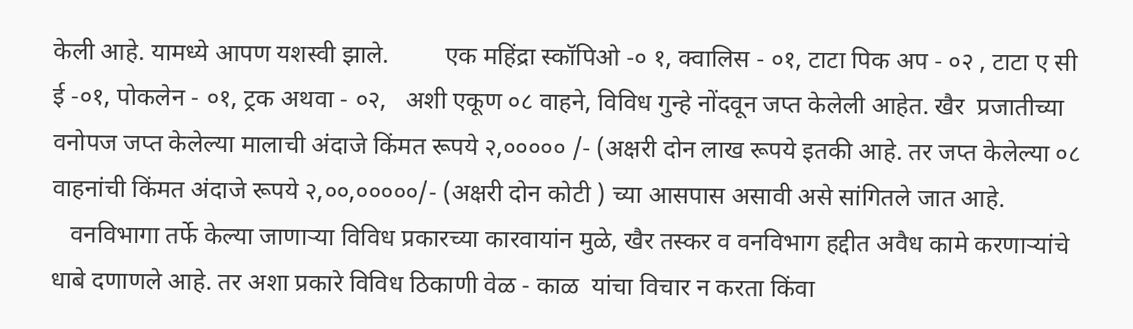केली आहे. यामध्ये आपण यशस्वी झाले.         एक महिंद्रा स्कॉपिओ -० १, क्वालिस - ०१, टाटा पिक अप - ०२ , टाटा ए सी ई -०१, पोकलेन - ०१, ट्रक अथवा - ०२,   अशी एकूण ०८ वाहने, विविध गुन्हे नोंदवून जप्त केलेली आहेत. खैर  प्रजातीच्या वनोपज जप्त केलेल्या मालाची अंदाजे किंमत रूपये २,००००० /- (अक्षरी दोन लाख रूपये इतकी आहे. तर जप्त केलेल्या ०८ वाहनांची किंमत अंदाजे रूपये २,००,०००००/- (अक्षरी दोन कोटी ) च्या आसपास असावी असे सांगितले जात आहे.
   वनविभागा तर्फे केल्या जाणार्‍या विविध प्रकारच्या कारवायांन मुळे, खैर तस्कर व वनविभाग हद्दीत अवैध कामे करणार्‍यांचे धाबे दणाणले आहे. तर अशा प्रकारे विविध ठिकाणी वेळ - काळ  यांचा विचार न करता किंवा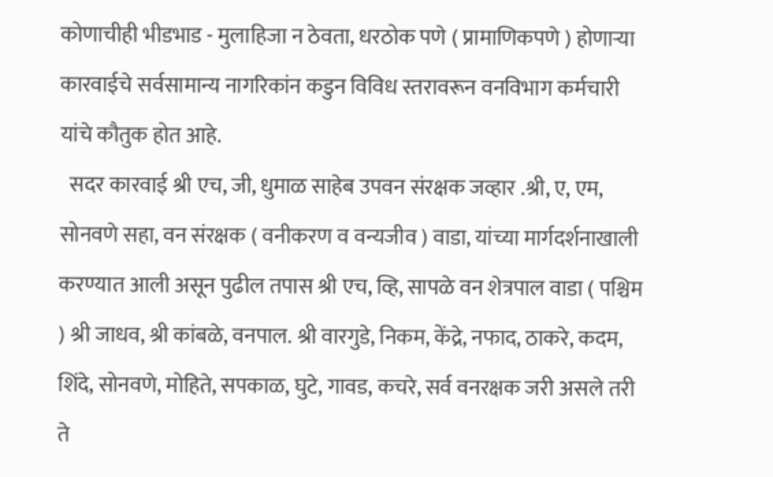कोणाचीही भीडभाड - मुलाहिजा न ठेवता, धरठोक पणे ( प्रामाणिकपणे ) होणार्‍या कारवाईचे सर्वसामान्य नागरिकांन कडुन विविध स्तरावरून वनविभाग कर्मचारी यांचे कौतुक होत आहे.
  सदर कारवाई श्री एच, जी, धुमाळ साहेब उपवन संरक्षक जव्हार .श्री, ए, एम, सोनवणे सहा, वन संरक्षक ( वनीकरण व वन्यजीव ) वाडा, यांच्या मार्गदर्शनाखाली करण्यात आली असून पुढील तपास श्री एच, व्हि, सापळे वन शेत्रपाल वाडा ( पश्चिम ) श्री जाधव, श्री कांबळे, वनपाल. श्री वारगुडे, निकम, केंद्रे, नफाद, ठाकरे, कदम, शिंदे, सोनवणे, मोहिते, सपकाळ, घुटे, गावड, कचरे, सर्व वनरक्षक जरी असले तरी ते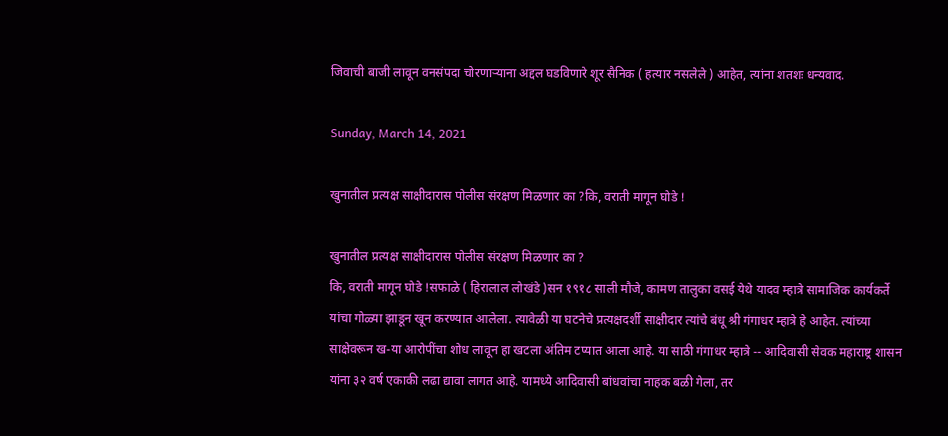जिवाची बाजी लावून वनसंपदा चोरणाऱ्याना अद्दल घडविणारे शूर सैनिक ( हत्यार नसलेले ) आहेत, त्यांना शतशः धन्यवाद.

Sunday, March 14, 2021

खुनातील प्रत्यक्ष साक्षीदारास पोलीस संरक्षण मिळणार का ?कि, वराती मागून घोडे !

खुनातील प्रत्यक्ष साक्षीदारास पोलीस संरक्षण मिळणार का ?
कि, वराती मागून घोडे !सफाळे ( हिरालाल लोखंडे )सन १९१८ साली मौजे, कामण तालुका वसई येथे यादव म्हात्रे सामाजिक कार्यकर्ते यांचा गोळ्या झाडून खून करण्यात आलेला. त्यावेळी या घटनेचे प्रत्यक्षदर्शी साक्षीदार त्यांचे बंधू श्री गंगाधर म्हात्रे हे आहेत. त्यांच्या साक्षेवरून ख-या आरोपींचा शोध लावून हा खटला अंतिम टप्यात आला आहे. या साठी गंगाधर म्हात्रे -- आदिवासी सेवक महाराष्ट्र शासन यांना ३२ वर्ष एकाकी लढा द्यावा लागत आहे. यामध्ये आदिवासी बांधवांचा नाहक बळी गेला, तर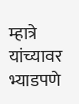म्हात्रे यांच्यावर भ्याडपणे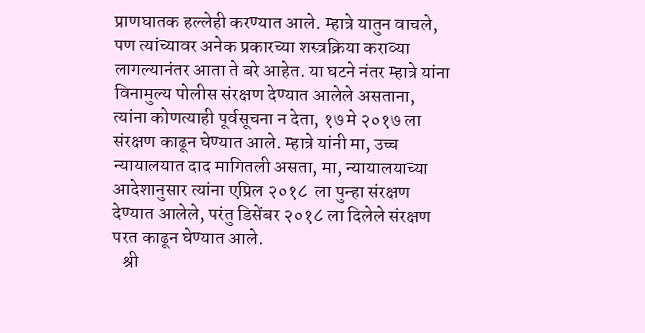प्राणघातक हल्लेही करण्यात आले. म्हात्रे यातुन वाचले, पण त्यांच्यावर अनेक प्रकारच्या शस्त्रक्रिया कराव्या लागल्यानंतर आता ते बरे आहेत. या घटने नंतर म्हात्रे यांना विनामुल्य पोलीस संरक्षण देण्यात आलेले असताना,  त्यांना कोणत्याही पूर्वसूचना न देता, १७ मे २०१७ ला संरक्षण काढून घेण्यात आले. म्हात्रे यांनी मा, उच्च न्यायालयात दाद मागितली असता, मा, न्यायालयाच्या आदेशानुसार त्यांना एप्रिल २०१८  ला पुन्हा संरक्षण देण्यात आलेले, परंतु डिसेंबर २०१८ ला दिलेले संरक्षण परत काढून घेण्यात आले.
   श्री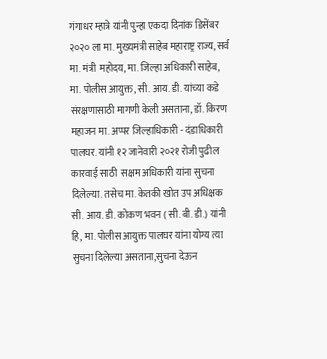गंगाधर म्हात्रे यांनी पुन्हा एकदा दिनांक डिसेंबर २०२० ला मा. मुख्यमंत्री साहेब महाराष्ट्र राज्य, सर्व मा. मंत्री  महोदय, मा. जिल्हा अधिकारी साहेब, मा. पोलीस आयुक्त, सी. आय. डी. यांच्या कडे संरक्षणासाठी मागणी केली असताना, डॉ. किरण महाजन मा. अप्पर जिल्हाधिकारी - दंडाधिकारी पालघर. यांनी १२ जानेवारी २०२१ रोजी पुढील कारवाई साठी  सक्षम अधिकारी यांना सुचना दिलेल्या. तसेच मा. केतकी खोत उप अधिक्षक सी. आय. डी. कोकण भवन ( सी. बी. डी.) यांनी हि, मा. पोलीस आयुक्त पालघर यांना योग्य त्या सुचना दिलेल्या असताना,सुचना देऊन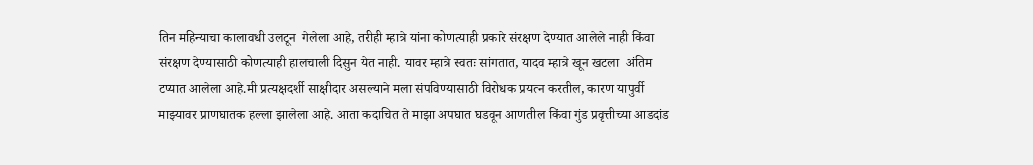तिन महिन्याचा कालावधी उलटून  गेलेला आहे, तरीही म्हात्रे यांना कोणत्याही प्रकारे संरक्षण देण्यात आलेले नाही किंवा संरक्षण देण्यासाठी कोणत्याही हालचाली दिसुन येत नाही. यावर म्हात्रे स्वतः सांगतात, यादव म्हात्रे खून खटला  अंतिम टप्यात आलेला आहे.मी प्रत्यक्षदर्शी साक्षीदार असल्याने मला संपविण्यासाठी विरोधक प्रयत्न करतील, कारण यापुर्वी माझ्यावर प्राणघातक हल्ला झालेला आहे. आता कदाचित ते माझा अपघात घडवून आणतील किंवा गुंड प्रवृत्तीच्या आडदांड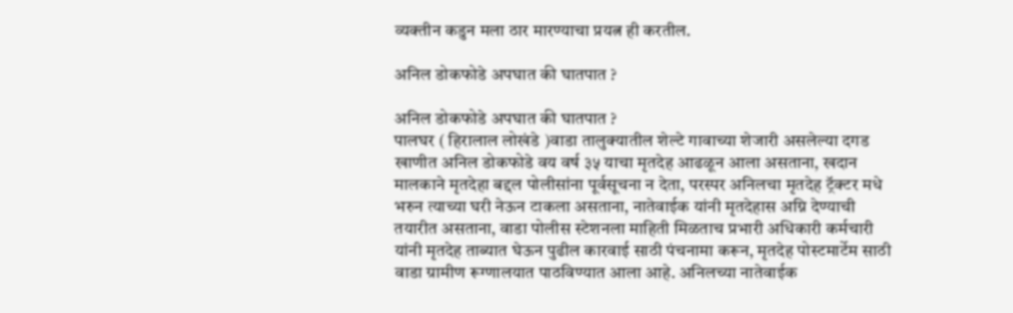व्यक्तीन कडुन मला ठार मारण्याचा प्रयत्न ही करतील.

अनिल डोकफोडे अपघात की घातपात ?

अनिल डोकफोडे अपघात की घातपात ?
पालघर ( हिरालाल लोखंडे )वाडा तालुक्यातील शेल्टे गावाच्या शेजारी असलेल्या दगड खाणीत अनिल डोकफोडे वय वर्ष ३५ याचा मृतदेह आढळून आला असताना, खदान मालकाने मृतदेहा बद्दल पोलीसांना पूर्वसूचना न देता, परस्पर अनिलचा मृतदेह ट्रॅक्टर मधे भरुन त्याच्या घरी नेऊन टाकला असताना, नातेवाईक यांनी मृतदेहास अग्नि देण्याची तयारीत असताना, वाडा पोलीस स्टेशनला माहिती मिळताच प्रभारी अधिकारी कर्मचारी यांनी मृतदेह ताब्यात घेऊन पुढील कारवाई साठी पंचनामा करून, मृतदेह पोस्टमार्टेम साठी वाडा ग्रामीण रूग्णालयात पाठविण्यात आला आहे. अनिलच्या नातेवाईक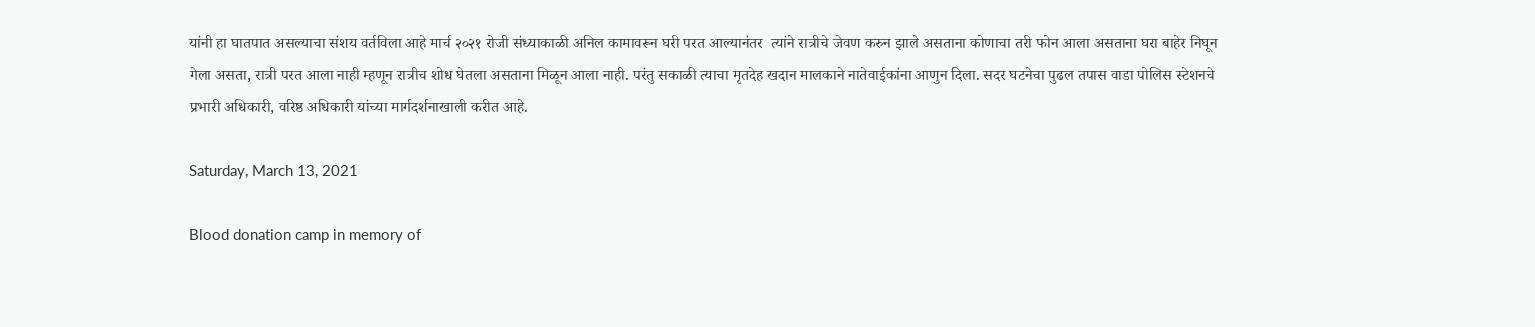यांनी हा घातपात असल्याचा संशय वर्तविला आहे मार्च २०२१ रोजी संध्याकाळी अनिल कामावरून घरी परत आल्यानंतर  त्यांने रात्रीचे जेवण करुन झाले असताना कोणाचा तरी फोन आला असताना घरा बाहेर निघून गेला असता, रात्री परत आला नाही म्हणून रात्रीच शोध घेतला असताना मिळून आला नाही. परंतु सकाळी त्याचा मृतदेह खदान मालकाने नातेवाईकांना आणुन दिला. सदर घटनेचा पुढल तपास वाडा पोलिस स्टेशनचे प्रभारी अधिकारी, वरिष्ठ अधिकारी यांच्या मार्गदर्शनाखाली करीत आहे.

Saturday, March 13, 2021

Blood donation camp in memory of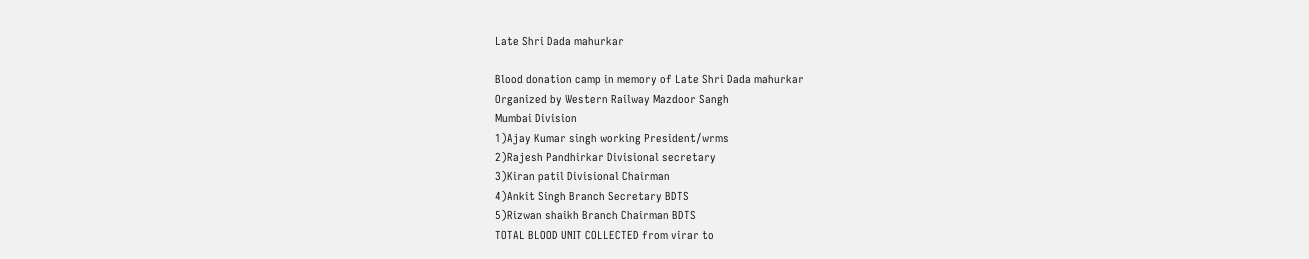Late Shri Dada mahurkar

Blood donation camp in memory of Late Shri Dada mahurkar
Organized by Western Railway Mazdoor Sangh
Mumbai Division
1)Ajay Kumar singh working President/wrms
2)Rajesh Pandhirkar Divisional secretary
3)Kiran patil Divisional Chairman
4)Ankit Singh Branch Secretary BDTS
5)Rizwan shaikh Branch Chairman BDTS
TOTAL BLOOD UNIT COLLECTED from virar to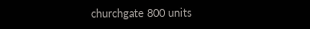churchgate 800 units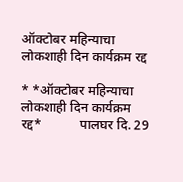ऑक्टोबर महिन्याचा लोकशाही दिन कार्यक्रम रद्द

* *ऑक्टोबर महिन्याचा लोकशाही दिन कार्यक्रम रद्द*           पालघर दि. 29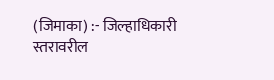(जिमाका) :- जिल्हाधिकारी स्तरावरील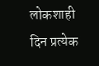लोकशाही दिन प्रत्येक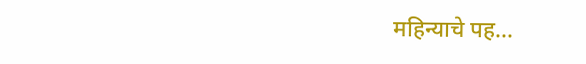महिन्याचे पह...